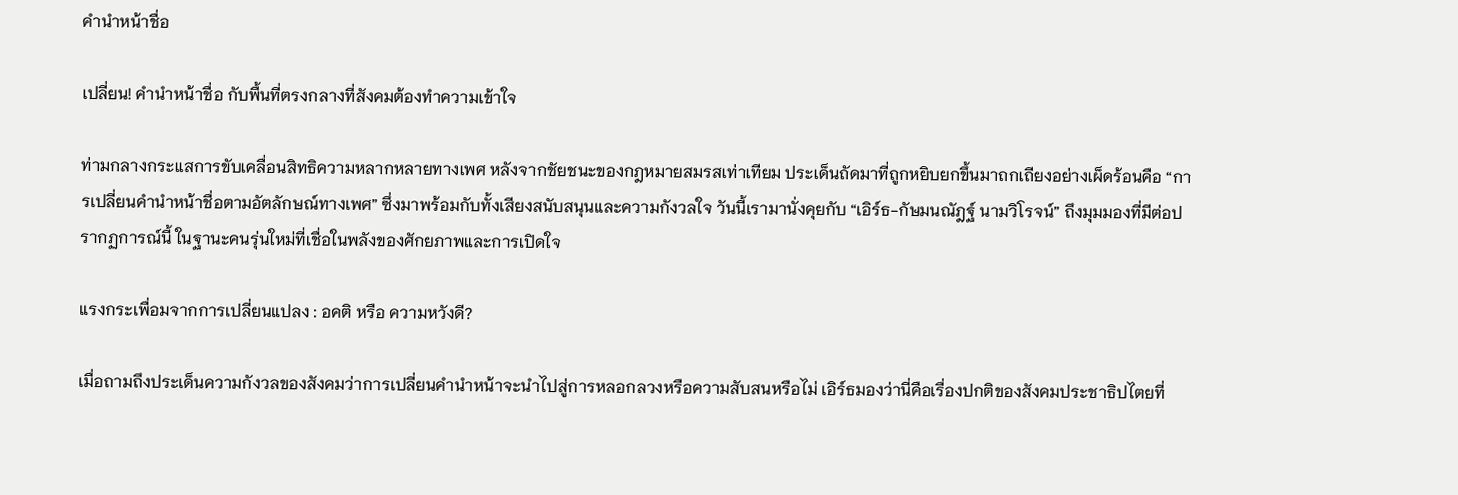คำนำหน้าชื่อ

เปลี่ยน! คำนำหน้าชื่อ กับพื้นที่ตรงกลางที่สังคมต้องทำความเข้าใจ

ท่ามกลางกระแสการขับเคลื่อนสิทธิความหลากหลายทางเพศ หลังจากชัยชนะของกฎหมายสมรสเท่าเทียม ประเด็นถัดมาที่ถูกหยิบยกขึ้นมาถกเถียงอย่างเผ็ดร้อนคือ “การเปลี่ยนคำนำหน้าชื่อตามอัตลักษณ์ทางเพศ” ซึ่งมาพร้อมกับทั้งเสียงสนับสนุนและความกังวลใจ วันนี้เรามานั่งคุยกับ “เอิร์ธ-กัษมนณัฎฐ์ นามวิโรจน์” ถึงมุมมองที่มีต่อปรากฏการณ์นี้ ในฐานะคนรุ่นใหม่ที่เชื่อในพลังของศักยภาพและการเปิดใจ

แรงกระเพื่อมจากการเปลี่ยนแปลง : อคติ หรือ ความหวังดี?

เมื่อถามถึงประเด็นความกังวลของสังคมว่าการเปลี่ยนคำนำหน้าจะนำไปสู่การหลอกลวงหรือความสับสนหรือไม่ เอิร์ธมองว่านี่คือเรื่องปกติของสังคมประชาธิปไตยที่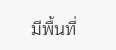มีพื้นที่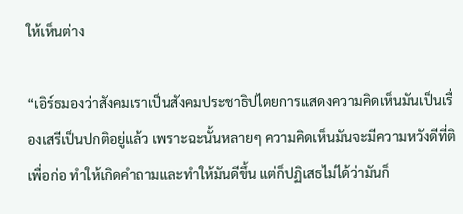ให้เห็นต่าง

“เอิร์ธมองว่าสังคมเราเป็นสังคมประชาธิปไตยการแสดงความคิดเห็นมันเป็นเรื่องเสรีเป็นปกติอยู่แล้ว เพราะฉะนั้นหลายๆ ความคิดเห็นมันจะมีความหวังดีที่ติเพื่อก่อ ทำให้เกิดคำถามและทำให้มันดีขึ้น แต่ก็ปฏิเสธไม่ได้ว่ามันก็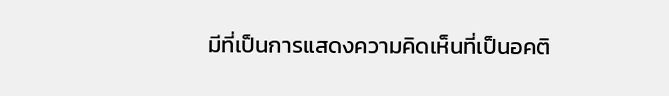มีที่เป็นการแสดงความคิดเห็นที่เป็นอคติ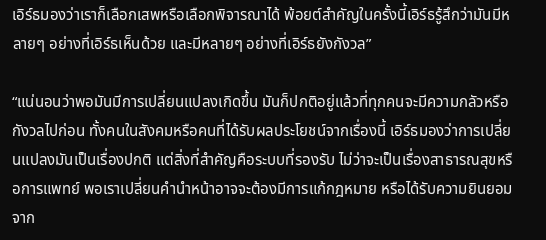เอิร์ธมองว่าเราก็เลือกเสพหรือเลือกพิจารณาได้ พ้อยต์สำคัญในครั้งนี้เอิร์ธรู้สึกว่ามันมีหลายๆ อย่างที่เอิร์ธเห็นด้วย และมีหลายๆ อย่างที่เอิร์ธยังกังวล”

“แน่นอนว่าพอมันมีการเปลี่ยนแปลงเกิดขึ้น มันก็ปกติอยู่แล้วที่ทุกคนจะมีความกลัวหรือกังวลไปก่อน ทั้งคนในสังคมหรือคนที่ได้รับผลประโยชน์จากเรื่องนี้ เอิร์ธมองว่าการเปลี่ยนแปลงมันเป็นเรื่องปกติ แต่สิ่งที่สำคัญคือระบบที่รองรับ ไม่ว่าจะเป็นเรื่องสาธารณสุขหรือการแพทย์ พอเราเปลี่ยนคำนำหน้าอาจจะต้องมีการแก้กฎหมาย หรือได้รับความยินยอมจาก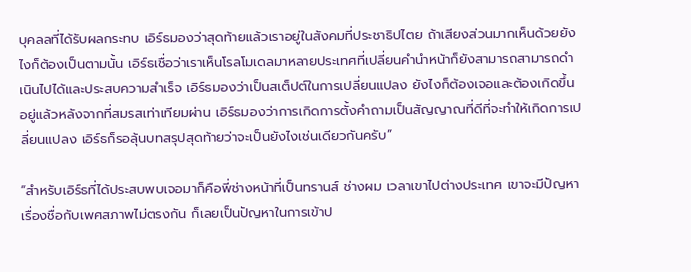บุคลลที่ได้รับผลกระทบ เอิร์ธมองว่าสุดท้ายแล้วเราอยู่ในสังคมที่ประชาธิปไตย ถ้าเสียงส่วนมากเห็นด้วยยังไงก็ต้องเป็นตามนั้น เอิร์ธเชื่อว่าเราเห็นโรลโมเดลมาหลายประเทศที่เปลี่ยนคำนำหน้าก็ยังสามารถสามารถดำเนินไปได้และประสบความสำเร็จ เอิร์ธมองว่าเป็นสเต็ปต์ในการเปลี่ยนแปลง ยังไงก็ต้องเจอและต้องเกิดขึ้นอยู่แล้วหลังจากที่สมรสเท่าเทียมผ่าน เอิร์ธมองว่าการเกิดการตั้งคำถามเป็นสัญญาณที่ดีที่จะทำให้เกิดการเปลี่ยนแปลง เอิร์ธก็รอลุ้นบทสรุปสุดท้ายว่าจะเป็นยังไงเช่นเดียวกันครับ”

“สำหรับเอิร์ธที่ได้ประสบพบเจอมาก็คือพี่ช่างหน้าที่เป็นทรานส์ ช่างผม เวลาเขาไปต่างประเทศ เขาจะมีปัญหาเรื่องชื่อกับเพศสภาพไม่ตรงกัน ก็เลยเป็นปัญหาในการเข้าป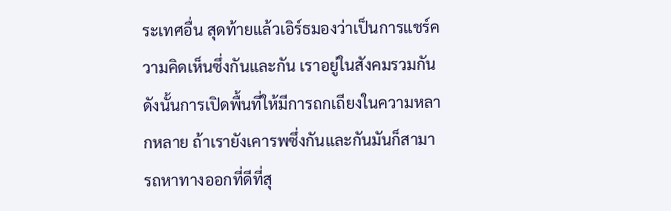ระเทศอื่น สุดท้ายแล้วเอิร์ธมองว่าเป็นการแชร์ความคิดเห็นซึ่งกันและกัน เราอยู่ในสังคมรวมกันดังนั้นการเปิดพื้นที่ให้มีการถกเถียงในความหลากหลาย ถ้าเรายังเคารพซึ่งกันและกันมันก็สามารถหาทางออกที่ดีที่สุ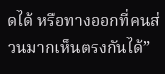ดได้ หรือทางออกที่คนส่วนมากเห็นตรงกันได้”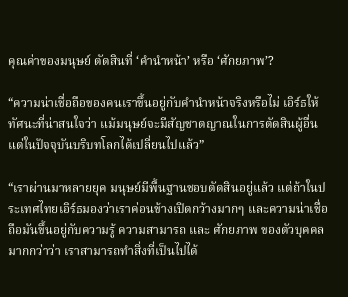คุณค่าของมนุษย์ ตัดสินที่ ‘คำนำหน้า’ หรือ ‘ศักยภาพ’?

“ความน่าเชื่อถือของคนเราขึ้นอยู่กับคำนำหน้าจริงหรือไม่ เอิร์ธให้ทัศนะที่น่าสนใจว่า แม้มนุษย์จะมีสัญชาตญาณในการตัดสินผู้อื่น แต่ในปัจจุบันบริบทโลกได้เปลี่ยนไปแล้ว”

“เราผ่านมาหลายยุค มนุษย์มีพื้นฐานชอบตัดสินอยู่แล้ว แต่ถ้าในประเทศไทยเอิร์ธมองว่าเราค่อนข้างเปิดกว้างมากๆ และความน่าเชื่อถือมันขึ้นอยู่กับความรู้ ความสามารถ และ ศักยภาพ ของตัวบุคคลมากกว่าว่า เราสามารถทำสิ่งที่เป็นไปได้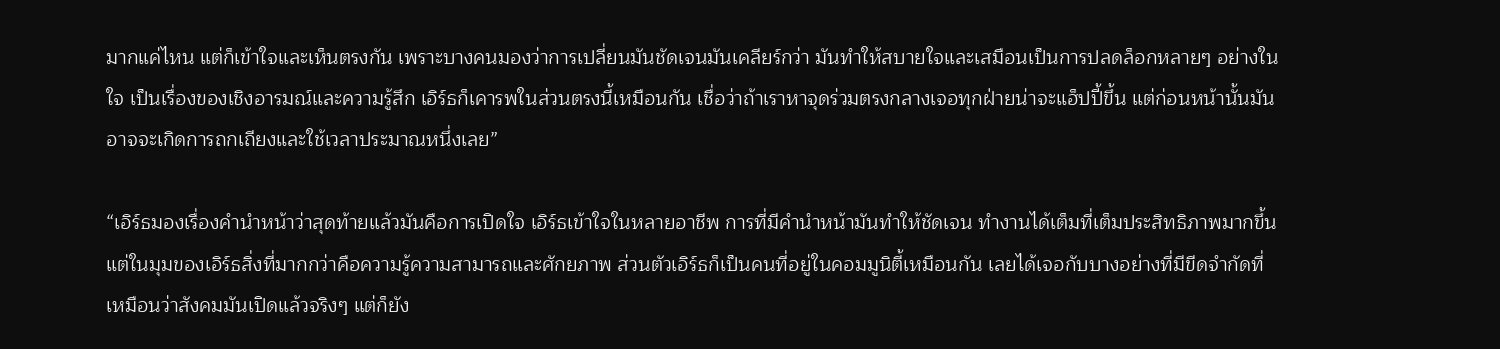มากแค่ไหน แต่ก็เข้าใจและเห็นตรงกัน เพราะบางคนมองว่าการเปลี่ยนมันชัดเจนมันเคลียร์กว่า มันทำให้สบายใจและเสมือนเป็นการปลดล็อกหลายๆ อย่างในใจ เป็นเรื่องของเชิงอารมณ์และความรู้สึก เอิร์ธก็เคารพในส่วนตรงนี้เหมือนกัน เชื่อว่าถ้าเราหาจุดร่วมตรงกลางเจอทุกฝ่ายน่าจะแฮ็ปปี้ขึ้น แต่ก่อนหน้านั้นมันอาจจะเกิดการถกเถียงและใช้เวลาประมาณหนึ่งเลย”

“เอิร์ธมองเรื่องคำนำหน้าว่าสุดท้ายแล้วมันคือการเปิดใจ เอิร์ธเข้าใจในหลายอาชีพ การที่มีคำนำหน้ามันทำให้ชัดเจน ทำงานได้เต็มที่เต็มประสิทธิภาพมากขึ้น แต่ในมุมของเอิร์ธสิ่งที่มากกว่าคือความรู้ความสามารถและศักยภาพ ส่วนตัวเอิร์ธก็เป็นคนที่อยู่ในคอมมูนิตี้เหมือนกัน เลยได้เจอกับบางอย่างที่มีขีดจำกัดที่เหมือนว่าสังคมมันเปิดแล้วจริงๆ แต่ก็ยัง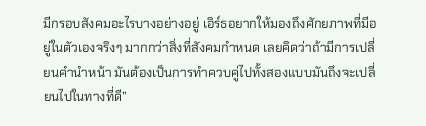มีกรอบสังคมอะไรบางอย่างอยู่ เอิร์ธอยากให้มองถึงศักยภาพที่มีอยู่ในตัวเองจริงๆ มากกว่าสิ่งที่สังคมกำหนด เลยคิดว่าถ้ามีการเปลี่ยนคำนำหน้า มันต้องเป็นการทำควบคู่ไปทั้งสองแบบมันถึงจะเปลี่ยนไปในทางที่ดี”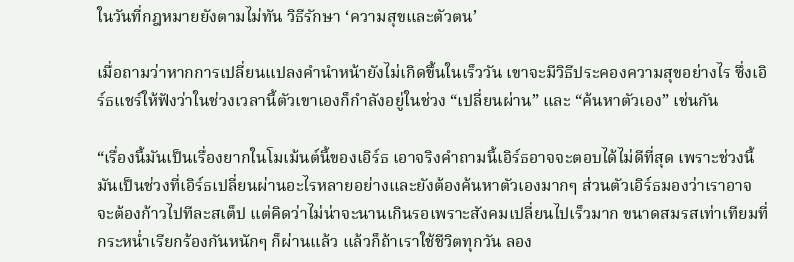ในวันที่กฎหมายยังตามไม่ทัน วิธีรักษา ‘ความสุขและตัวตน’

เมื่อถามว่าหากการเปลี่ยนแปลงคำนำหน้ายังไม่เกิดขึ้นในเร็ววัน เขาจะมีวิธีประคองความสุขอย่างไร ซึ่งเอิร์ธแชร์ให้ฟังว่าในช่วงเวลานี้ตัวเขาเองก็กำลังอยู่ในช่วง “เปลี่ยนผ่าน” และ “ค้นหาตัวเอง” เช่นกัน

“เรื่องนี้มันเป็นเรื่องยากในโมเม้นต์นี้ของเอิร์ธ เอาจริงคำถามนี้เอิร์ธอาจจะตอบได้ไม่ดีที่สุด เพราะช่วงนี้มันเป็นช่วงที่เอิร์ธเปลี่ยนผ่านอะไรหลายอย่างและยังต้องค้นหาตัวเองมากๆ ส่วนตัวเอิร์ธมองว่าเราอาจจะต้องก้าวไปทีละสเต็ป แต่คิดว่าไม่น่าจะนานเกินรอเพราะสังคมเปลี่ยนไปเร็วมาก ขนาดสมรสเท่าเทียมที่กระหน่ำเรียกร้องกันหนักๆ ก็ผ่านแล้ว แล้วก็ถ้าเราใช้ชีวิตทุกวัน ลอง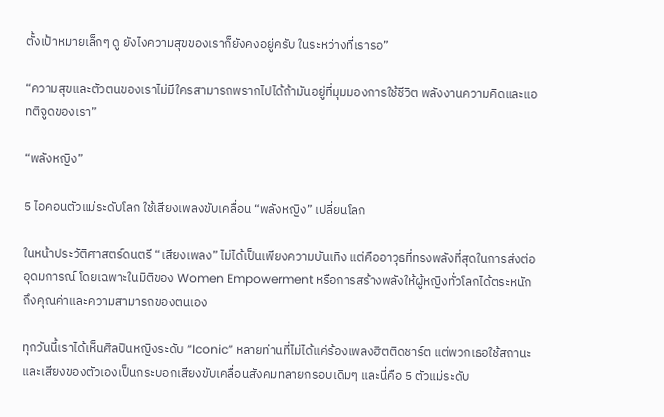ตั้งเป้าหมายเล็กๆ ดู ยังไงความสุขของเราก็ยังคงอยู่ครับ ในระหว่างที่เรารอ”

“ความสุขและตัวตนของเราไม่มีใครสามารถพรากไปได้ถ้ามันอยู่ที่มุมมองการใช้ชีวิต พลังงานความคิดและแอทติจูดของเรา”

“พลังหญิง”

5 ไอคอนตัวแม่ระดับโลก ใช้เสียงเพลงขับเคลื่อน “พลังหญิง” เปลี่ยนโลก

ในหน้าประวัติศาสตร์ดนตรี “เสียงเพลง” ไม่ได้เป็นเพียงความบันเทิง แต่คืออาวุธที่ทรงพลังที่สุดในการส่งต่ออุดมการณ์ โดยเฉพาะในมิติของ Women Empowerment หรือการสร้างพลังให้ผู้หญิงทั่วโลกได้ตระหนักถึงคุณค่าและความสามารถของตนเอง

ทุกวันนี้เราได้เห็นศิลปินหญิงระดับ “Iconic” หลายท่านที่ไม่ได้แค่ร้องเพลงฮิตติดชาร์ต แต่พวกเธอใช้สถานะและเสียงของตัวเองเป็นกระบอกเสียงขับเคลื่อนสังคมทลายกรอบเดิมๆ และนี่คือ 5 ตัวแม่ระดับ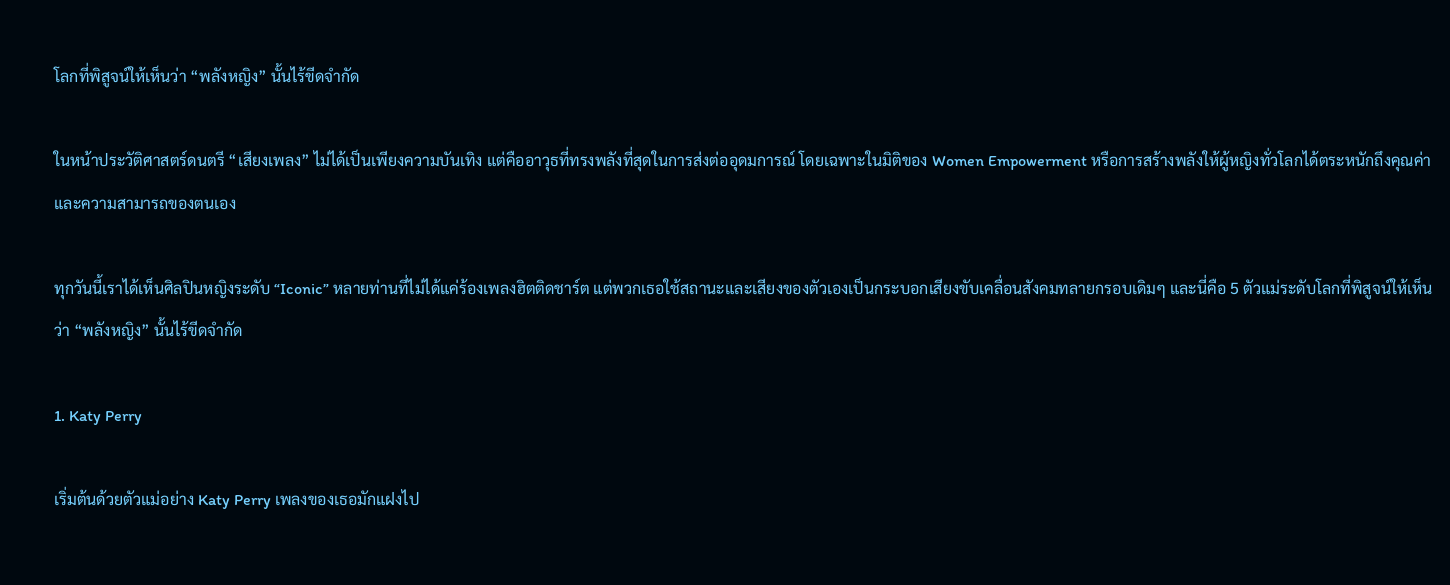โลกที่พิสูจน์ให้เห็นว่า “พลังหญิง” นั้นไร้ขีดจำกัด

ในหน้าประวัติศาสตร์ดนตรี “เสียงเพลง” ไม่ได้เป็นเพียงความบันเทิง แต่คืออาวุธที่ทรงพลังที่สุดในการส่งต่ออุดมการณ์ โดยเฉพาะในมิติของ Women Empowerment หรือการสร้างพลังให้ผู้หญิงทั่วโลกได้ตระหนักถึงคุณค่าและความสามารถของตนเอง

ทุกวันนี้เราได้เห็นศิลปินหญิงระดับ “Iconic” หลายท่านที่ไม่ได้แค่ร้องเพลงฮิตติดชาร์ต แต่พวกเธอใช้สถานะและเสียงของตัวเองเป็นกระบอกเสียงขับเคลื่อนสังคมทลายกรอบเดิมๆ และนี่คือ 5 ตัวแม่ระดับโลกที่พิสูจน์ให้เห็นว่า “พลังหญิง” นั้นไร้ขีดจำกัด

1. Katy Perry

เริ่มต้นด้วยตัวแม่อย่าง Katy Perry เพลงของเธอมักแฝงไป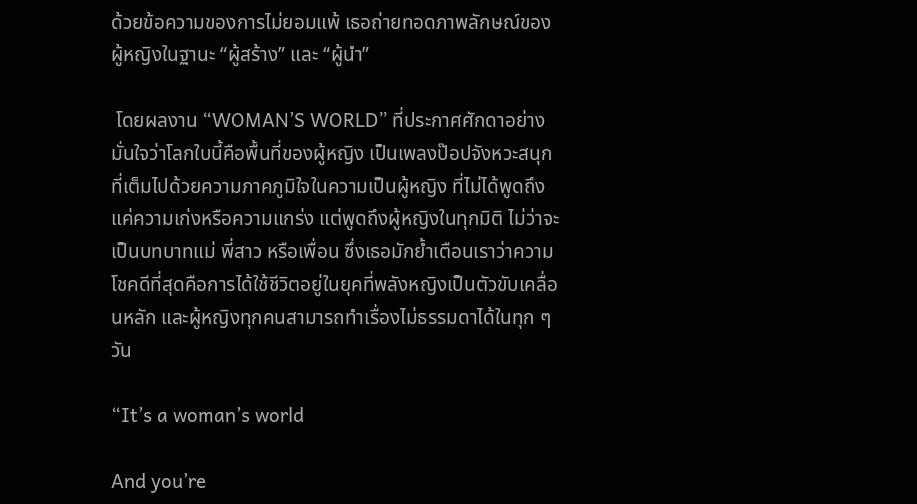ด้วยข้อความของการไม่ยอมแพ้ เธอถ่ายทอดภาพลักษณ์ของผู้หญิงในฐานะ “ผู้สร้าง” และ “ผู้นำ”

 โดยผลงาน “WOMAN’S WORLD” ที่ประกาศศักดาอย่างมั่นใจว่าโลกใบนี้คือพื้นที่ของผู้หญิง เป็นเพลงป๊อปจังหวะสนุกที่เต็มไปด้วยความภาคภูมิใจในความเป็นผู้หญิง ที่ไม่ได้พูดถึงแค่ความเก่งหรือความแกร่ง แต่พูดถึงผู้หญิงในทุกมิติ ไม่ว่าจะเป็นบทบาทแม่ พี่สาว หรือเพื่อน ซึ่งเธอมักย้ำเตือนเราว่าความโชคดีที่สุดคือการได้ใช้ชีวิตอยู่ในยุคที่พลังหญิงเป็นตัวขับเคลื่อนหลัก และผู้หญิงทุกคนสามารถทำเรื่องไม่ธรรมดาได้ในทุก ๆ วัน

“It’s a woman’s world

And you’re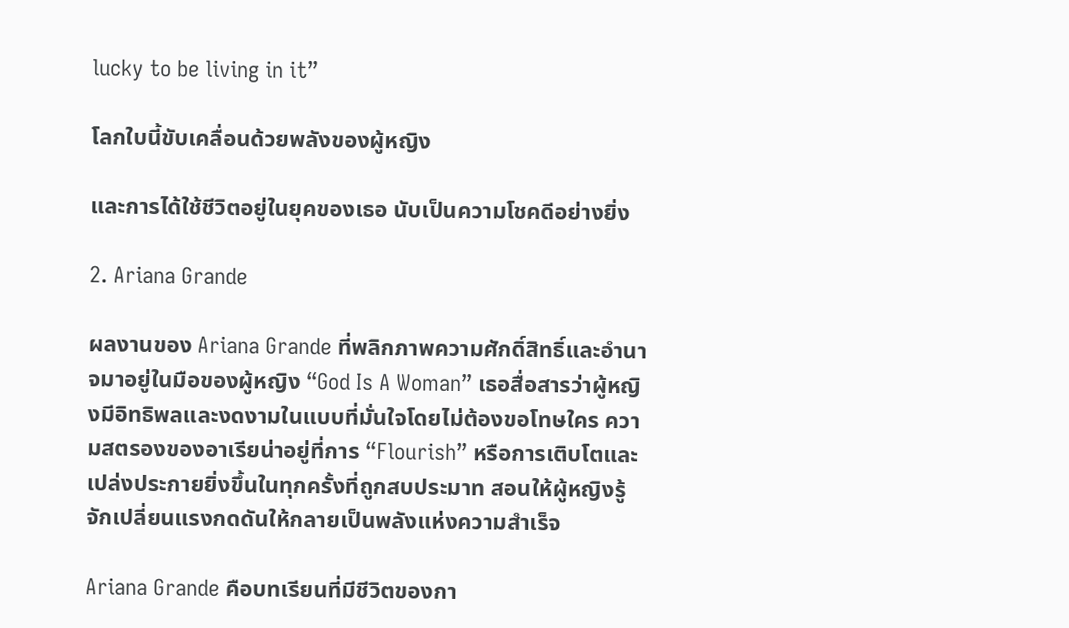lucky to be living in it”

โลกใบนี้ขับเคลื่อนด้วยพลังของผู้หญิง

และการได้ใช้ชีวิตอยู่ในยุคของเธอ นับเป็นความโชคดีอย่างยิ่ง

2. Ariana Grande

ผลงานของ Ariana Grande ที่พลิกภาพความศักดิ์สิทธิ์และอำนาจมาอยู่ในมือของผู้หญิง “God Is A Woman” เธอสื่อสารว่าผู้หญิงมีอิทธิพลและงดงามในแบบที่มั่นใจโดยไม่ต้องขอโทษใคร ความสตรองของอาเรียน่าอยู่ที่การ “Flourish” หรือการเติบโตและเปล่งประกายยิ่งขึ้นในทุกครั้งที่ถูกสบประมาท สอนให้ผู้หญิงรู้จักเปลี่ยนแรงกดดันให้กลายเป็นพลังแห่งความสำเร็จ

Ariana Grande คือบทเรียนที่มีชีวิตของกา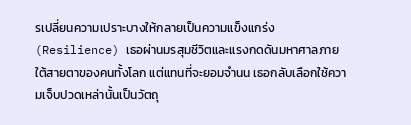รเปลี่ยนความเปราะบางให้กลายเป็นความแข็งแกร่ง (Resilience) เธอผ่านมรสุมชีวิตและแรงกดดันมหาศาลภายใต้สายตาของคนทั้งโลก แต่แทนที่จะยอมจำนน เธอกลับเลือกใช้ความเจ็บปวดเหล่านั้นเป็นวัตถุ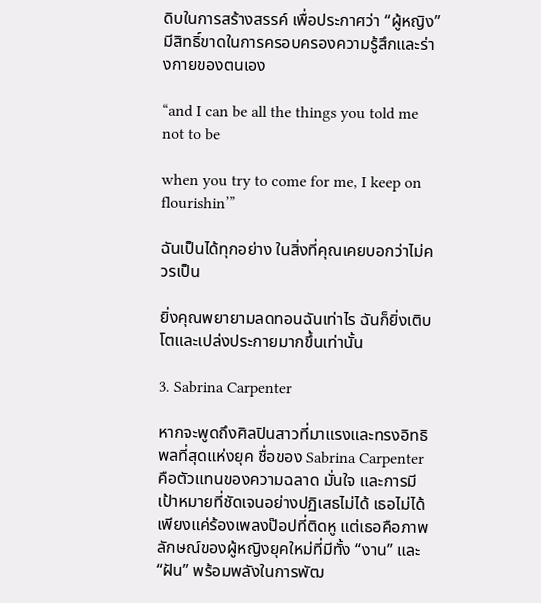ดิบในการสร้างสรรค์ เพื่อประกาศว่า “ผู้หญิง” มีสิทธิ์ขาดในการครอบครองความรู้สึกและร่างกายของตนเอง

“and I can be all the things you told me not to be

when you try to come for me, I keep on flourishin’”

ฉันเป็นได้ทุกอย่าง ในสิ่งที่คุณเคยบอกว่าไม่ควรเป็น

ยิ่งคุณพยายามลดทอนฉันเท่าไร ฉันก็ยิ่งเติบโตและเปล่งประกายมากขึ้นเท่านั้น

3. Sabrina Carpenter

หากจะพูดถึงศิลปินสาวที่มาแรงและทรงอิทธิพลที่สุดแห่งยุค ชื่อของ Sabrina Carpenter คือตัวแทนของความฉลาด มั่นใจ และการมีเป้าหมายที่ชัดเจนอย่างปฏิเสธไม่ได้ เธอไม่ได้เพียงแค่ร้องเพลงป๊อปที่ติดหู แต่เธอคือภาพลักษณ์ของผู้หญิงยุคใหม่ที่มีทั้ง “งาน” และ “ฝัน” พร้อมพลังในการพัฒ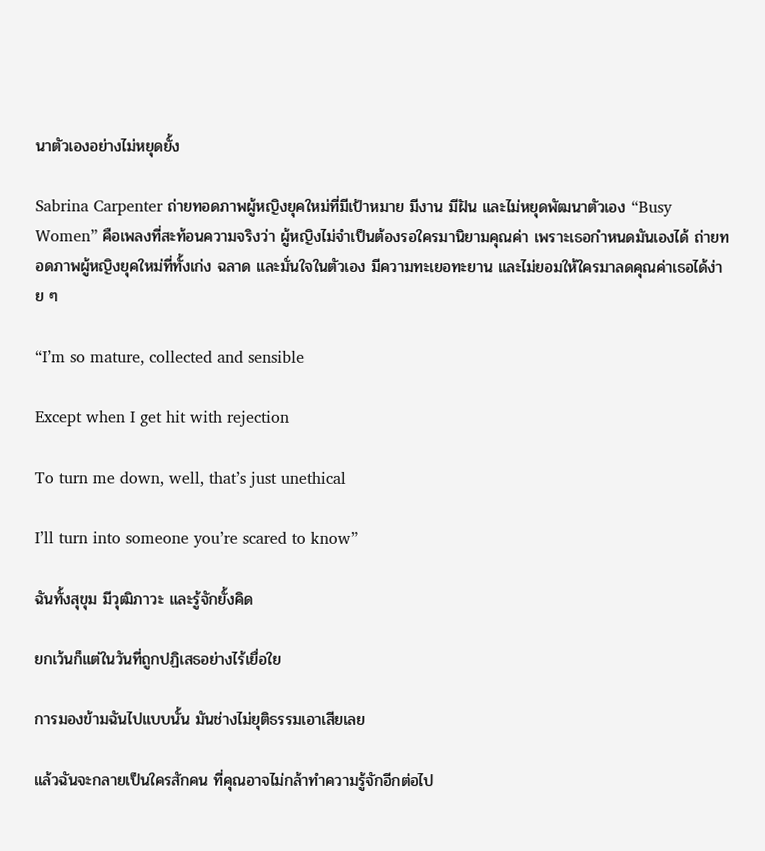นาตัวเองอย่างไม่หยุดยั้ง

Sabrina Carpenter ถ่ายทอดภาพผู้หญิงยุคใหม่ที่มีเป้าหมาย มีงาน มีฝัน และไม่หยุดพัฒนาตัวเอง “Busy Women” คือเพลงที่สะท้อนความจริงว่า ผู้หญิงไม่จำเป็นต้องรอใครมานิยามคุณค่า เพราะเธอกำหนดมันเองได้ ถ่ายทอดภาพผู้หญิงยุคใหม่ที่ทั้งเก่ง ฉลาด และมั่นใจในตัวเอง มีความทะเยอทะยาน และไม่ยอมให้ใครมาลดคุณค่าเธอได้ง่าย ๆ

“I’m so mature, collected and sensible

Except when I get hit with rejection

To turn me down, well, that’s just unethical

I’ll turn into someone you’re scared to know”

ฉันทั้งสุขุม มีวุฒิภาวะ และรู้จักยั้งคิด

ยกเว้นก็แต่ในวันที่ถูกปฏิเสธอย่างไร้เยื่อใย

การมองข้ามฉันไปแบบนั้น มันช่างไม่ยุติธรรมเอาเสียเลย

แล้วฉันจะกลายเป็นใครสักคน ที่คุณอาจไม่กล้าทำความรู้จักอีกต่อไป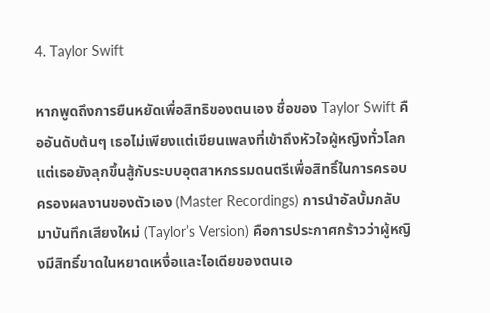4. Taylor Swift

หากพูดถึงการยืนหยัดเพื่อสิทธิของตนเอง ชื่อของ Taylor Swift คืออันดับต้นๆ เธอไม่เพียงแต่เขียนเพลงที่เข้าถึงหัวใจผู้หญิงทั่วโลก แต่เธอยังลุกขึ้นสู้กับระบบอุตสาหกรรมดนตรีเพื่อสิทธิ์ในการครอบครองผลงานของตัวเอง (Master Recordings) การนำอัลบั้มกลับมาบันทึกเสียงใหม่ (Taylor’s Version) คือการประกาศกร้าวว่าผู้หญิงมีสิทธิ์ขาดในหยาดเหงื่อและไอเดียของตนเอ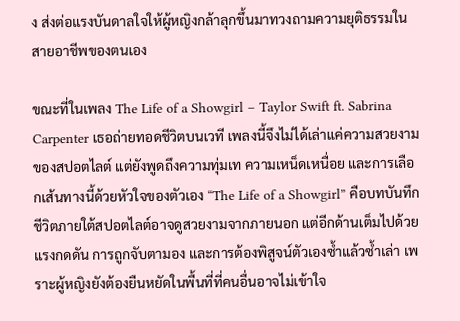ง ส่งต่อแรงบันดาลใจให้ผู้หญิงกล้าลุกขึ้นมาทวงถามความยุติธรรมในสายอาชีพของตนเอง

ขณะที่ในเพลง The Life of a Showgirl – Taylor Swift ft. Sabrina Carpenter เธอถ่ายทอดชีวิตบนเวที เพลงนี้จึงไม่ได้เล่าแค่ความสวยงามของสปอตไลต์ แต่ยังพูดถึงความทุ่มเท ความเหน็ดเหนื่อย และการเลือกเส้นทางนี้ด้วยหัวใจของตัวเอง “The Life of a Showgirl” คือบทบันทึกชีวิตภายใต้สปอตไลต์อาจดูสวยงามจากภายนอก แต่อีกด้านเต็มไปด้วยแรงกดดัน การถูกจับตามอง และการต้องพิสูจน์ตัวเองซ้ำแล้วซ้ำเล่า เพราะผู้หญิงยังต้องยืนหยัดในพื้นที่ที่คนอื่นอาจไม่เข้าใจ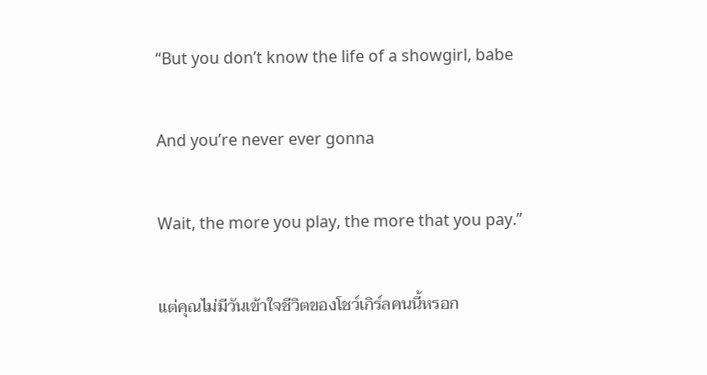“But you don’t know the life of a showgirl, babe

And you’re never ever gonna

Wait, the more you play, the more that you pay.”

แต่คุณไม่มีวันเข้าใจชีวิตของโชว์เกิร์ลคนนี้หรอก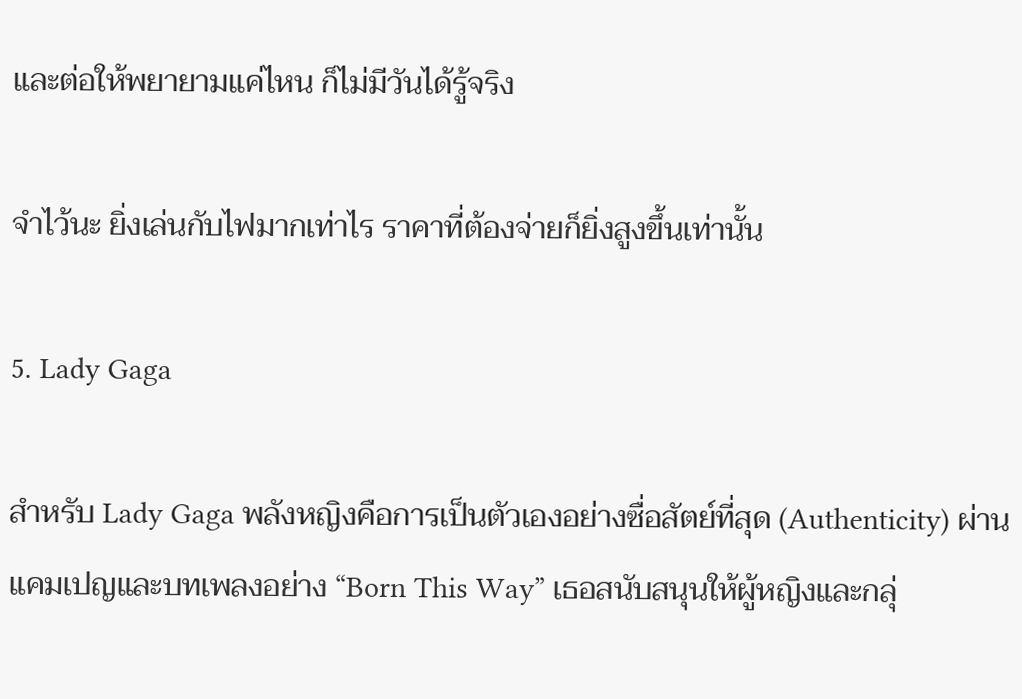และต่อให้พยายามแค่ไหน ก็ไม่มีวันได้รู้จริง

จำไว้นะ ยิ่งเล่นกับไฟมากเท่าไร ราคาที่ต้องจ่ายก็ยิ่งสูงขึ้นเท่านั้น

5. Lady Gaga

สำหรับ Lady Gaga พลังหญิงคือการเป็นตัวเองอย่างซื่อสัตย์ที่สุด (Authenticity) ผ่านแคมเปญและบทเพลงอย่าง “Born This Way” เธอสนับสนุนให้ผู้หญิงและกลุ่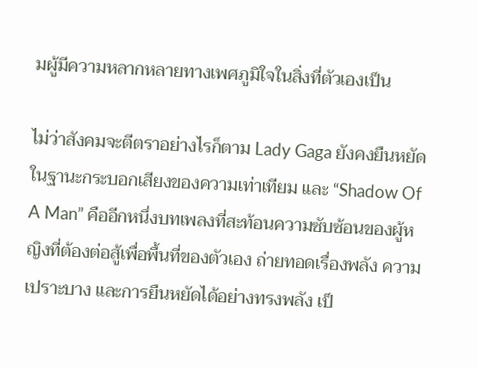มผู้มีความหลากหลายทางเพศภูมิใจในสิ่งที่ตัวเองเป็น

ไม่ว่าสังคมจะตีตราอย่างไรก็ตาม Lady Gaga ยังคงยืนหยัดในฐานะกระบอกเสียงของความเท่าเทียม และ “Shadow Of A Man” คืออีกหนึ่งบทเพลงที่สะท้อนความซับซ้อนของผู้หญิงที่ต้องต่อสู้เพื่อพื้นที่ของตัวเอง ถ่ายทอดเรื่องพลัง ความเปราะบาง และการยืนหยัดได้อย่างทรงพลัง เป็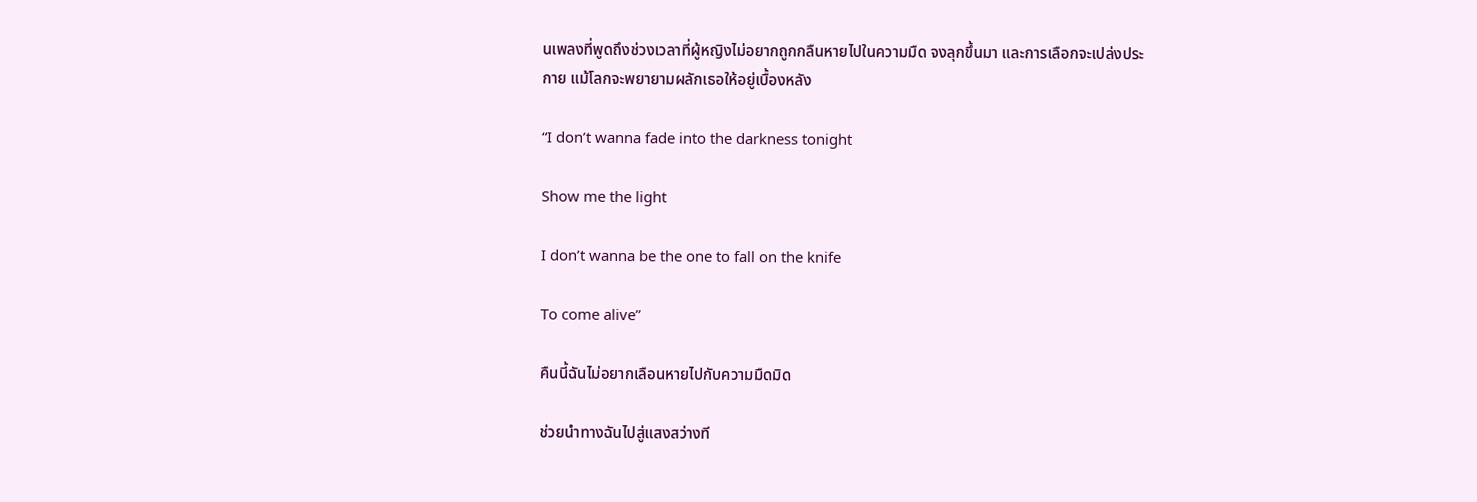นเพลงที่พูดถึงช่วงเวลาที่ผู้หญิงไม่อยากถูกกลืนหายไปในความมืด จงลุกขึ้นมา และการเลือกจะเปล่งประกาย แม้โลกจะพยายามผลักเธอให้อยู่เบื้องหลัง

“I don’t wanna fade into the darkness tonight

Show me the light

I don’t wanna be the one to fall on the knife

To come alive”

คืนนี้ฉันไม่อยากเลือนหายไปกับความมืดมิด

ช่วยนำทางฉันไปสู่แสงสว่างที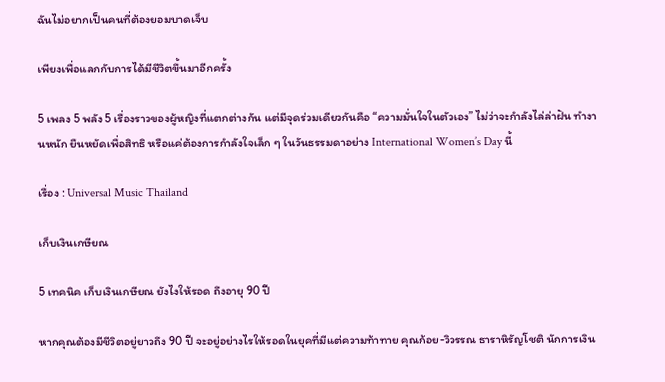ฉันไม่อยากเป็นคนที่ต้องยอมบาดเจ็บ

เพียงเพื่อแลกกับการได้มีชีวิตขึ้นมาอีกครั้ง

5 เพลง 5 พลัง 5 เรื่องราวของผู้หญิงที่แตกต่างกัน แต่มีจุดร่วมเดียวกันคือ “ความมั่นใจในตัวเอง” ไม่ว่าจะกำลังไล่ล่าฝัน ทำงานหนัก ยืนหยัดเพื่อสิทธิ หรือแค่ต้องการกำลังใจเล็ก ๆ ในวันธรรมดาอย่าง International Women’s Day นี้

เรื่อง : Universal Music Thailand

เก็บเงินเกษียณ

5 เทคนิค เก็บเงินเกษียณ ยังไงให้รอด ถึงอายุ 90 ปี

หากคุณต้องมีชีวิตอยู่ยาวถึง 90 ปี จะอยู่อย่างไรให้รอดในยุคที่มีแต่ความท้าทาย คุณก้อย-วิวรรณ ธาราหิรัญโชติ นักการเงิน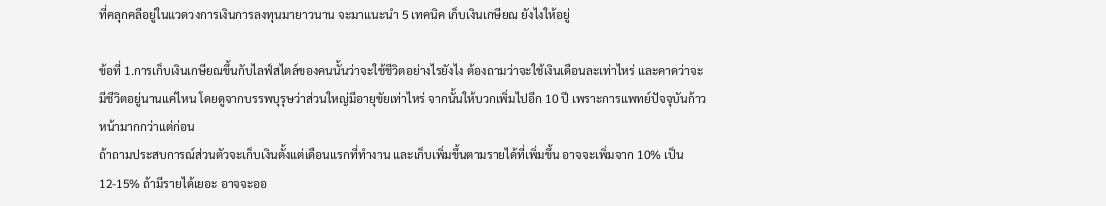ที่คลุกคลีอยู่ในแวดวงการเงินการลงทุนมายาวนาน จะมาแนะนำ 5 เทคนิค เก็บเงินเกษียณ ยังไงให้อยู่

ข้อที่ 1.การเก็บเงินเกษียณขึ้นกับไลฟ์สไตล์ของคนนั้นว่าจะใช้ชีวิตอย่างไรยังไง ต้องถามว่าจะใช้เงินเดือนละเท่าไหร่ และคาดว่าจะมีชีวิตอยู่นานแค่ไหน โดยดูจากบรรพบุรุษว่าส่วนใหญ่มีอายุขัยเท่าไหร่ จากนั้นให้บวกเพิ่มไปอีก 10 ปี เพราะการแพทย์ปัจจุบันก้าวหน้ามากกว่าแต่ก่อน
ถ้าถามประสบการณ์ส่วนตัวจะเก็บเงินตั้งแต่เดือนแรกที่ทำงาน และเก็บเพิ่มขึ้นตามรายได้ที่เพิ่มขึ้น อาจจะเพิ่มจาก 10% เป็น 12-15% ถ้ามีรายได้เยอะ อาจจะออ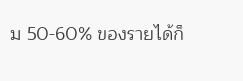ม 50-60% ของรายได้ก็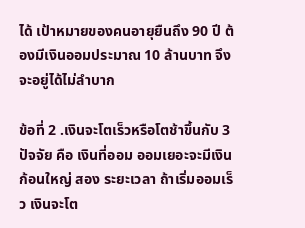ได้ เป้าหมายของคนอายุยืนถึง 90 ปี ต้องมีเงินออมประมาณ 10 ล้านบาท จึงจะอยู่ได้ไม่ลำบาก

ข้อที่ 2 .เงินจะโตเร็วหรือโตช้าขึ้นกับ 3 ปัจจัย คือ เงินที่ออม ออมเยอะจะมีเงินก้อนใหญ่ สอง ระยะเวลา ถ้าเริ่มออมเร็ว เงินจะโต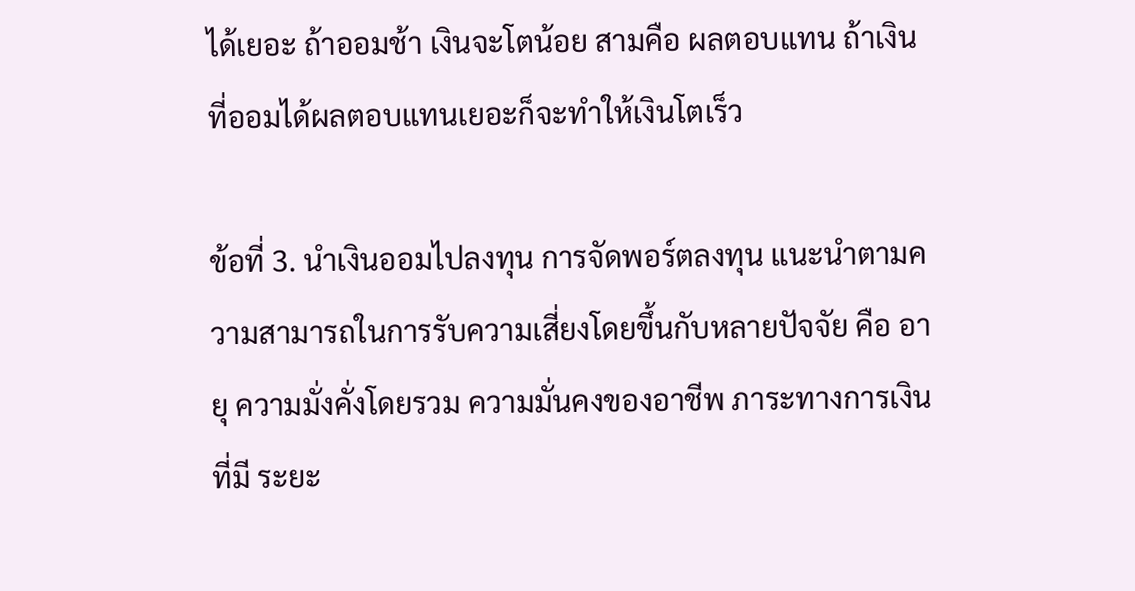ได้เยอะ ถ้าออมช้า เงินจะโตน้อย สามคือ ผลตอบแทน ถ้าเงินที่ออมได้ผลตอบแทนเยอะก็จะทำให้เงินโตเร็ว

ข้อที่ 3. นำเงินออมไปลงทุน การจัดพอร์ตลงทุน แนะนำตามความสามารถในการรับความเสี่ยงโดยขึ้นกับหลายปัจจัย คือ อายุ ความมั่งคั่งโดยรวม ความมั่นคงของอาชีพ ภาระทางการเงินที่มี ระยะ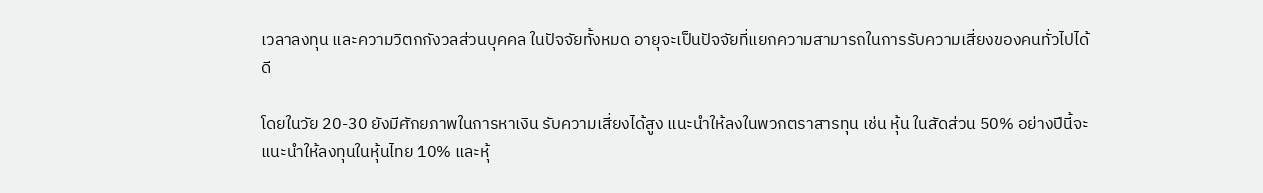เวลาลงทุน และความวิตกกังวลส่วนบุคคล ในปัจจัยทั้งหมด อายุจะเป็นปัจจัยที่แยกความสามารถในการรับความเสี่ยงของคนทั่วไปได้ดี

โดยในวัย 20-30 ยังมีศักยภาพในการหาเงิน รับความเสี่ยงได้สูง แนะนำให้ลงในพวกตราสารทุน เช่น หุ้น ในสัดส่วน 50% อย่างปีนี้จะแนะนำให้ลงทุนในหุ้นไทย 10% และหุ้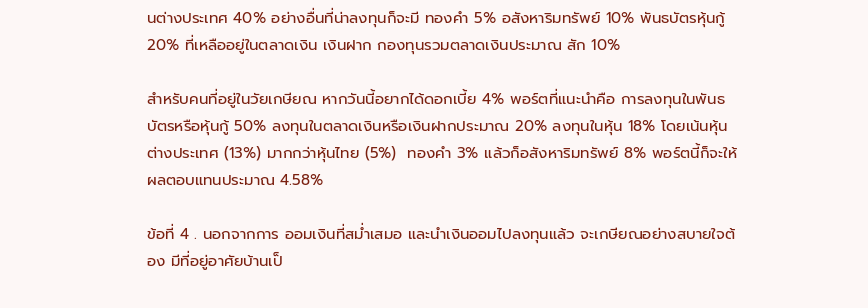นต่างประเทศ 40% อย่างอื่นที่น่าลงทุนก็จะมี ทองคำ 5% อสังหาริมทรัพย์ 10% พันธบัตรหุ้นกู้ 20% ที่เหลืออยู่ในตลาดเงิน เงินฝาก กองทุนรวมตลาดเงินประมาณ สัก 10%

สำหรับคนที่อยู่ในวัยเกษียณ หากวันนี้อยากได้ดอกเบี้ย 4% พอร์ตที่แนะนำคือ การลงทุนในพันธบัตรหรือหุ้นกู้ 50% ลงทุนในตลาดเงินหรือเงินฝากประมาณ 20% ลงทุนในหุ้น 18% โดยเน้นหุ้นต่างประเทศ (13%) มากกว่าหุ้นไทย (5%)  ทองคำ 3% แล้วก็อสังหาริมทรัพย์ 8% พอร์ตนี้ก็จะให้ผลตอบแทนประมาณ 4.58%

ข้อที่ 4 . นอกจากการ ออมเงินที่สม่ำเสมอ และนำเงินออมไปลงทุนแล้ว จะเกษียณอย่างสบายใจต้อง มีที่อยู่อาศัยบ้านเป็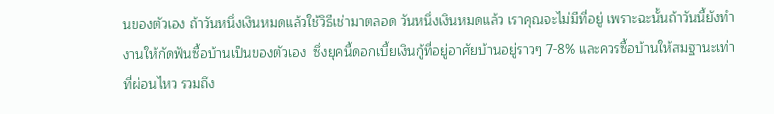นของตัวเอง ถ้าวันหนึ่งเงินหมดแล้วใช้วิธีเช่ามาตลอด วันหนึ่งเงินหมดแล้ว เราคุณจะไม่มีที่อยู่ เพราะฉะนั้นถ้าวันนี้ยังทำงานให้กัดฟันซื้อบ้านเป็นของตัวเอง  ซึ่งยุคนี้ดอกเบี้ยเงินกู้ที่อยู่อาศัยบ้านอยู่ราวๆ 7-8% และควรซื้อบ้านให้สมฐานะเท่าที่ผ่อนไหว รวมถึง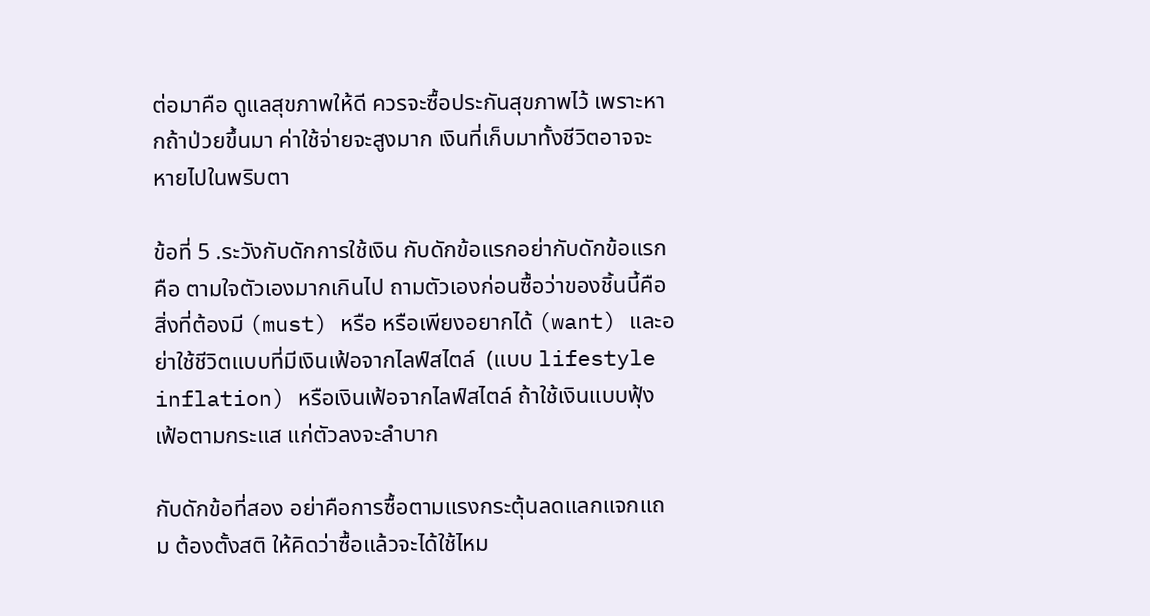ต่อมาคือ ดูแลสุขภาพให้ดี ควรจะซื้อประกันสุขภาพไว้ เพราะหากถ้าป่วยขึ้นมา ค่าใช้จ่ายจะสูงมาก เงินที่เก็บมาทั้งชีวิตอาจจะหายไปในพริบตา

ข้อที่ 5 .ระวังกับดักการใช้เงิน กับดักข้อแรกอย่ากับดักข้อแรกคือ ตามใจตัวเองมากเกินไป ถามตัวเองก่อนซื้อว่าของชิ้นนี้คือสิ่งที่ต้องมี (must) หรือ หรือเพียงอยากได้ (want) และอย่าใช้ชีวิตแบบที่มีเงินเฟ้อจากไลฟ์สไตล์  (แบบ lifestyle inflation) หรือเงินเฟ้อจากไลฟ์สไตล์ ถ้าใช้เงินแบบฟุ้งเฟ้อตามกระแส แก่ตัวลงจะลำบาก

กับดักข้อที่สอง อย่าคือการซื้อตามแรงกระตุ้นลดแลกแจกแถม ต้องตั้งสติ ให้คิดว่าซื้อแล้วจะได้ใช้ไหม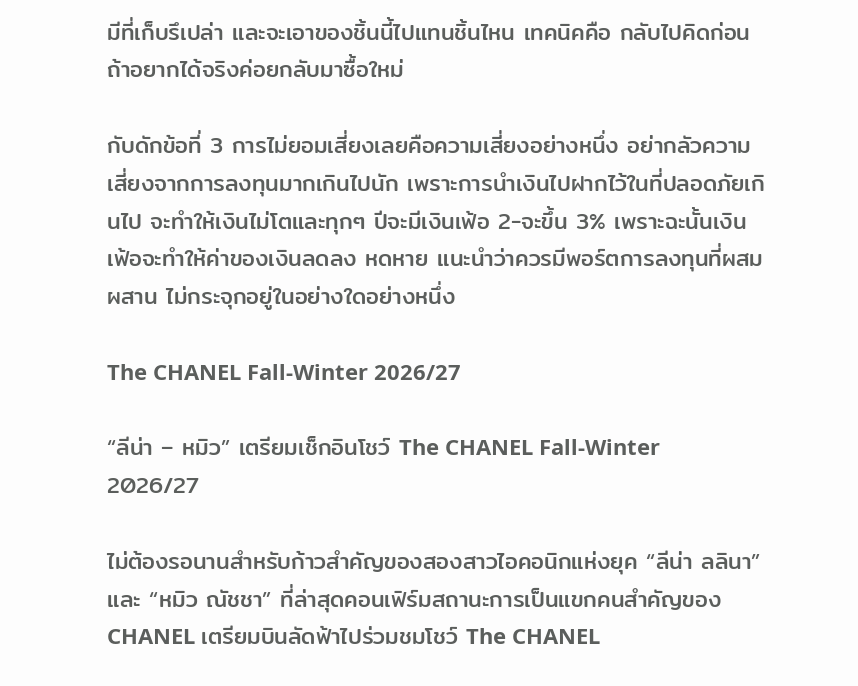มีที่เก็บรึเปล่า และจะเอาของชิ้นนี้ไปแทนชิ้นไหน เทคนิคคือ กลับไปคิดก่อน ถ้าอยากได้จริงค่อยกลับมาซื้อใหม่

กับดักข้อที่ 3 การไม่ยอมเสี่ยงเลยคือความเสี่ยงอย่างหนึ่ง อย่ากลัวความเสี่ยงจากการลงทุนมากเกินไปนัก เพราะการนำเงินไปฝากไว้ในที่ปลอดภัยเกินไป จะทำให้เงินไม่โตและทุกๆ ปีจะมีเงินเฟ้อ 2-จะขึ้น 3% เพราะฉะนั้นเงินเฟ้อจะทำให้ค่าของเงินลดลง หดหาย แนะนำว่าควรมีพอร์ตการลงทุนที่ผสมผสาน ไม่กระจุกอยู่ในอย่างใดอย่างหนึ่ง

The CHANEL Fall-Winter 2026/27

“ลีน่า – หมิว” เตรียมเช็กอินโชว์ The CHANEL Fall-Winter 2026/27

ไม่ต้องรอนานสำหรับก้าวสำคัญของสองสาวไอคอนิกแห่งยุค “ลีน่า ลลินา” และ “หมิว ณัชชา” ที่ล่าสุดคอนเฟิร์มสถานะการเป็นแขกคนสำคัญของ CHANEL เตรียมบินลัดฟ้าไปร่วมชมโชว์ The CHANEL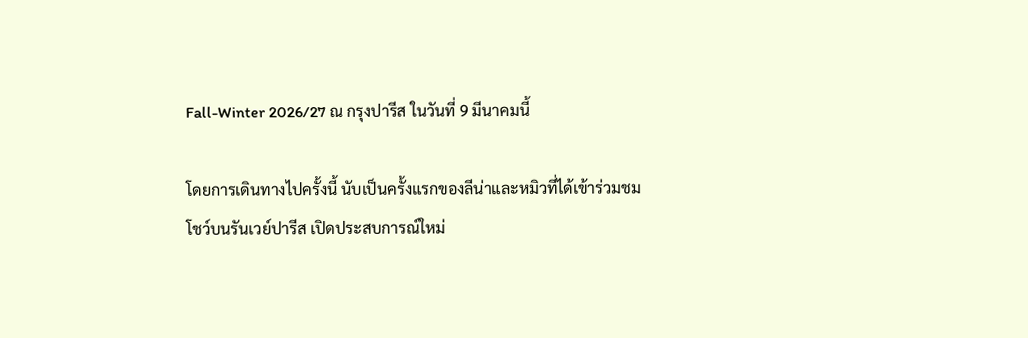Fall-Winter 2026/27 ณ กรุงปารีส ในวันที่ 9 มีนาคมนี้

โดยการเดินทางไปครั้งนี้ นับเป็นครั้งแรกของลีน่าและหมิวที่ได้เข้าร่วมชมโชว์บนรันเวย์ปารีส เปิดประสบการณ์ใหม่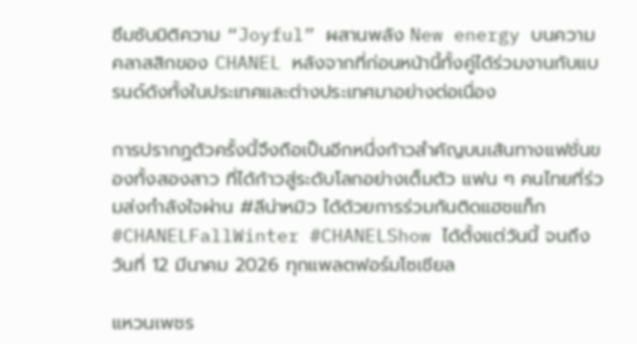ซึมซับมิติความ “Joyful” ผสานพลัง New energy บนความคลาสสิกของ CHANEL หลังจากที่ก่อนหน้านี้ทั้งคู่ได้ร่วมงานกับแบรนด์ดังทั้งในประเทศและต่างประเทศมาอย่างต่อเนื่อง

การปรากฏตัวครั้งนี้จึงถือเป็นอีกหนึ่งก้าวสำคัญบนเส้นทางแฟชั่นของทั้งสองสาว ที่ได้ก้าวสู่ระดับโลกอย่างเต็มตัว แฟน ๆ คนไทยที่ร่วมส่งกำลังใจผ่าน #ลีน่าหมิว ได้ด้วยการร่วมกันติดแฮชแท็ก #CHANELFallWinter #CHANELShow ได้ตั้งแต่วันนี้ จนถึงวันที่ 12 มีนาคม 2026 ทุกแพลตฟอร์มโซเชียล

แหวนเพชร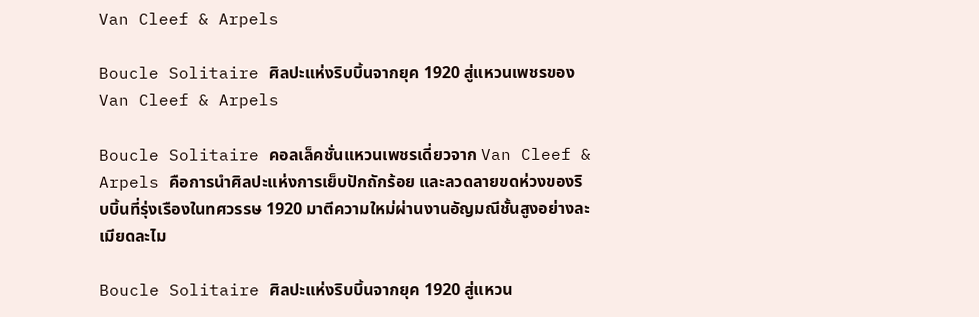Van Cleef & Arpels

Boucle Solitaire ศิลปะแห่งริบบิ้นจากยุค 1920 สู่แหวนเพชรของ Van Cleef & Arpels

Boucle Solitaire คอลเล็คชั่นแหวนเพชรเดี่ยวจาก Van Cleef & Arpels คือการนำศิลปะแห่งการเย็บปักถักร้อย และลวดลายขดห่วงของริบบิ้นที่รุ่งเรืองในทศวรรษ 1920 มาตีความใหม่ผ่านงานอัญมณีชั้นสูงอย่างละเมียดละไม

Boucle Solitaire ศิลปะแห่งริบบิ้นจากยุค 1920 สู่แหวน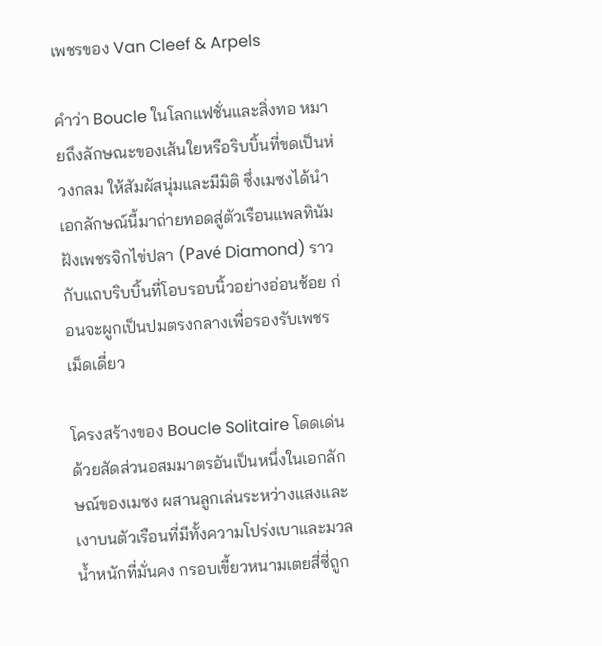เพชรของ Van Cleef & Arpels

คำว่า Boucle ในโลกแฟชั่นและสิ่งทอ หมายถึงลักษณะของเส้นใยหรือริบบิ้นที่ขดเป็นห่วงกลม ให้สัมผัสนุ่มและมีมิติ ซึ่งเมซงได้นำเอกลักษณ์นี้มาถ่ายทอดสู่ตัวเรือนแพลทินัมฝังเพชรจิกไข่ปลา (Pavé Diamond) ราวกับแถบริบบิ้นที่โอบรอบนิ้วอย่างอ่อนช้อย ก่อนจะผูกเป็นปมตรงกลางเพื่อรองรับเพชรเม็ดเดี่ยว

โครงสร้างของ Boucle Solitaire โดดเด่นด้วยสัดส่วนอสมมาตรอันเป็นหนึ่งในเอกลักษณ์ของเมซง ผสานลูกเล่นระหว่างแสงและเงาบนตัวเรือนที่มีทั้งความโปร่งเบาและมวลน้ำหนักที่มั่นคง กรอบเขี้ยวหนามเตยสี่ซี่ถูก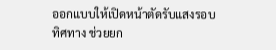ออกแบบให้เปิดหน้าตัดรับแสงรอบทิศทาง ช่วยยก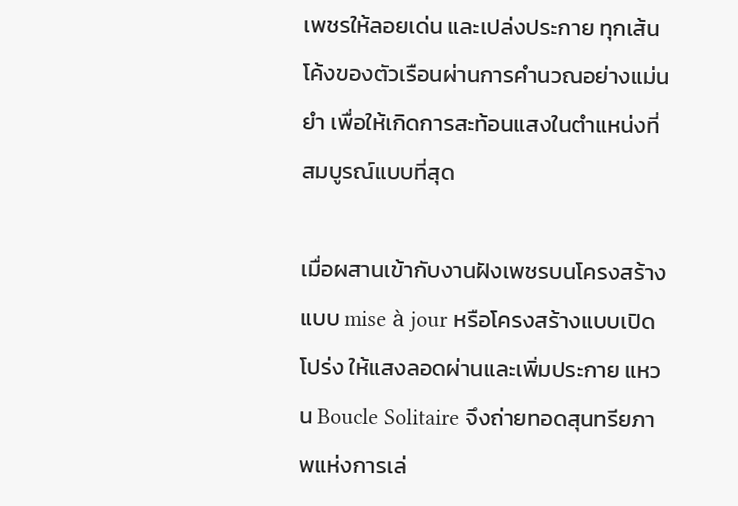เพชรให้ลอยเด่น และเปล่งประกาย ทุกเส้นโค้งของตัวเรือนผ่านการคำนวณอย่างแม่นยำ เพื่อให้เกิดการสะท้อนแสงในตำแหน่งที่สมบูรณ์แบบที่สุด

เมื่อผสานเข้ากับงานฝังเพชรบนโครงสร้างแบบ mise à jour หรือโครงสร้างแบบเปิดโปร่ง ให้แสงลอดผ่านและเพิ่มประกาย แหวน Boucle Solitaire จึงถ่ายทอดสุนทรียภาพแห่งการเล่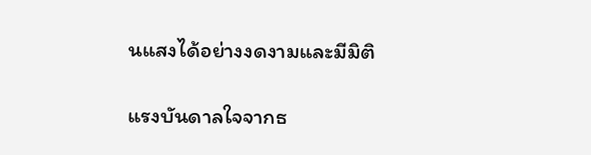นแสงได้อย่างงดงามและมีมิติ

แรงบันดาลใจจากธ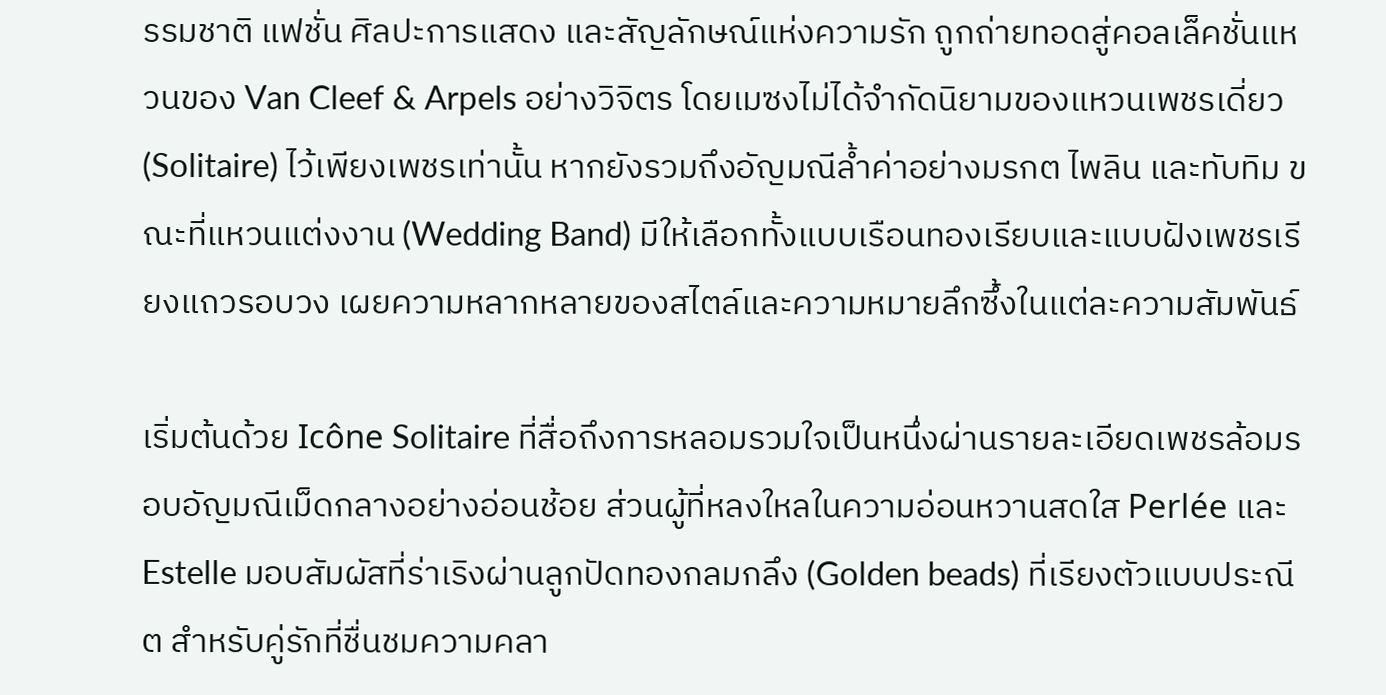รรมชาติ แฟชั่น ศิลปะการแสดง และสัญลักษณ์แห่งความรัก ถูกถ่ายทอดสู่คอลเล็คชั่นแหวนของ Van Cleef & Arpels อย่างวิจิตร โดยเมซงไม่ได้จำกัดนิยามของแหวนเพชรเดี่ยว (Solitaire) ไว้เพียงเพชรเท่านั้น หากยังรวมถึงอัญมณีล้ำค่าอย่างมรกต ไพลิน และทับทิม ขณะที่แหวนแต่งงาน (Wedding Band) มีให้เลือกทั้งแบบเรือนทองเรียบและแบบฝังเพชรเรียงแถวรอบวง เผยความหลากหลายของสไตล์และความหมายลึกซึ้งในแต่ละความสัมพันธ์

เริ่มต้นด้วย Icône Solitaire ที่สื่อถึงการหลอมรวมใจเป็นหนึ่งผ่านรายละเอียดเพชรล้อมรอบอัญมณีเม็ดกลางอย่างอ่อนช้อย ส่วนผู้ที่หลงใหลในความอ่อนหวานสดใส Perlée และ Estelle มอบสัมผัสที่ร่าเริงผ่านลูกปัดทองกลมกลึง (Golden beads) ที่เรียงตัวแบบประณีต สำหรับคู่รักที่ชื่นชมความคลา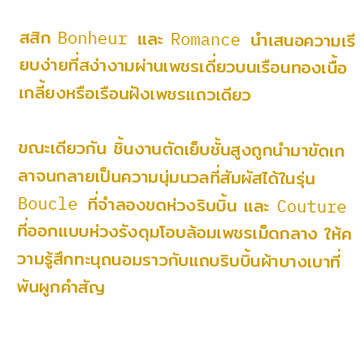สสิก Bonheur และ Romance นำเสนอความเรียบง่ายที่สง่างามผ่านเพชรเดี่ยวบนเรือนทองเนื้อเกลี้ยงหรือเรือนฝังเพชรแถวเดียว

ขณะเดียวกัน ชิ้นงานตัดเย็บชั้นสูงถูกนำมาขัดเกลาจนกลายเป็นความนุ่มนวลที่สัมผัสได้ในรุ่น Boucle ที่จำลองขดห่วงริบบิ้น และ Couture ที่ออกแบบห่วงรังดุมโอบล้อมเพชรเม็ดกลาง ให้ความรู้สึกทะนุถนอมราวกับแถบริบบิ้นผ้าบางเบาที่พันผูกคำสัญ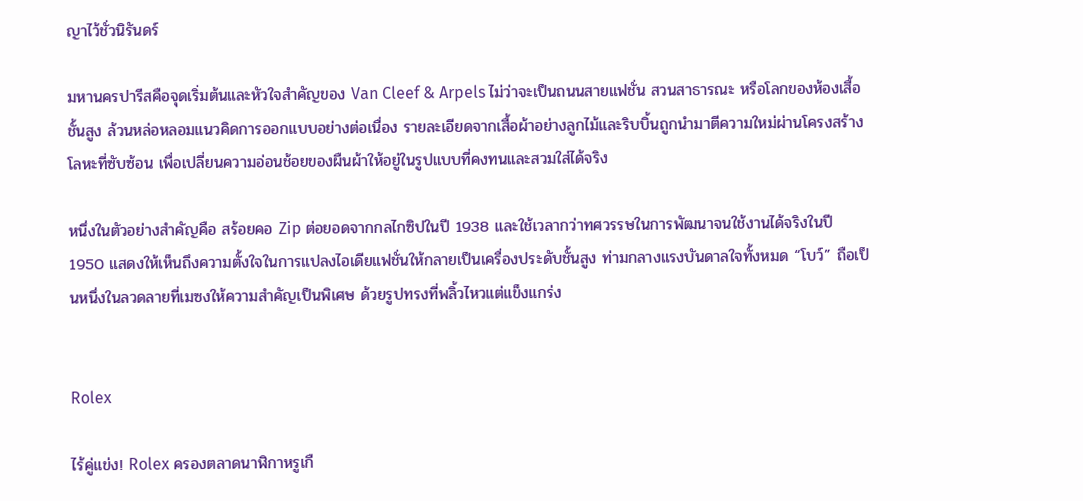ญาไว้ชั่วนิรันดร์

มหานครปารีสคือจุดเริ่มต้นและหัวใจสำคัญของ Van Cleef & Arpels ไม่ว่าจะเป็นถนนสายแฟชั่น สวนสาธารณะ หรือโลกของห้องเสื้อชั้นสูง ล้วนหล่อหลอมแนวคิดการออกแบบอย่างต่อเนื่อง รายละเอียดจากเสื้อผ้าอย่างลูกไม้และริบบิ้นถูกนำมาตีความใหม่ผ่านโครงสร้างโลหะที่ซับซ้อน เพื่อเปลี่ยนความอ่อนช้อยของผืนผ้าให้อยู่ในรูปแบบที่คงทนและสวมใส่ได้จริง

หนึ่งในตัวอย่างสำคัญคือ สร้อยคอ Zip ต่อยอดจากกลไกซิปในปี 1938 และใช้เวลากว่าทศวรรษในการพัฒนาจนใช้งานได้จริงในปี 1950 แสดงให้เห็นถึงความตั้งใจในการแปลงไอเดียแฟชั่นให้กลายเป็นเครื่องประดับชั้นสูง ท่ามกลางแรงบันดาลใจทั้งหมด “โบว์” ถือเป็นหนึ่งในลวดลายที่เมซงให้ความสำคัญเป็นพิเศษ ด้วยรูปทรงที่พลิ้วไหวแต่แข็งแกร่ง


Rolex

ไร้คู่แข่ง! Rolex ครองตลาดนาฬิกาหรูเกื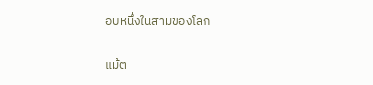อบหนึ่งในสามของโลก

แม้ต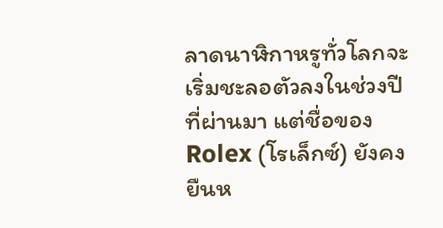ลาดนาฬิกาหรูทั่วโลกจะเริ่มชะลอตัวลงในช่วงปีที่ผ่านมา แต่ชื่อของ Rolex (โรเล็กซ์) ยังคงยืนห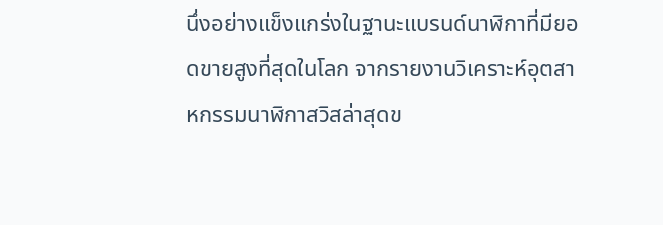นึ่งอย่างแข็งแกร่งในฐานะแบรนด์นาฬิกาที่มียอดขายสูงที่สุดในโลก จากรายงานวิเคราะห์อุตสาหกรรมนาฬิกาสวิสล่าสุดข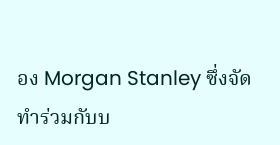อง Morgan Stanley ซึ่งจัดทำร่วมกับบ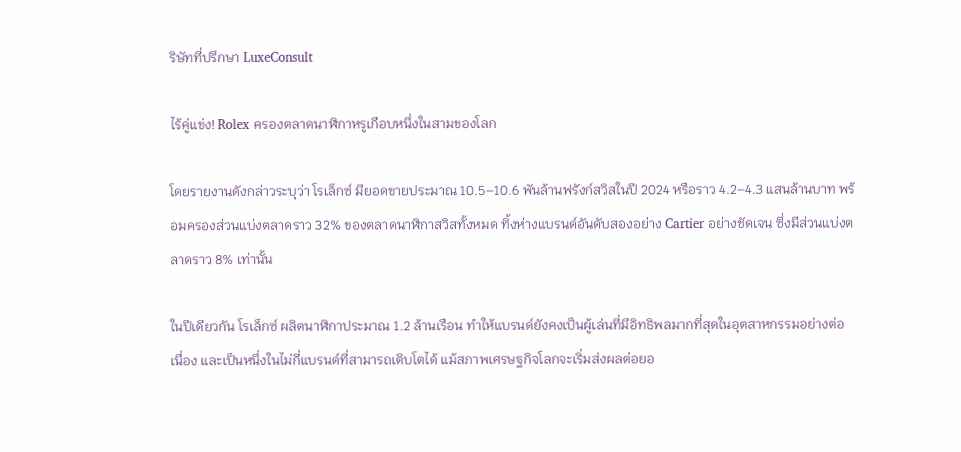ริษัทที่ปรึกษา LuxeConsult

ไร้คู่แข่ง! Rolex ครองตลาดนาฬิกาหรูเกือบหนึ่งในสามของโลก

โดยรายงานดังกล่าวระบุว่า โรเล็กซ์ มียอดขายประมาณ 10.5–10.6 พันล้านฟรังก์สวิสในปี 2024 หรือราว 4.2–4.3 แสนล้านบาท พร้อมครองส่วนแบ่งตลาดราว 32% ของตลาดนาฬิกาสวิสทั้งหมด ทิ้งห่างแบรนด์อันดับสองอย่าง Cartier อย่างชัดเจน ซึ่งมีส่วนแบ่งตลาดราว 8% เท่านั้น

ในปีเดียวกัน โรเล็กซ์ ผลิตนาฬิกาประมาณ 1.2 ล้านเรือน ทำให้แบรนด์ยังคงเป็นผู้เล่นที่มีอิทธิพลมากที่สุดในอุตสาหกรรมอย่างต่อเนื่อง และเป็นหนึ่งในไม่กี่แบรนด์ที่สามารถเติบโตได้ แม้สภาพเศรษฐกิจโลกจะเริ่มส่งผลต่อยอ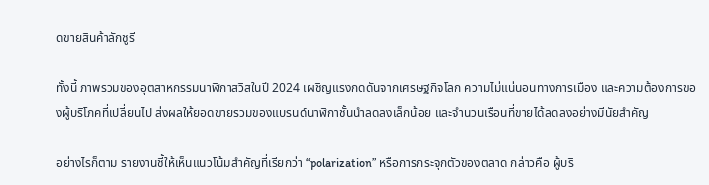ดขายสินค้าลักชูรี

ทั้งนี้ ภาพรวมของอุตสาหกรรมนาฬิกาสวิสในปี 2024 เผชิญแรงกดดันจากเศรษฐกิจโลก ความไม่แน่นอนทางการเมือง และความต้องการของผู้บริโภคที่เปลี่ยนไป ส่งผลให้ยอดขายรวมของแบรนด์นาฬิกาชั้นนำลดลงเล็กน้อย และจำนวนเรือนที่ขายได้ลดลงอย่างมีนัยสำคัญ

อย่างไรก็ตาม รายงานชี้ให้เห็นแนวโน้มสำคัญที่เรียกว่า “polarization” หรือการกระจุกตัวของตลาด กล่าวคือ ผู้บริ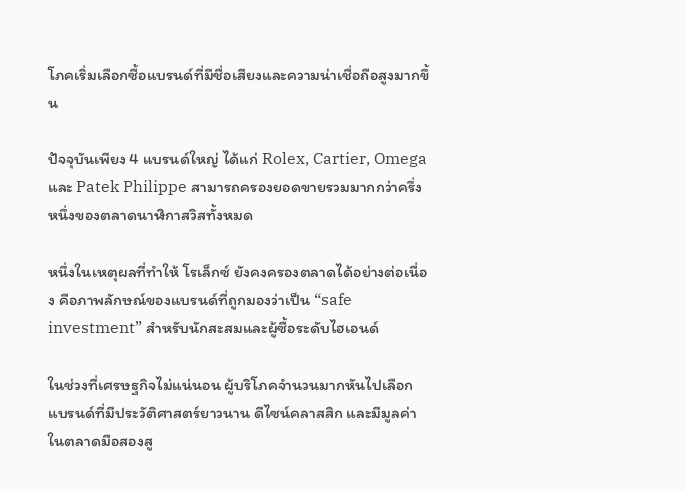โภคเริ่มเลือกซื้อแบรนด์ที่มีชื่อเสียงและความน่าเชื่อถือสูงมากขึ้น

ปัจจุบันเพียง 4 แบรนด์ใหญ่ ได้แก่ Rolex, Cartier, Omega และ Patek Philippe สามารถครองยอดขายรวมมากกว่าครึ่งหนึ่งของตลาดนาฬิกาสวิสทั้งหมด

หนึ่งในเหตุผลที่ทำให้ โรเล็กซ์ ยังคงครองตลาดได้อย่างต่อเนื่อง คือภาพลักษณ์ของแบรนด์ที่ถูกมองว่าเป็น “safe investment” สำหรับนักสะสมและผู้ซื้อระดับไฮเอนด์

ในช่วงที่เศรษฐกิจไม่แน่นอน ผู้บริโภคจำนวนมากหันไปเลือกแบรนด์ที่มีประวัติศาสตร์ยาวนาน ดีไซน์คลาสสิก และมีมูลค่าในตลาดมือสองสู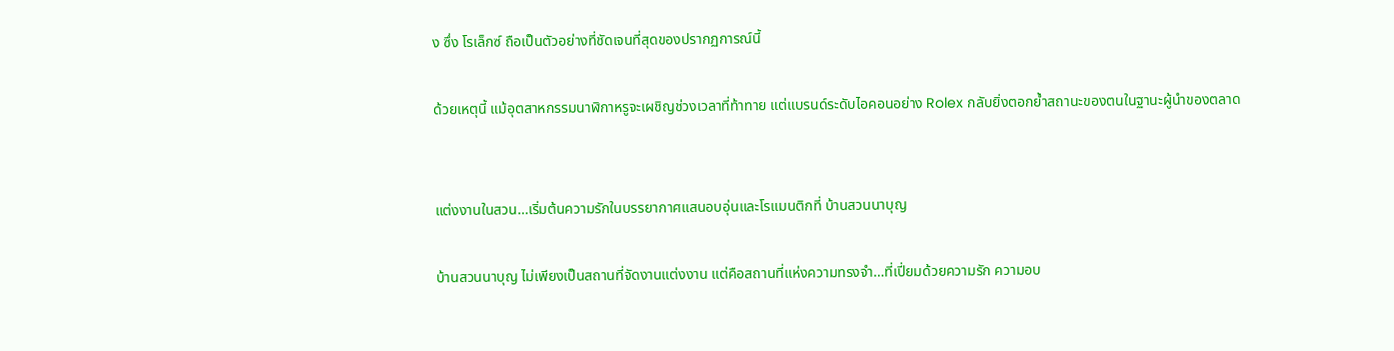ง ซึ่ง โรเล็กซ์ ถือเป็นตัวอย่างที่ชัดเจนที่สุดของปรากฏการณ์นี้

ด้วยเหตุนี้ แม้อุตสาหกรรมนาฬิกาหรูจะเผชิญช่วงเวลาที่ท้าทาย แต่แบรนด์ระดับไอคอนอย่าง Rolex กลับยิ่งตอกย้ำสถานะของตนในฐานะผู้นำของตลาด


แต่งงานในสวน…เริ่มต้นความรักในบรรยากาศแสนอบอุ่นและโรแมนติกที่ บ้านสวนนาบุญ

บ้านสวนนาบุญ ไม่เพียงเป็นสถานที่จัดงานแต่งงาน แต่คือสถานที่แห่งความทรงจำ…ที่เปี่ยมด้วยความรัก ความอบ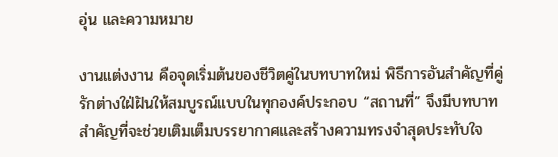อุ่น และความหมาย

งานแต่งงาน คือจุดเริ่มต้นของชีวิตคู่ในบทบาทใหม่ พิธีการอันสำคัญที่คู่รักต่างใฝ่ฝันให้สมบูรณ์แบบในทุกองค์ประกอบ “สถานที่” จึงมีบทบาทสำคัญที่จะช่วยเติมเต็มบรรยากาศและสร้างความทรงจำสุดประทับใจ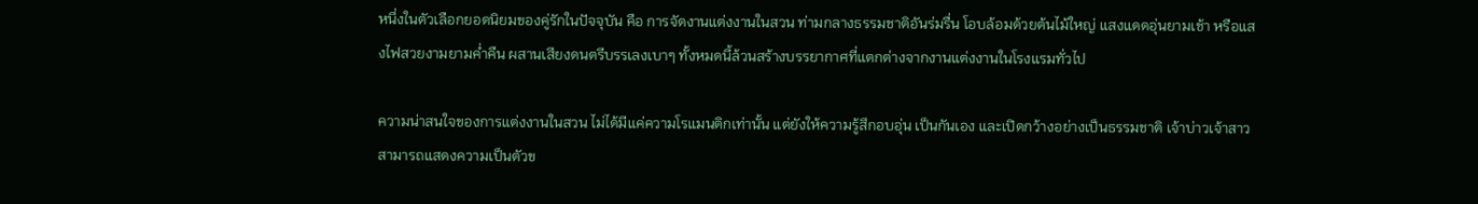หนึ่งในตัวเลือกยอดนิยมของคู่รักในปัจจุบัน คือ การจัดงานแต่งงานในสวน ท่ามกลางธรรมชาติอันร่มรื่น โอบล้อมด้วยต้นไม้ใหญ่ แสงแดดอุ่นยามเช้า หรือแสงไฟสวยงามยามค่ำคืน ผสานเสียงดนตรีบรรเลงเบาๆ ทั้งหมดนี้ล้วนสร้างบรรยากาศที่แตกต่างจากงานแต่งงานในโรงแรมทั่วไป

ความน่าสนใจของการแต่งงานในสวน ไม่ได้มีแค่ความโรแมนติกเท่านั้น แต่ยังให้ความรู้สึกอบอุ่น เป็นกันเอง และเปิดกว้างอย่างเป็นธรรมชาติ เจ้าบ่าวเจ้าสาวสามารถแสดงความเป็นตัวข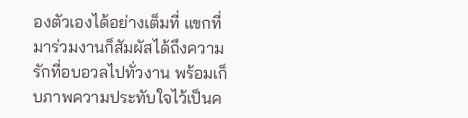องตัวเองได้อย่างเต็มที่ แขกที่มาร่วมงานก็สัมผัสได้ถึงความรักที่อบอวลไปทั่วงาน พร้อมเก็บภาพความประทับใจไว้เป็นค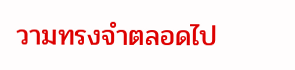วามทรงจำตลอดไป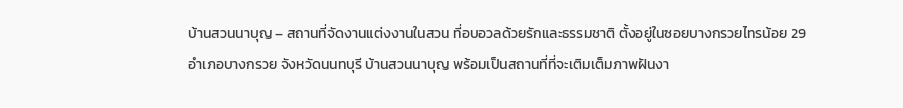บ้านสวนนาบุญ – สถานที่จัดงานแต่งงานในสวน ที่อบอวลด้วยรักและธรรมชาติ ตั้งอยู่ในซอยบางกรวยไทรน้อย 29 อำเภอบางกรวย จังหวัดนนทบุรี บ้านสวนนาบุญ พร้อมเป็นสถานที่ที่จะเติมเต็มภาพฝันงา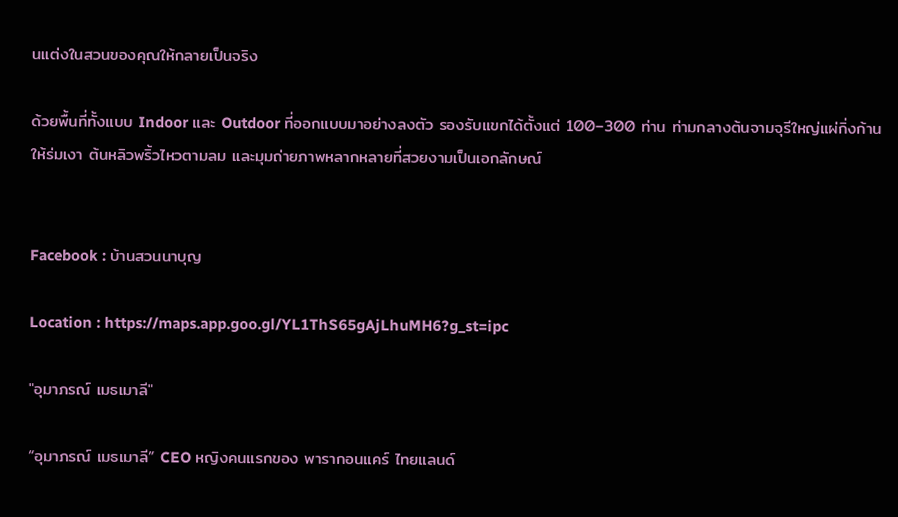นแต่งในสวนของคุณให้กลายเป็นจริง

ด้วยพื้นที่ทั้งแบบ Indoor และ Outdoor ที่ออกแบบมาอย่างลงตัว รองรับแขกได้ตั้งแต่ 100–300 ท่าน ท่ามกลางต้นจามจุรีใหญ่แผ่กิ่งก้านให้ร่มเงา ต้นหลิวพริ้วไหวตามลม และมุมถ่ายภาพหลากหลายที่สวยงามเป็นเอกลักษณ์


Facebook : บ้านสวนนาบุญ

Location : https://maps.app.goo.gl/YL1ThS65gAjLhuMH6?g_st=ipc

"อุมาภรณ์ เมธเมาลี"

“อุมาภรณ์ เมธเมาลี” CEO หญิงคนแรกของ พารากอนแคร์ ไทยแลนด์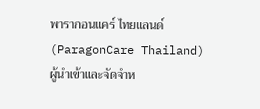พารากอนแคร์ ไทยแลนด์ (ParagonCare Thailand) ผู้นำเข้าและจัดจำห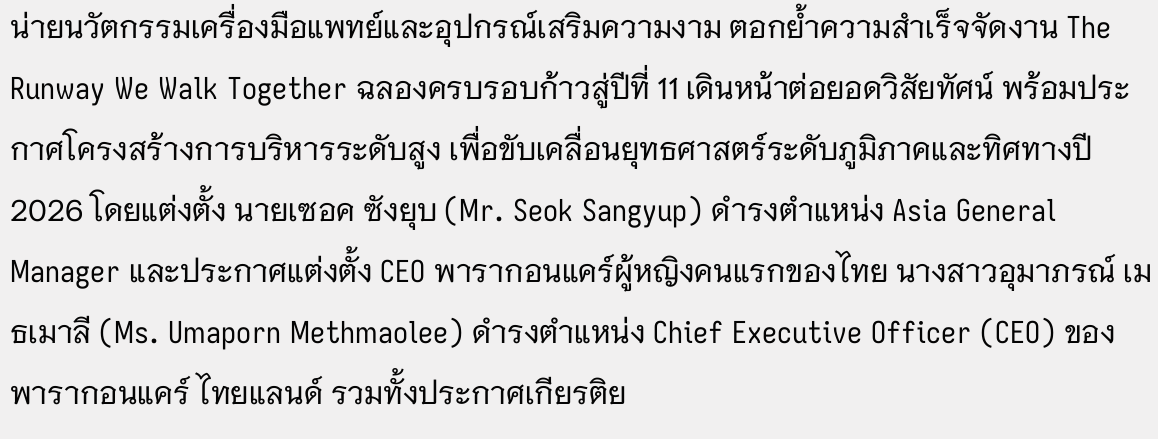น่ายนวัตกรรมเครื่องมือแพทย์และอุปกรณ์เสริมความงาม ตอกย้ำความสำเร็จจัดงาน The Runway We Walk Together ฉลองครบรอบก้าวสู่ปีที่ 11 เดินหน้าต่อยอดวิสัยทัศน์ พร้อมประกาศโครงสร้างการบริหารระดับสูง เพื่อขับเคลื่อนยุทธศาสตร์ระดับภูมิภาคและทิศทางปี 2026 โดยแต่งตั้ง นายเซอค ซังยุบ (Mr. Seok Sangyup) ดำรงตำแหน่ง Asia General Manager และประกาศแต่งตั้ง CEO พารากอนแคร์ผู้หญิงคนแรกของไทย นางสาวอุมาภรณ์ เมธเมาลี (Ms. Umaporn Methmaolee) ดำรงตำแหน่ง Chief Executive Officer (CEO) ของพารากอนแคร์ ไทยแลนด์ รวมทั้งประกาศเกียรติย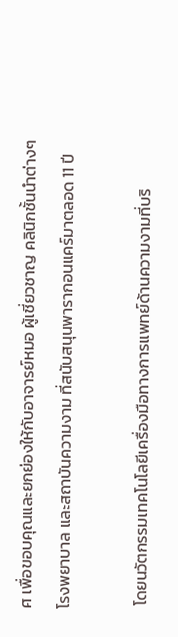ศ เพื่อขอบคุณและยกย่องให้กับอาจารย์หมอ ผู้เชี่ยวชาญ คลินิกชั้นนำต่างๆ โรงพยาบาล และสถาบันความงาม ที่สนับสนุนพารากอนแคร์มาตลอด 11 ปี

 โดยนวัตกรรมเทคโนโลยีเครื่องมือทางการแพทย์ด้านความงามที่บริ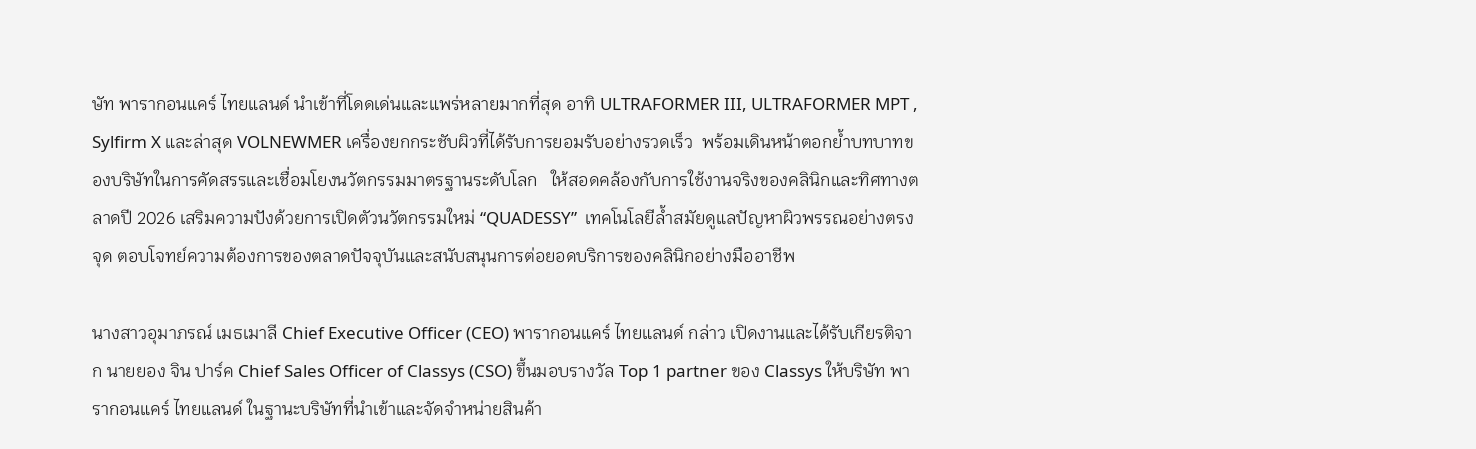ษัท พารากอนแคร์ ไทยแลนด์ นำเข้าที่โดดเด่นและแพร่หลายมากที่สุด อาทิ ULTRAFORMER III, ULTRAFORMER MPT , Sylfirm X และล่าสุด VOLNEWMER เครื่องยกกระชับผิวที่ได้รับการยอมรับอย่างรวดเร็ว  พร้อมเดินหน้าตอกย้ำบทบาทของบริษัทในการคัดสรรและเชื่อมโยงนวัตกรรมมาตรฐานระดับโลก   ให้สอดคล้องกับการใช้งานจริงของคลินิกและทิศทางตลาดปี 2026 เสริมความปังด้วยการเปิดตัวนวัตกรรมใหม่ “QUADESSY”  เทคโนโลยีล้ำสมัยดูแลปัญหาผิวพรรณอย่างตรงจุด ตอบโจทย์ความต้องการของตลาดปัจจุบันและสนับสนุนการต่อยอดบริการของคลินิกอย่างมืออาชีพ

นางสาวอุมาภรณ์ เมธเมาลี Chief Executive Officer (CEO) พารากอนแคร์ ไทยแลนด์ กล่าว เปิดงานและได้รับเกียรติจาก นายยอง จิน ปาร์ค Chief Sales Officer of Classys (CSO) ขึ้นมอบรางวัล Top 1 partner ของ Classys ให้บริษัท พารากอนแคร์ ไทยแลนด์ ในฐานะบริษัทที่นำเข้าและจัดจำหน่ายสินค้า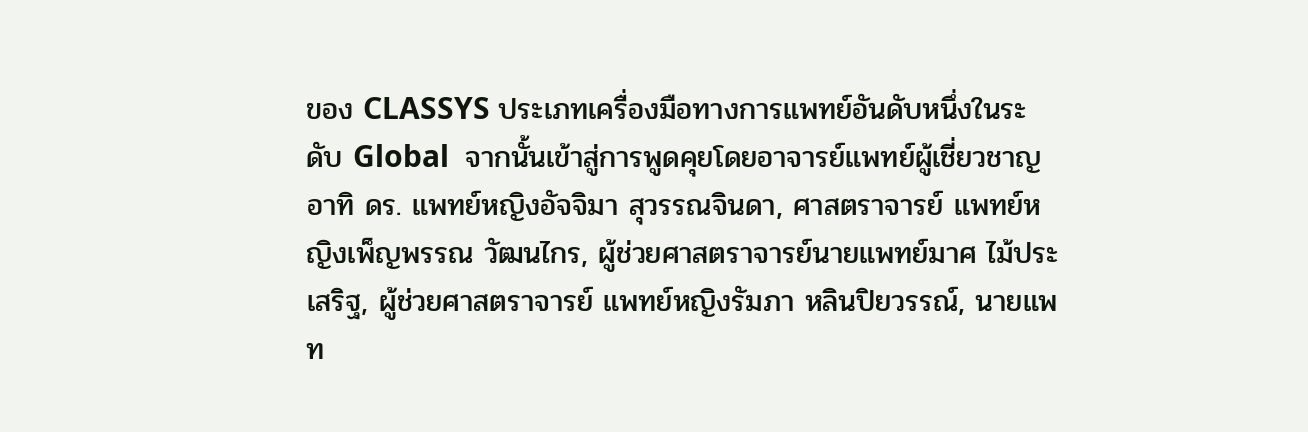ของ CLASSYS ประเภทเครื่องมือทางการแพทย์อันดับหนึ่งในระดับ Global  จากนั้นเข้าสู่การพูดคุยโดยอาจารย์แพทย์ผู้เชี่ยวชาญ อาทิ ดร. แพทย์หญิงอัจจิมา สุวรรณจินดา, ศาสตราจารย์ แพทย์หญิงเพ็ญพรรณ วัฒนไกร, ผู้ช่วยศาสตราจารย์นายแพทย์มาศ ไม้ประเสริฐ, ผู้ช่วยศาสตราจารย์ แพทย์หญิงรัมภา หลินปิยวรรณ์, นายแพท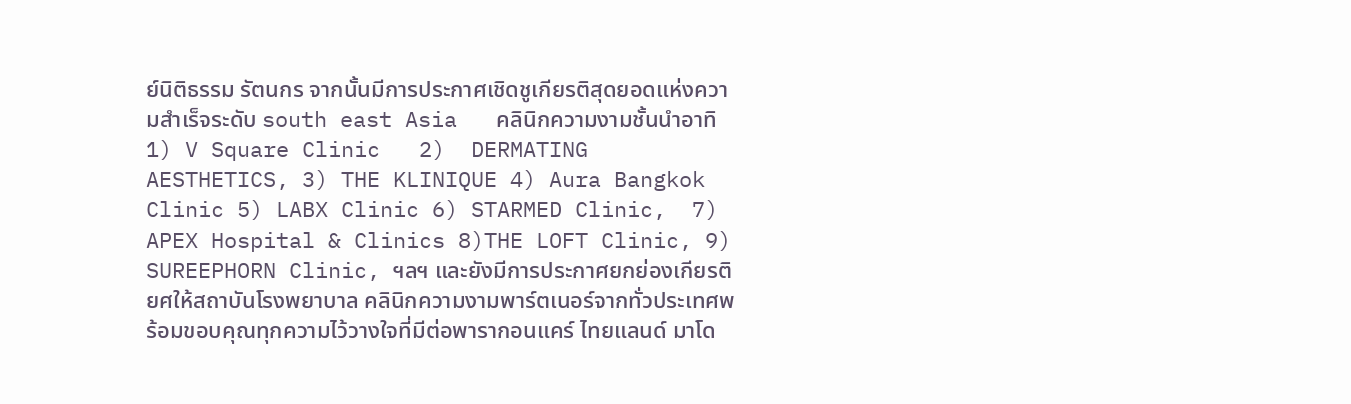ย์นิติธรรม รัตนกร จากนั้นมีการประกาศเชิดชูเกียรติสุดยอดแห่งความสำเร็จระดับ south east Asia   คลินิกความงามชั้นนำอาทิ 1) V Square Clinic   2)  DERMATING  AESTHETICS, 3) THE KLINIQUE 4) Aura Bangkok Clinic 5) LABX Clinic 6) STARMED Clinic,  7) APEX Hospital & Clinics 8)THE LOFT Clinic, 9) SUREEPHORN Clinic, ฯลฯ และยังมีการประกาศยกย่องเกียรติยศให้สถาบันโรงพยาบาล คลินิกความงามพาร์ตเนอร์จากทั่วประเทศพร้อมขอบคุณทุกความไว้วางใจที่มีต่อพารากอนแคร์ ไทยแลนด์ มาโด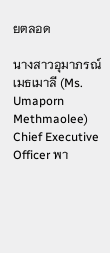ยตลอด

นางสาวอุมาภรณ์ เมธเมาลี (Ms. Umaporn Methmaolee) Chief Executive Officer พา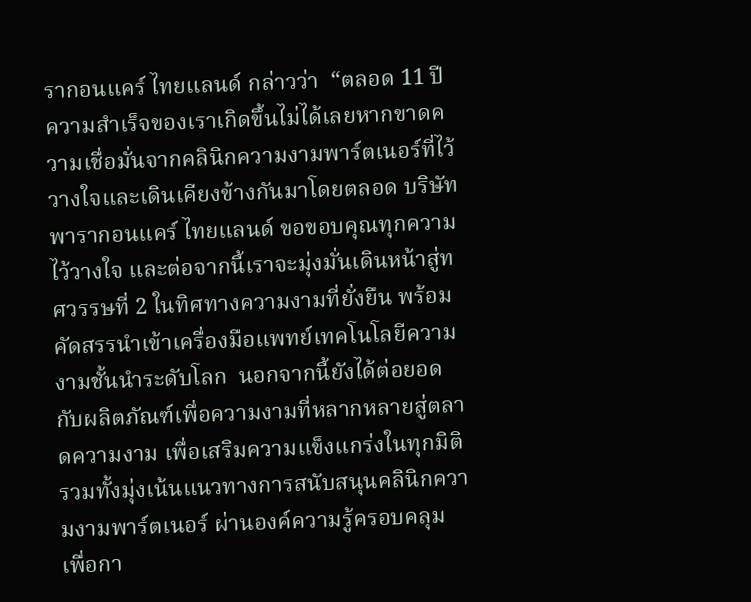รากอนแคร์ ไทยแลนด์ กล่าวว่า  “ตลอด 11 ปี ความสำเร็จของเราเกิดขึ้นไม่ได้เลยหากขาดความเชื่อมั่นจากคลินิกความงามพาร์ตเนอร์ที่ไว้วางใจและเดินเคียงข้างกันมาโดยตลอด บริษัทพารากอนแคร์ ไทยแลนด์ ขอขอบคุณทุกความไว้วางใจ และต่อจากนี้เราจะมุ่งมั่นเดินหน้าสู่ทศวรรษที่ 2 ในทิศทางความงามที่ยั่งยืน พร้อมคัดสรรนำเข้าเครื่องมือแพทย์เทคโนโลยีความงามชั้นนำระดับโลก  นอกจากนี้ยังได้ต่อยอดกับผลิตภัณฑ์เพื่อความงามที่หลากหลายสู่ตลาดความงาม เพื่อเสริมความแข็งแกร่งในทุกมิติ  รวมทั้งมุ่งเน้นแนวทางการสนับสนุนคลินิกความงามพาร์ตเนอร์ ผ่านองค์ความรู้ครอบคลุม เพื่อกา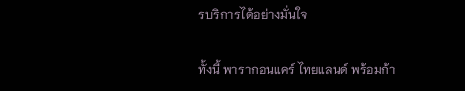รบริการได้อย่างมั่นใจ

ทั้งนี้ พารากอนแคร์ ไทยแลนด์ พร้อมก้า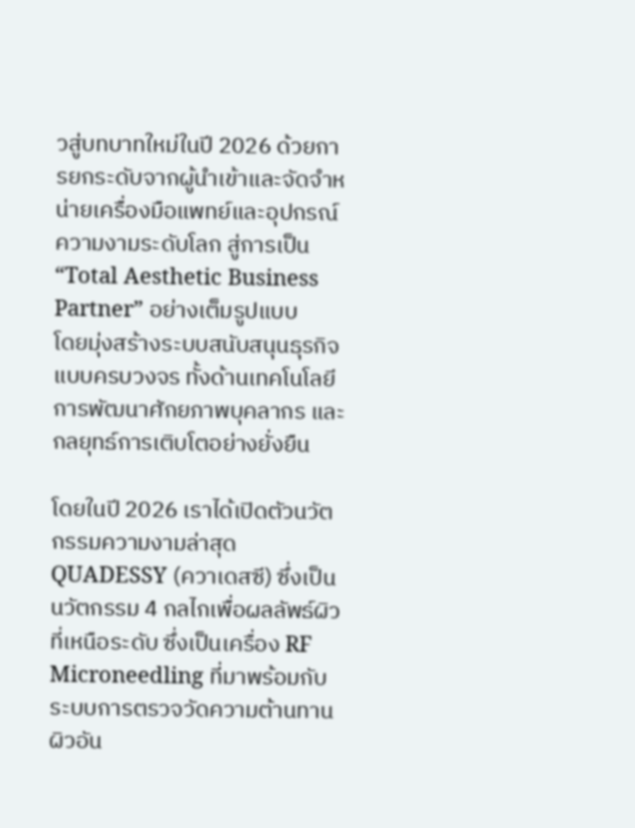วสู่บทบาทใหม่ในปี 2026 ด้วยการยกระดับจากผู้นำเข้าและจัดจำหน่ายเครื่องมือแพทย์และอุปกรณ์ความงามระดับโลก สู่การเป็น “Total Aesthetic Business Partner” อย่างเต็มรูปแบบ            โดยมุ่งสร้างระบบสนับสนุนธุรกิจแบบครบวงจร ทั้งด้านเทคโนโลยี การพัฒนาศักยภาพบุคลากร และกลยุทธ์การเติบโตอย่างยั่งยืน

โดยในปี 2026 เราได้เปิดตัวนวัตกรรมความงามล่าสุด  QUADESSY (ควาเดสซี) ซึ่งเป็นนวัตกรรม 4 กลไกเพื่อผลลัพธ์ผิวที่เหนือระดับ ซึ่งเป็นเครื่อง RF Microneedling ที่มาพร้อมกับระบบการตรวจวัดความต้านทานผิวอัน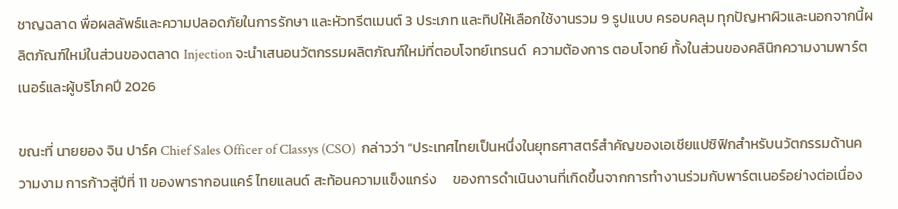ชาญฉลาด พื่อผลลัพธ์และความปลอดภัยในการรักษา และหัวทรีตเมนต์ 3 ประเภท และทิปให้เลือกใช้งานรวม 9 รูปแบบ ครอบคลุม ทุกปัญหาผิวและนอกจากนี้ผลิตภัณฑ์ใหม่ในส่วนของตลาด Injection จะนำเสนอนวัตกรรมผลิตภัณฑ์ใหม่ที่ตอบโจทย์เทรนด์  ความต้องการ ตอบโจทย์ ทั้งในส่วนของคลินิกความงามพาร์ตเนอร์และผู้บริโภคปี 2026

ขณะที่ นายยอง จิน ปาร์ค Chief Sales Officer of Classys (CSO)  กล่าวว่า “ประเทศไทยเป็นหนึ่งในยุทธศาสตร์สำคัญของเอเชียแปซิฟิกสำหรับนวัตกรรมด้านความงาม การก้าวสู่ปีที่ 11 ของพารากอนแคร์ ไทยแลนด์ สะท้อนความแข็งแกร่ง     ของการดำเนินงานที่เกิดขึ้นจากการทำงานร่วมกับพาร์ตเนอร์อย่างต่อเนื่อง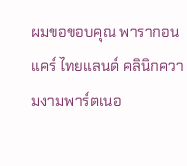ผมขอขอบคุณ พารากอนแคร์ ไทยแลนด์ คลินิกความงามพาร์ตเนอ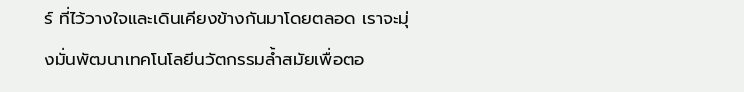ร์ ที่ไว้วางใจและเดินเคียงข้างกันมาโดยตลอด เราจะมุ่งมั่นพัฒนาเทคโนโลยีนวัตกรรมล้ำสมัยเพื่อตอ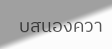บสนองควา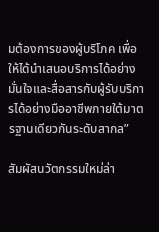มต้องการของผู้บริโภค เพื่อให้ได้นำเสนอบริการได้อย่างมั่นใจและสื่อสารกับผู้รับบริการได้อย่างมืออาชีพภายใต้มาตรฐานเดียวกันระดับสากล”

สัมผัสนวัตกรรมใหม่ล่า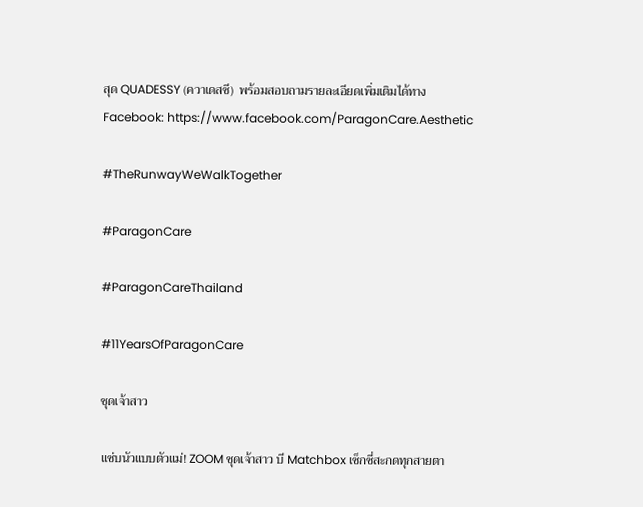สุด QUADESSY (ควาเดสซี)  พร้อมสอบถามรายละเอียดเพิ่มเติมได้ทาง Facebook: https://www.facebook.com/ParagonCare.Aesthetic

#TheRunwayWeWalkTogether

#ParagonCare

#ParagonCareThailand

#11YearsOfParagonCare

ชุดเจ้าสาว

แซ่บนัวแบบตัวแม่! ZOOM ชุดเจ้าสาว บี Matchbox เซ็กซี่สะกดทุกสายตา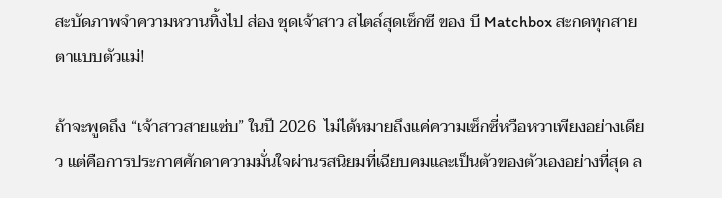สะบัดภาพจำความหวานทิ้งไป ส่อง ชุดเจ้าสาว สไตล์สุดเซ็กซี ของ บี Matchbox สะกดทุกสายตาแบบตัวแม่!

ถ้าจะพูดถึง “เจ้าสาวสายแซ่บ” ในปี 2026  ไม่ได้หมายถึงแค่ความเซ็กซี่หวือหวาเพียงอย่างเดียว แต่คือการประกาศศักดาความมั่นใจผ่านรสนิยมที่เฉียบคมและเป็นตัวของตัวเองอย่างที่สุด ล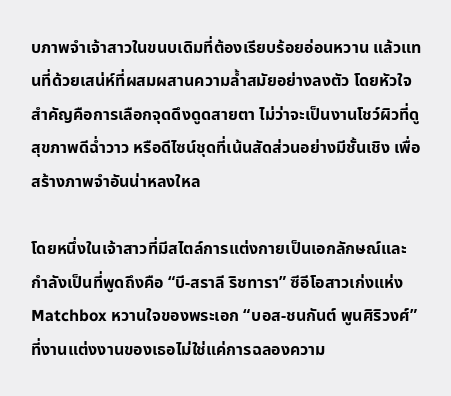บภาพจำเจ้าสาวในขนบเดิมที่ต้องเรียบร้อยอ่อนหวาน แล้วแทนที่ด้วยเสน่ห์ที่ผสมผสานความล้ำสมัยอย่างลงตัว โดยหัวใจสำคัญคือการเลือกจุดดึงดูดสายตา ไม่ว่าจะเป็นงานโชว์ผิวที่ดูสุขภาพดีฉ่ำวาว หรือดีไซน์ชุดที่เน้นสัดส่วนอย่างมีชั้นเชิง เพื่อสร้างภาพจำอันน่าหลงใหล

โดยหนึ่งในเจ้าสาวที่มีสไตล์การแต่งกายเป็นเอกลักษณ์และกำลังเป็นที่พูดถึงคือ “บี-สราลี ริชทารา” ซีอีโอสาวเก่งแห่ง Matchbox หวานใจของพระเอก “บอส-ชนกันต์ พูนศิริวงศ์” ที่งานแต่งงานของเธอไม่ใช่แค่การฉลองความ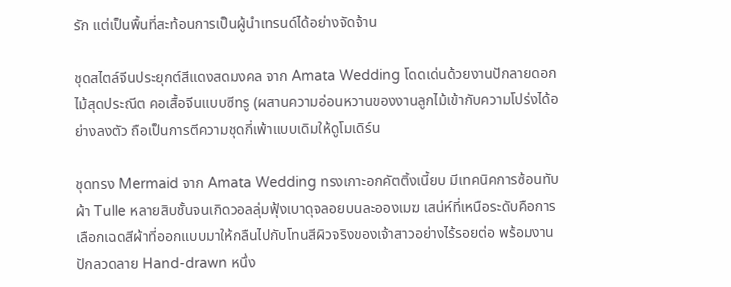รัก แต่เป็นพื้นที่สะท้อนการเป็นผู้นำเทรนด์ได้อย่างจัดจ้าน

ชุดสไตล์จีนประยุกต์สีแดงสดมงคล จาก Amata Wedding โดดเด่นด้วยงานปักลายดอกไม้สุดประณีต คอเสื้อจีนแบบซีทรู (ผสานความอ่อนหวานของงานลูกไม้เข้ากับความโปร่งได้อย่างลงตัว ถือเป็นการตีความชุดกี่เพ้าแบบเดิมให้ดูโมเดิร์น

ชุดทรง Mermaid จาก Amata Wedding ทรงเกาะอกคัตติ้งเนี้ยบ มีเทคนิคการซ้อนทับผ้า Tulle หลายสิบชั้นจนเกิดวอลลุ่มฟุ้งเบาดุจลอยบนละอองเมฆ เสน่ห์ที่เหนือระดับคือการเลือกเฉดสีผ้าที่ออกแบบมาให้กลืนไปกับโทนสีผิวจริงของเจ้าสาวอย่างไร้รอยต่อ พร้อมงานปักลวดลาย Hand-drawn หนึ่ง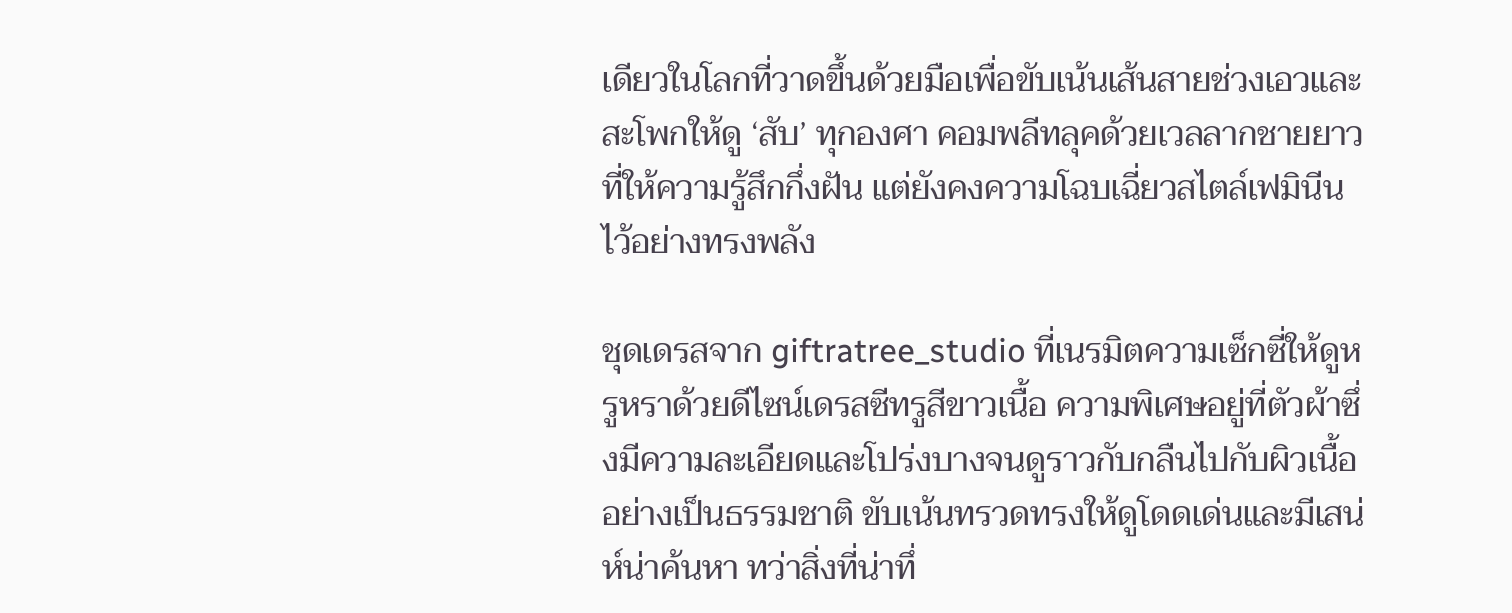เดียวในโลกที่วาดขึ้นด้วยมือเพื่อขับเน้นเส้นสายช่วงเอวและสะโพกให้ดู ‘สับ’ ทุกองศา คอมพลีทลุคด้วยเวลลากชายยาวที่ให้ความรู้สึกกึ่งฝัน แต่ยังคงความโฉบเฉี่ยวสไตล์เฟมินีนไว้อย่างทรงพลัง

ชุดเดรสจาก giftratree_studio ที่เนรมิตความเซ็กซี่ให้ดูหรูหราด้วยดีไซน์เดรสซีทรูสีขาวเนื้อ ความพิเศษอยู่ที่ตัวผ้าซึ่งมีความละเอียดและโปร่งบางจนดูราวกับกลืนไปกับผิวเนื้ออย่างเป็นธรรมชาติ ขับเน้นทรวดทรงให้ดูโดดเด่นและมีเสน่ห์น่าค้นหา ทว่าสิ่งที่น่าทึ่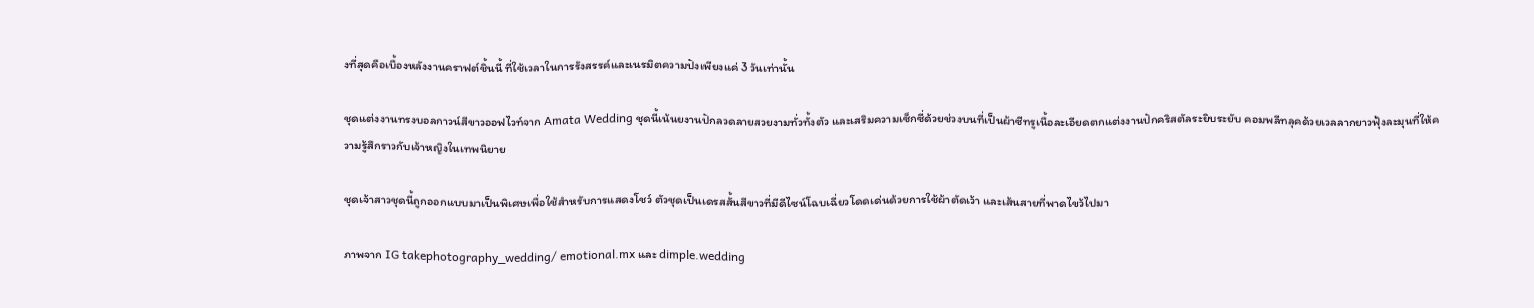งที่สุดคือเบื้องหลังงานคราฟต์ชิ้นนี้ ที่ใช้เวลาในการรังสรรค์และเนรมิตความปังเพียงแค่ 3 วันเท่านั้น

ชุดแต่งงานทรงบอลกาวน์สีขาวออฟไวท์จาก Amata Wedding ชุดนี้เน้นยงานปักลวดลายสวยงามทั่วทั้งตัว และเสริมความเซ็กซี่ด้วยช่วงบนที่เป็นผ้าซีทรูเนื้อละเอียดตกแต่งงานปักคริสตัลระยิบระยับ คอมพลีทลุคด้วยเวลลากยาวฟุ้งละมุนที่ให้ความรู้สึกราวกับเจ้าหญิงในเทพนิยาย

ชุดเจ้าสาวชุดนี้ถูกออกแบบมาเป็นพิเศษเพื่อใช้สำหรับการแสดงโชว์ ตัวชุดเป็นเดรสสั้นสีขาวที่มีดีไซน์โฉบเฉี่ยวโดดเด่นด้วยการใช้ผ้าตัดเว้า และเส้นสายที่พาดไขว้ไปมา

ภาพจาก IG takephotography_wedding/ emotional.mx และ dimple.wedding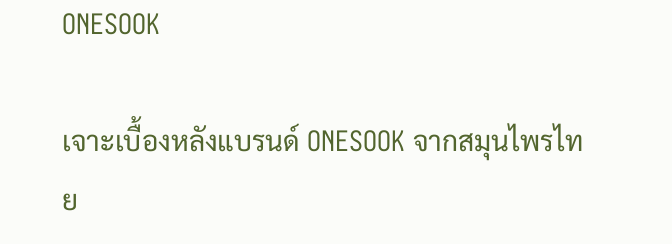ONESOOK

เจาะเบื้องหลังแบรนด์ ONESOOK จากสมุนไพรไทย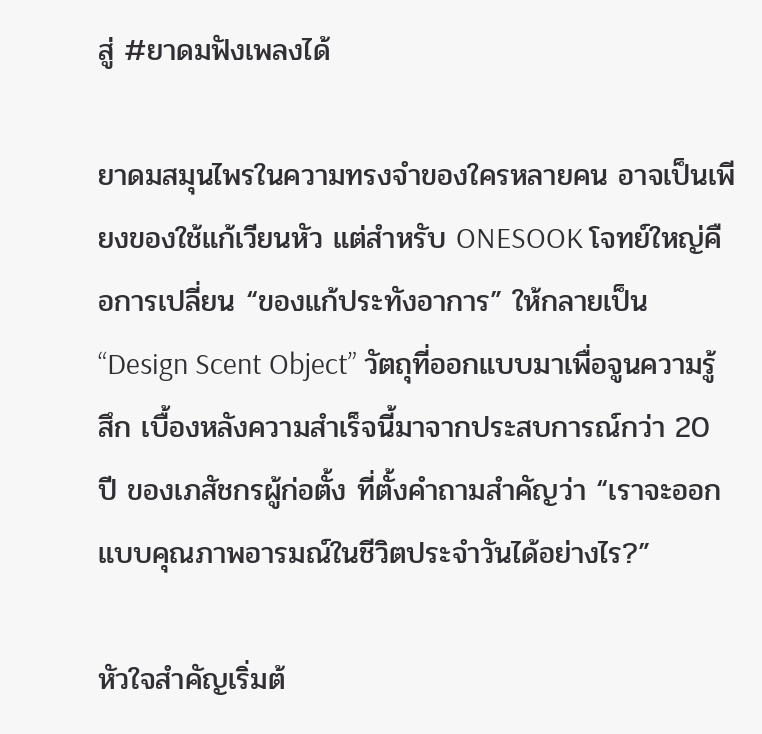สู่ #ยาดมฟังเพลงได้

ยาดมสมุนไพรในความทรงจำของใครหลายคน อาจเป็นเพียงของใช้แก้เวียนหัว แต่สำหรับ ONESOOK โจทย์ใหญ่คือการเปลี่ยน “ของแก้ประทังอาการ” ให้กลายเป็น “Design Scent Object” วัตถุที่ออกแบบมาเพื่อจูนความรู้สึก เบื้องหลังความสำเร็จนี้มาจากประสบการณ์กว่า 20 ปี ของเภสัชกรผู้ก่อตั้ง ที่ตั้งคำถามสำคัญว่า “เราจะออกแบบคุณภาพอารมณ์ในชีวิตประจำวันได้อย่างไร?”

หัวใจสำคัญเริ่มต้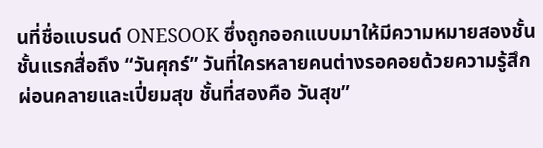นที่ชื่อแบรนด์ ONESOOK ซึ่งถูกออกแบบมาให้มีความหมายสองชั้น ชั้นแรกสื่อถึง “วันศุกร์” วันที่ใครหลายคนต่างรอคอยด้วยความรู้สึกผ่อนคลายและเปี่ยมสุข ชั้นที่สองคือ วันสุข”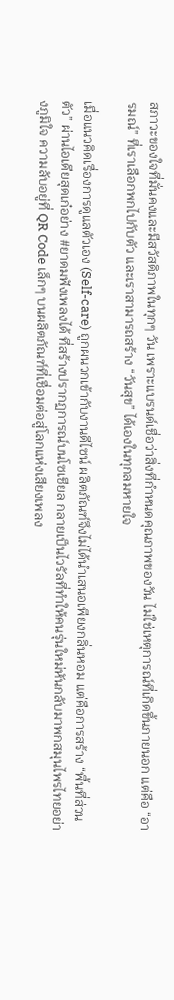สภาวะของใจที่มั่นคงและมีสวัสดิภาพในทุกๆ วัน เพราะแบรนด์เชื่อว่าสิ่งที่กำหนดคุณภาพของวัน ไม่ใช่เหตุการณ์ที่เกิดขึ้นภายนอก แต่คือ “อารมณ์” ที่เราเลือกพกไปกับตัว และเราสามารถสร้าง “วันสุข” ได้เองในทุกลมหายใจ

เมื่อแนวคิดเรื่องการดูแลตัวเอง (Self-care) ถูกผนวกเข้ากับงานดีไซน์ ผลิตภัณฑ์จึงไม่ได้นำเสนอเพียงกลิ่นหอม แต่คือการสร้าง “พื้นที่ส่วนตัว” ผ่านไอเดียสุดเก๋อย่าง #ยาดมฟังเพลงได้ ที่สร้างปรากฏการณ์บนโซเชียล กลายเป็นไวรัลที่ทำให้คนรุ่นใหม่หันกลับมาพกสมุนไพรไทยอย่างภูมิใจ ความลับอยู่ที่ QR Code เล็กๆ บนผลิตภัณฑ์ที่เชื่อมต่อสู่โลกแห่งเสียงเพลง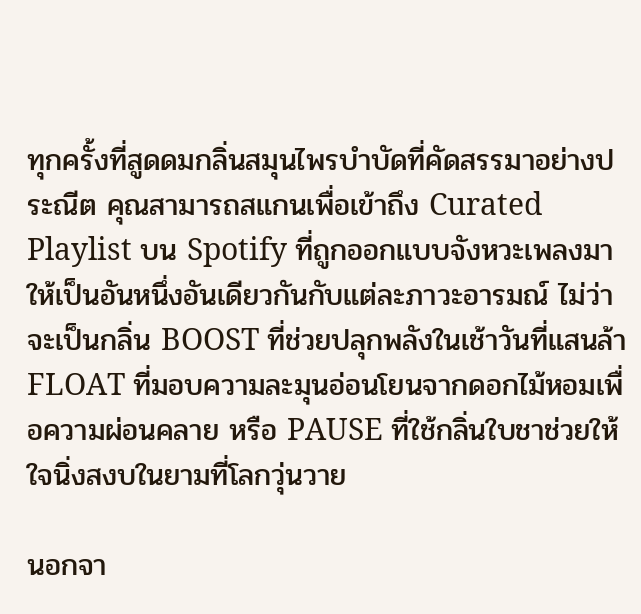ทุกครั้งที่สูดดมกลิ่นสมุนไพรบำบัดที่คัดสรรมาอย่างประณีต คุณสามารถสแกนเพื่อเข้าถึง Curated Playlist บน Spotify ที่ถูกออกแบบจังหวะเพลงมาให้เป็นอันหนึ่งอันเดียวกันกับแต่ละภาวะอารมณ์ ไม่ว่าจะเป็นกลิ่น BOOST ที่ช่วยปลุกพลังในเช้าวันที่แสนล้า FLOAT ที่มอบความละมุนอ่อนโยนจากดอกไม้หอมเพื่อความผ่อนคลาย หรือ PAUSE ที่ใช้กลิ่นใบชาช่วยให้ใจนิ่งสงบในยามที่โลกวุ่นวาย

นอกจา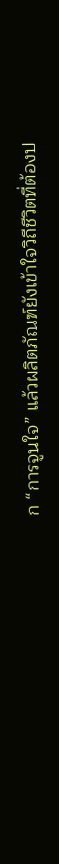ก “การจูนใจ” แล้วผลิตภัณฑ์ยังเข้าใจวิถีชีวิตที่ต้องป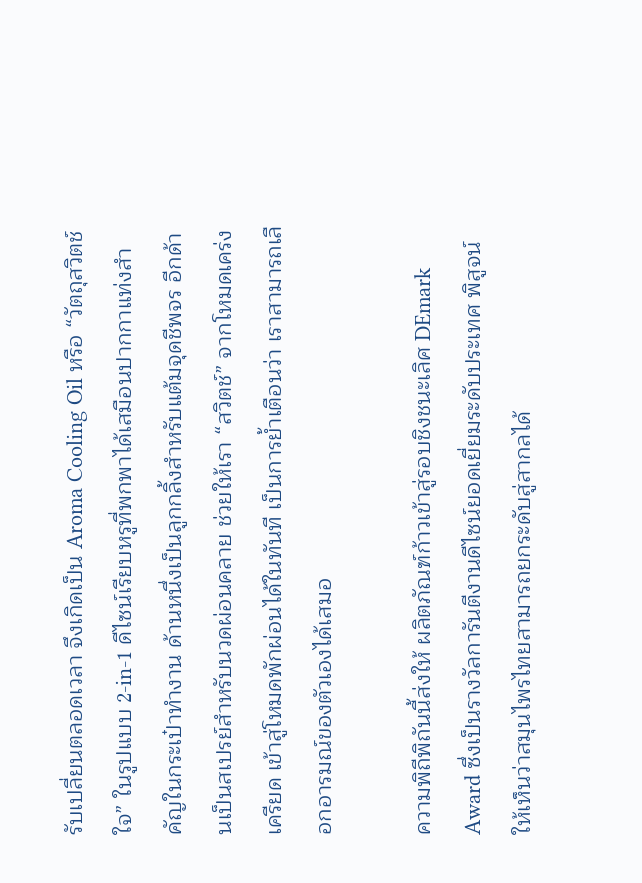รับเปลี่ยนตลอดเวลา จึงเกิดเป็น Aroma Cooling Oil หรือ “วัตถุสวิตช์ใจ” ในรูปแบบ 2-in-1 ดีไซน์เรียบหรูที่พกพาได้เสมือนปากกาแท่งสำคัญในกระเป๋าทำงาน ด้านหนึ่งเป็นลูกกลิ้งสำหรับแต้มจุดชีพจร อีกด้านเป็นสเปรย์สำหรับนวดผ่อนคลาย ช่วยให้เรา “สวิตช์” จากโหมดเคร่งเครียด เข้าสู่โหมดพักผ่อนได้ในทันที เป็นการย้ำเตือนว่า เราสามารถเลือกอารมณ์ของตัวเองได้เสมอ

ความพิถีพิถันนี้ส่งให้ ผลิตภัณฑ์ก้าวเข้าสู่รอบชิงชนะเลิศ DEmark Award ซึ่งเป็นรางวัลการันตีงานดีไซน์ยอดเยี่ยมระดับประเทศ พิสูจน์ให้เห็นว่าสมุนไพรไทยสามารถยกระดับสู่สากลได้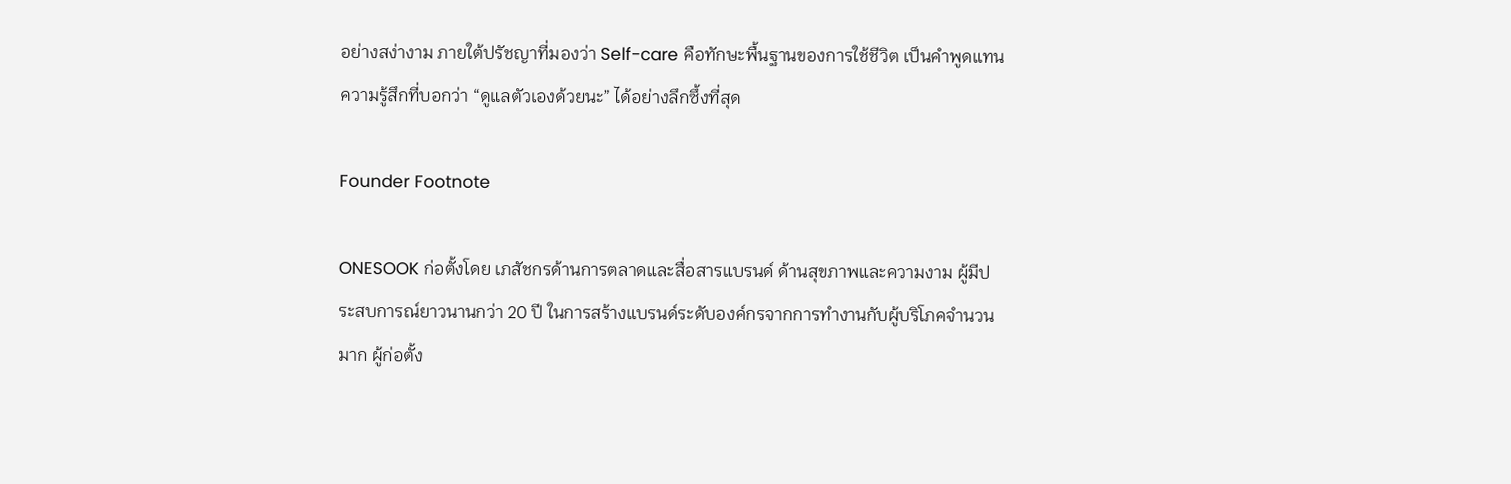อย่างสง่างาม ภายใต้ปรัชญาที่มองว่า Self-care คือทักษะพื้นฐานของการใช้ชีวิต เป็นคำพูดแทนความรู้สึกที่บอกว่า “ดูแลตัวเองด้วยนะ” ได้อย่างลึกซึ้งที่สุด

Founder Footnote

ONESOOK ก่อตั้งโดย เภสัชกรด้านการตลาดและสื่อสารแบรนด์ ด้านสุขภาพและความงาม ผู้มีประสบการณ์ยาวนานกว่า 20 ปี ในการสร้างแบรนด์ระดับองค์กรจากการทำงานกับผู้บริโภคจำนวนมาก ผู้ก่อตั้ง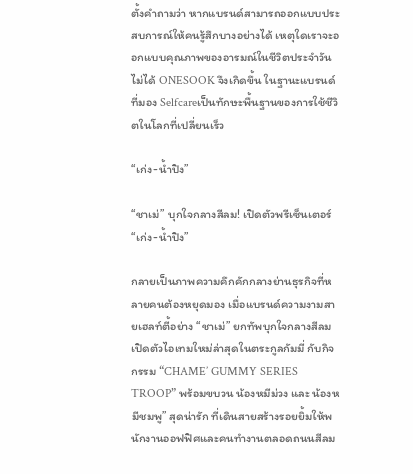ตั้งคำถามว่า หากแบรนด์สามารถออกแบบประสบการณ์ให้คนรู้สึกบางอย่างได้ เหตุใดเราจะออกแบบคุณภาพของอารมณ์ในชีวิตประจำวันไม่ได้ ONESOOK จึงเกิดขึ้น ในฐานะแบรนด์ที่มอง Selfcareเป็นทักษะพื้นฐานของการใช้ชีวิตในโลกที่เปลี่ยนเร็ว

“เก่ง-น้ำปิง”

“ชาเม่” บุกใจกลางสีลม! เปิดตัวพรีเซ็นเตอร์ “เก่ง-น้ำปิง”

กลายเป็นภาพความคึกคักกลางย่านธุรกิจที่หลายคนต้องหยุดมอง เมื่อแบรนด์ความงามสายเฮลท์ตี้อย่าง “ชาเม่” ยกทัพบุกใจกลางสีลม เปิดตัวไอเทมใหม่ล่าสุดในตระกูลกัมมี่ กับกิจกรรม “CHAME’ GUMMY SERIES TROOP” พร้อมขบวน น้องหมีม่วง และ น้องหมีชมพู” สุดน่ารัก ที่เดินสายสร้างรอยยิ้มให้พนักงานออฟฟิศและคนทำงานตลอดถนนสีลม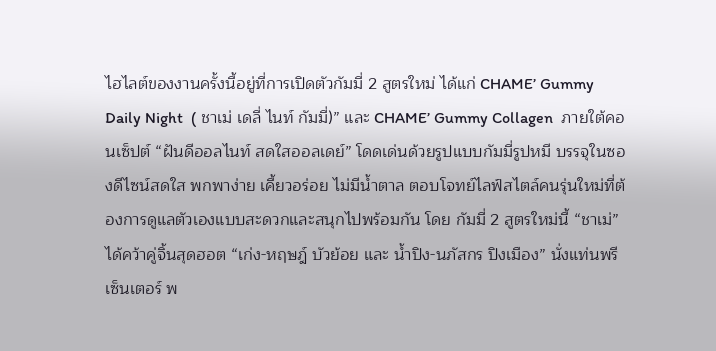ไฮไลต์ของงานครั้งนี้อยู่ที่การเปิดตัวกัมมี่ 2 สูตรใหม่ ได้แก่ CHAME’ Gummy Daily Night  ( ชาเม่ เดลี่ ไนท์ กัมมี่)” และ CHAME’ Gummy Collagen  ภายใต้คอนเซ็ปต์ “ฝันดีออลไนท์ สดใสออลเดย์” โดดเด่นด้วยรูปแบบกัมมี่รูปหมี บรรจุในซองดีไซน์สดใส พกพาง่าย เคี้ยวอร่อย ไม่มีน้ำตาล ตอบโจทย์ไลฟ์สไตล์คนรุ่นใหม่ที่ต้องการดูแลตัวเองแบบสะดวกและสนุกไปพร้อมกัน โดย กัมมี่ 2 สูตรใหม่นี้ “ชาเม่” ได้คว้าคู่จิ้นสุดฮอต “เก่ง-หฤษฎ์ บัวย้อย และ น้ำปิง-นภัสกร ปิงเมือง” นั่งแท่นพรีเซ็นเตอร์ พ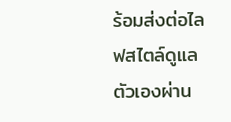ร้อมส่งต่อไลฟสไตล์ดูแลตัวเองผ่าน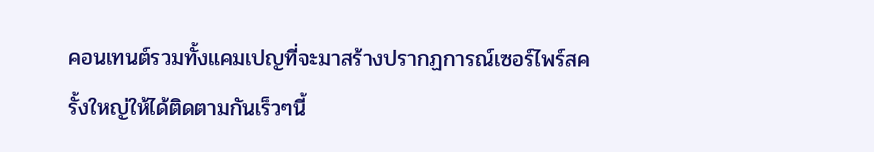คอนเทนต์รวมทั้งแคมเปญที่จะมาสร้างปรากฏการณ์เซอร์ไพร์สครั้งใหญ่ให้ได้ติดตามกันเร็วๆนี้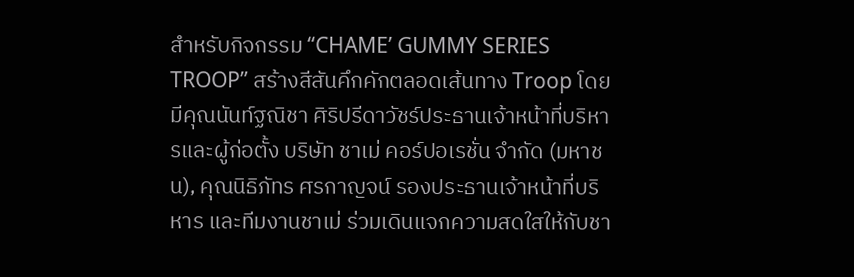สำหรับกิจกรรม “CHAME’ GUMMY SERIES TROOP” สร้างสีสันคึกคักตลอดเส้นทาง Troop โดยมีคุณนันท์ฐณิชา ศิริปรีดาวัชร์ประธานเจ้าหน้าที่บริหารและผู้ก่อตั้ง บริษัท ชาเม่ คอร์ปอเรชั่น จำกัด (มหาชน), คุณนิธิภัทร ศรกาญจน์ รองประธานเจ้าหน้าที่บริหาร และทีมงานชาเม่ ร่วมเดินแจกความสดใสให้กับชา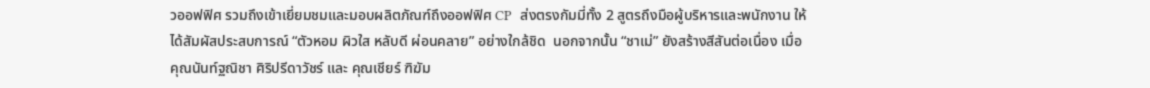วออฟฟิศ รวมถึงเข้าเยี่ยมชมและมอบผลิตภัณฑ์ถึงออฟฟิศ CP  ส่งตรงกัมมี่ทั้ง 2 สูตรถึงมือผู้บริหารและพนักงาน ให้ได้สัมผัสประสบการณ์ “ตัวหอม ผิวใส หลับดี ผ่อนคลาย” อย่างใกล้ชิด  นอกจากนั้น “ชาเม่” ยังสร้างสีสันต่อเนื่อง เมื่อ คุณนันท์ฐณิชา ศิริปรีดาวัชร์ และ คุณเชียร์ ฑิฆัม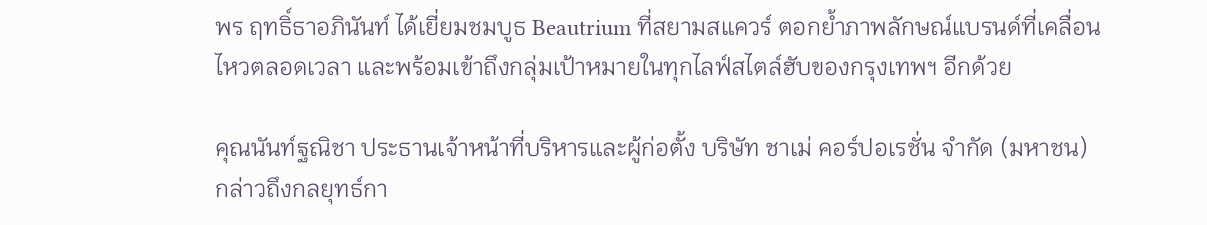พร ฤทธิ์ธาอภินันท์ ได้เยี่ยมชมบูธ Beautrium ที่สยามสแควร์ ตอกย้ำภาพลักษณ์แบรนด์ที่เคลื่อนไหวตลอดเวลา และพร้อมเข้าถึงกลุ่มเป้าหมายในทุกไลฟ์สไตล์ฮับของกรุงเทพฯ อีกด้วย

คุณนันท์ฐณิชา ประธานเจ้าหน้าที่บริหารและผู้ก่อตั้ง บริษัท ชาเม่ คอร์ปอเรชั่น จำกัด (มหาชน)  กล่าวถึงกลยุทธ์กา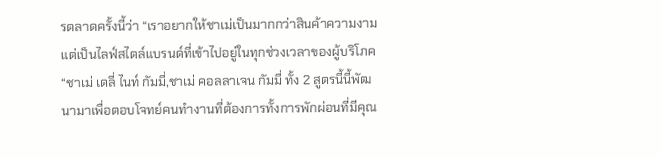รตลาดครั้งนี้ว่า “เราอยากให้ชาเม่เป็นมากกว่าสินค้าความงาม แต่เป็นไลฟ์สไตล์แบรนด์ที่เข้าไปอยู่ในทุกช่วงเวลาของผู้บริโภค “ชาเม่ เดลี่ ไนท์ กัมมี่,ชาเม่ คอลลาเจน กัมมี่ ทั้ง 2 สูตรนี้นี้พัฒนามาเพื่อตอบโจทย์คนทำงานที่ต้องการทั้งการพักผ่อนที่มีคุณ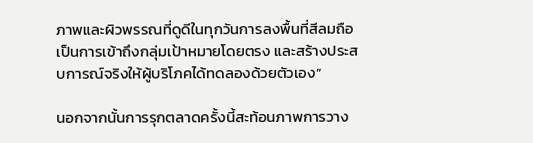ภาพและผิวพรรณที่ดูดีในทุกวันการลงพื้นที่สีลมถือเป็นการเข้าถึงกลุ่มเป้าหมายโดยตรง และสร้างประสบการณ์จริงให้ผู้บริโภคได้ทดลองด้วยตัวเอง”

นอกจากนั้นการรุกตลาดครั้งนี้สะท้อนภาพการวาง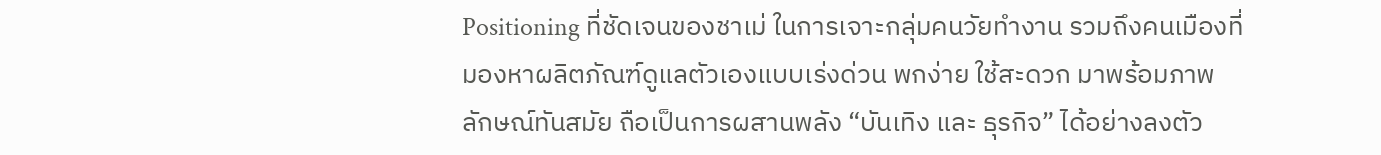Positioning ที่ชัดเจนของชาเม่ ในการเจาะกลุ่มคนวัยทำงาน รวมถึงคนเมืองที่มองหาผลิตภัณฑ์ดูแลตัวเองแบบเร่งด่วน พกง่าย ใช้สะดวก มาพร้อมภาพลักษณ์ทันสมัย ถือเป็นการผสานพลัง “บันเทิง และ ธุรกิจ” ได้อย่างลงตัว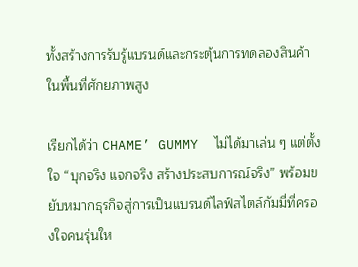ทั้งสร้างการรับรู้แบรนด์และกระตุ้นการทดลองสินค้าในพื้นที่ศักยภาพสูง

เรียกได้ว่า CHAME’ GUMMY  ไม่ได้มาเล่น ๆ แต่ตั้งใจ “บุกจริง แจกจริง สร้างประสบการณ์จริง” พร้อมขยับหมากธุรกิจสู่การเป็นแบรนด์ไลฟ์สไตล์กัมมี่ที่ครองใจคนรุ่นให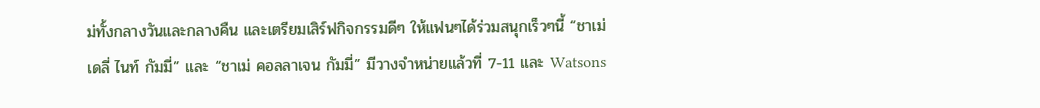ม่ทั้งกลางวันและกลางคืน และเตรียมเสิร์ฟกิจกรรมดีๆ ให้แฟนๆได้ร่วมสนุกเร็วๆนี้ “ชาเม่ เดลี่ ไนท์ กัมมี่” และ “ชาเม่ คอลลาเจน กัมมี่” มีวางจำหน่ายแล้วที่ 7-11 และ Watsons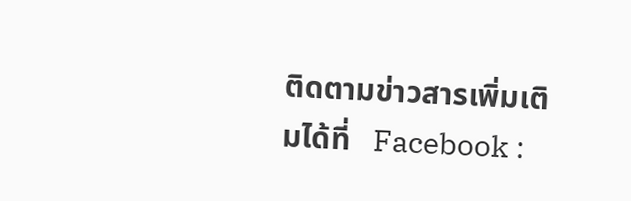ติดตามข่าวสารเพิ่มเติมได้ที่   Facebook :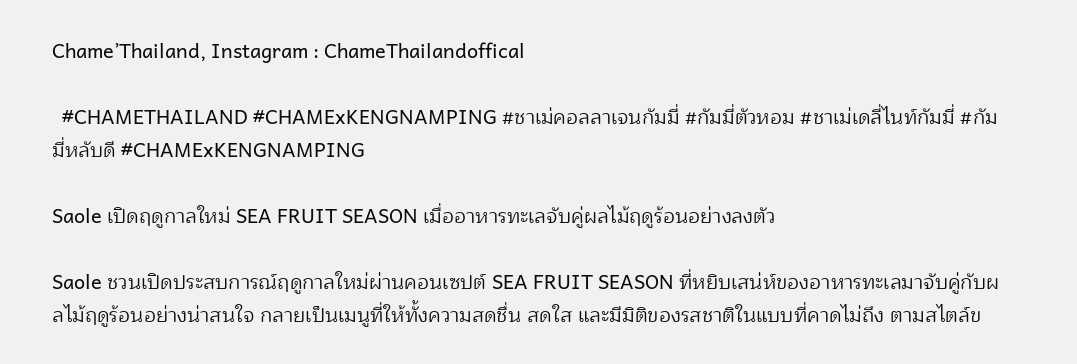Chame’Thailand, Instagram : ChameThailandoffical

  #CHAMETHAILAND #CHAMExKENGNAMPING #ชาเม่คอลลาเจนกัมมี่ #กัมมี่ตัวหอม #ชาเม่เดลี่ไนท์กัมมี่ #กัมมี่หลับดี #CHAMExKENGNAMPING

Saole เปิดฤดูกาลใหม่ SEA FRUIT SEASON เมื่ออาหารทะเลจับคู่ผลไม้ฤดูร้อนอย่างลงตัว

Saole ชวนเปิดประสบการณ์ฤดูกาลใหม่ผ่านคอนเซปต์ SEA FRUIT SEASON ที่หยิบเสน่ห์ของอาหารทะเลมาจับคู่กับผลไม้ฤดูร้อนอย่างน่าสนใจ กลายเป็นเมนูที่ให้ทั้งความสดชื่น สดใส และมีมิติของรสชาติในแบบที่คาดไม่ถึง ตามสไตล์ข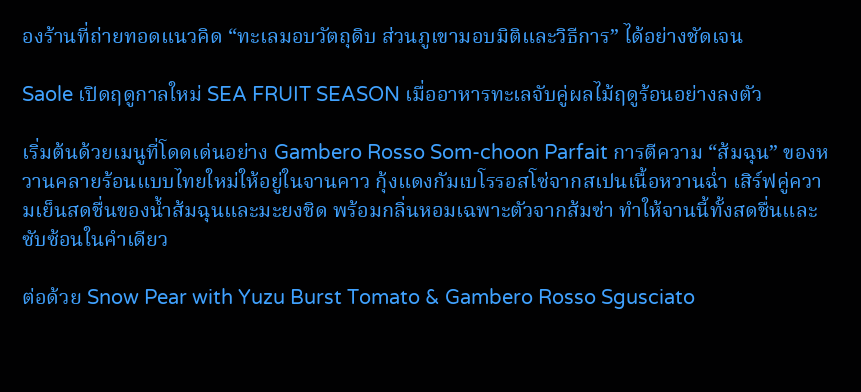องร้านที่ถ่ายทอดแนวคิด “ทะเลมอบวัตถุดิบ ส่วนภูเขามอบมิติและวิธีการ” ได้อย่างชัดเจน

Saole เปิดฤดูกาลใหม่ SEA FRUIT SEASON เมื่ออาหารทะเลจับคู่ผลไม้ฤดูร้อนอย่างลงตัว

เริ่มต้นด้วยเมนูที่โดดเด่นอย่าง Gambero Rosso Som-choon Parfait การตีความ “ส้มฉุน” ของหวานคลายร้อนแบบไทยใหม่ให้อยู่ในจานคาว กุ้งแดงกัมเบโรรอสโซ่จากสเปนเนื้อหวานฉ่ำ เสิร์ฟคู่ความเย็นสดชื่นของน้ำส้มฉุนและมะยงชิด พร้อมกลิ่นหอมเฉพาะตัวจากส้มซ่า ทำให้จานนี้ทั้งสดชื่นและซับซ้อนในคำเดียว

ต่อด้วย Snow Pear with Yuzu Burst Tomato & Gambero Rosso Sgusciato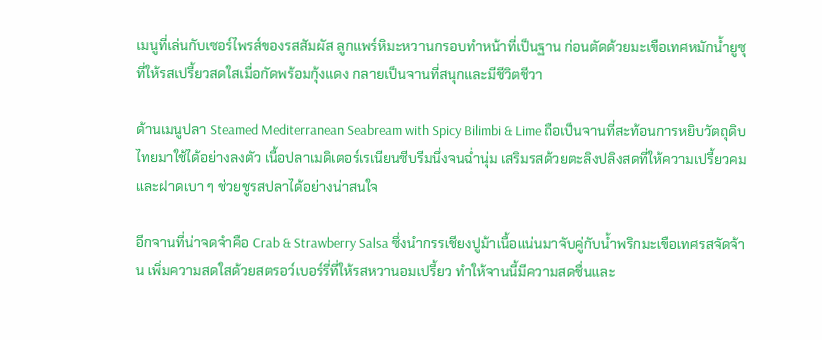เมนูที่เล่นกับเซอร์ไพรส์ของรสสัมผัส ลูกแพร์หิมะหวานกรอบทำหน้าที่เป็นฐาน ก่อนตัดด้วยมะเขือเทศหมักน้ำยูซุที่ให้รสเปรี้ยวสดใสเมื่อกัดพร้อมกุ้งแดง กลายเป็นจานที่สนุกและมีชีวิตชีวา

ด้านเมนูปลา Steamed Mediterranean Seabream with Spicy Bilimbi & Lime ถือเป็นจานที่สะท้อนการหยิบวัตถุดิบไทยมาใช้ได้อย่างลงตัว เนื้อปลาเมดิเตอร์เรเนียนซีบรีมนึ่งจนฉ่ำนุ่ม เสริมรสด้วยตะลิงปลิงสดที่ให้ความเปรี้ยวคมและฝาดเบา ๆ ช่วยชูรสปลาได้อย่างน่าสนใจ

อีกจานที่น่าจดจำคือ Crab & Strawberry Salsa ซึ่งนำกรรเชียงปูม้าเนื้อแน่นมาจับคู่กับน้ำพริกมะเขือเทศรสจัดจ้าน เพิ่มความสดใสด้วยสตรอว์เบอร์รี่ที่ให้รสหวานอมเปรี้ยว ทำให้จานนี้มีความสดชื่นและ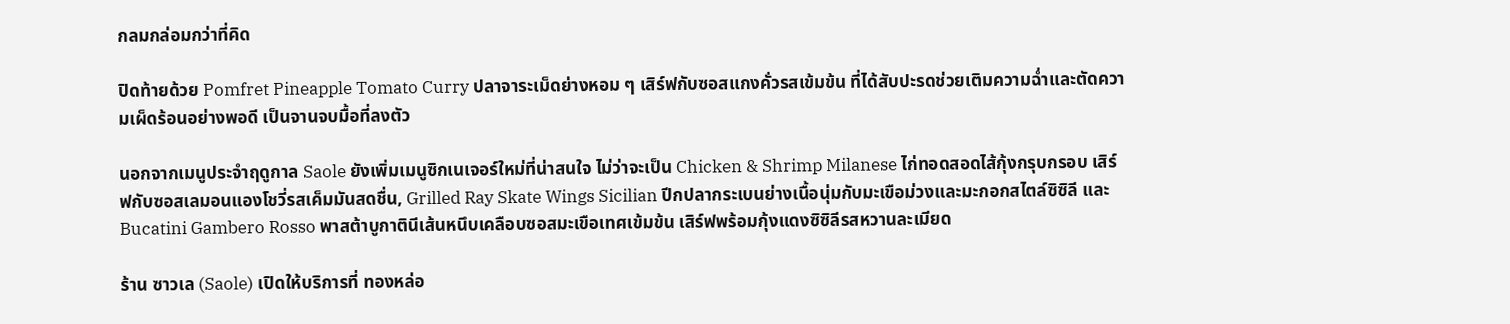กลมกล่อมกว่าที่คิด

ปิดท้ายด้วย Pomfret Pineapple Tomato Curry ปลาจาระเม็ดย่างหอม ๆ เสิร์ฟกับซอสแกงคั่วรสเข้มข้น ที่ได้สับปะรดช่วยเติมความฉ่ำและตัดความเผ็ดร้อนอย่างพอดี เป็นจานจบมื้อที่ลงตัว

นอกจากเมนูประจำฤดูกาล Saole ยังเพิ่มเมนูซิกเนเจอร์ใหม่ที่น่าสนใจ ไม่ว่าจะเป็น Chicken & Shrimp Milanese ไก่ทอดสอดไส้กุ้งกรุบกรอบ เสิร์ฟกับซอสเลมอนแองโชวี่รสเค็มมันสดชื่น, Grilled Ray Skate Wings Sicilian ปีกปลากระเบนย่างเนื้อนุ่มกับมะเขือม่วงและมะกอกสไตล์ซิซิลี และ Bucatini Gambero Rosso พาสต้าบูกาตินีเส้นหนึบเคลือบซอสมะเขือเทศเข้มข้น เสิร์ฟพร้อมกุ้งแดงซิซิลีรสหวานละเมียด

ร้าน ซาวเล (Saole) เปิดให้บริการที่ ทองหล่อ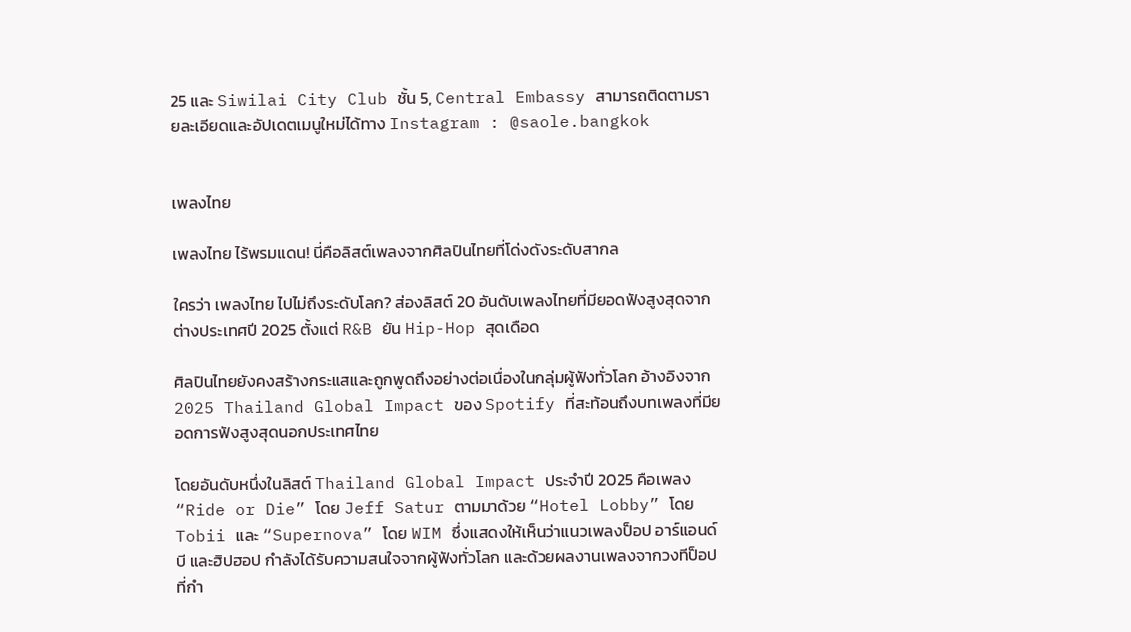25 และ Siwilai City Club ชั้น 5, Central Embassy สามารถติดตามรายละเอียดและอัปเดตเมนูใหม่ได้ทาง Instagram : @saole.bangkok


เพลงไทย

เพลงไทย ไร้พรมแดน! นี่คือลิสต์เพลงจากศิลปินไทยที่โด่งดังระดับสากล

ใครว่า เพลงไทย ไปไม่ถึงระดับโลก? ส่องลิสต์ 20 อันดับเพลงไทยที่มียอดฟังสูงสุดจากต่างประเทศปี 2025 ตั้งแต่ R&B ยัน Hip-Hop สุดเดือด

ศิลปินไทยยังคงสร้างกระแสและถูกพูดถึงอย่างต่อเนื่องในกลุ่มผู้ฟังทั่วโลก อ้างอิงจาก 2025 Thailand Global Impact ของ Spotify ที่สะท้อนถึงบทเพลงที่มียอดการฟังสูงสุดนอกประเทศไทย

โดยอันดับหนึ่งในลิสต์ Thailand Global Impact ประจำปี 2025 คือเพลง “Ride or Die” โดย Jeff Satur ตามมาด้วย “Hotel Lobby” โดย Tobii และ “Supernova” โดย WIM ซึ่งแสดงให้เห็นว่าแนวเพลงป็อป อาร์แอนด์บี และฮิปฮอป กำลังได้รับความสนใจจากผู้ฟังทั่วโลก และด้วยผลงานเพลงจากวงทีป็อปที่กำ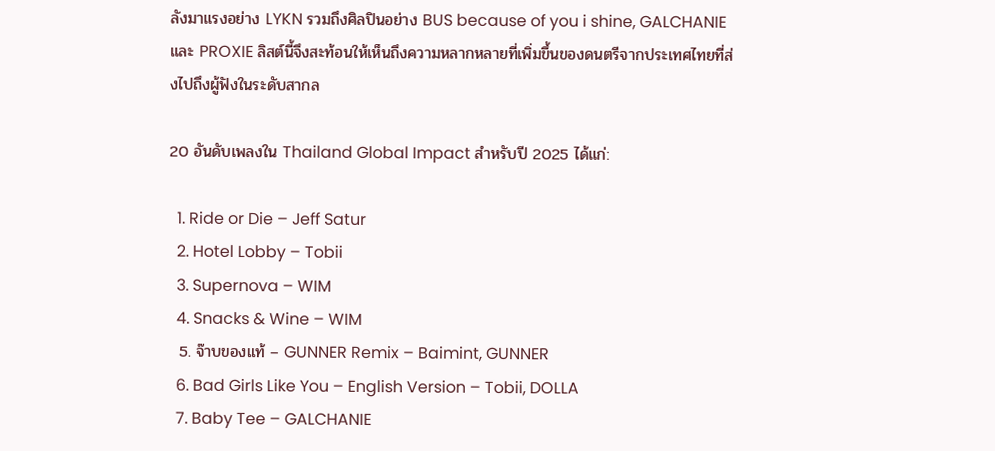ลังมาแรงอย่าง LYKN รวมถึงศิลปินอย่าง BUS because of you i shine, GALCHANIE และ PROXIE ลิสต์นี้จึงสะท้อนให้เห็นถึงความหลากหลายที่เพิ่มขึ้นของดนตรีจากประเทศไทยที่ส่งไปถึงผู้ฟังในระดับสากล

20 อันดับเพลงใน Thailand Global Impact สำหรับปี 2025 ได้แก่:

  1. Ride or Die – Jeff Satur
  2. Hotel Lobby – Tobii
  3. Supernova – WIM
  4. Snacks & Wine – WIM
  5. จ๊าบของแท้ – GUNNER Remix – Baimint, GUNNER
  6. Bad Girls Like You – English Version – Tobii, DOLLA
  7. Baby Tee – GALCHANIE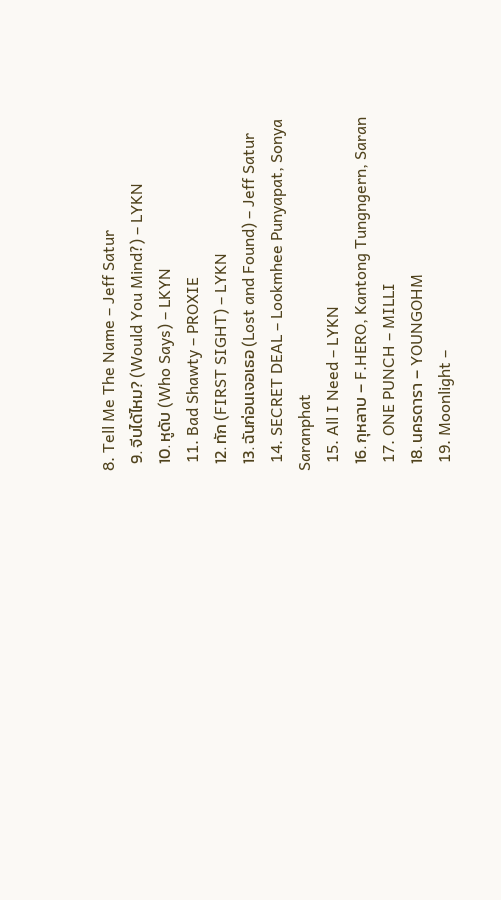8. Tell Me The Name – Jeff Satur
  9. จีบได้ไหม? (Would You Mind?) – LYKN
  10. หูดับ (Who Says) – LKYN
  11. Bad Shawty – PROXIE
  12. ทัก (FIRST SIGHT) – LYKN
  13. ฉันก่อนเจอเธอ (Lost and Found) – Jeff Satur
  14. SECRET DEAL – Lookmhee Punyapat, Sonya Saranphat
  15. All I Need – LYKN
  16. กุหลาบ – F.HERO, Kantong Tungngern, Saran
  17. ONE PUNCH – MILLI
  18. นครดารา – YOUNGOHM
  19. Moonlight –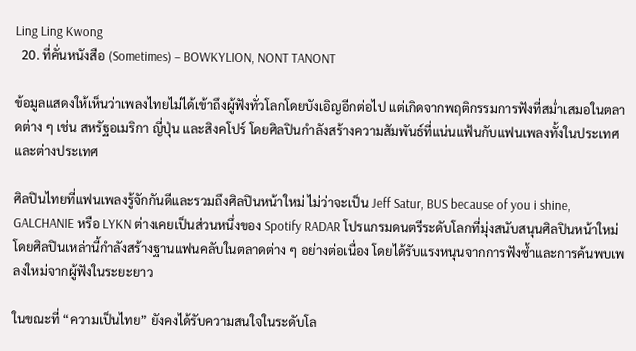Ling Ling Kwong
  20. ที่คั่นหนังสือ (Sometimes) – BOWKYLION, NONT TANONT

ข้อมูลแสดงให้เห็นว่าเพลงไทยไม่ได้เข้าถึงผู้ฟังทั่วโลกโดยบังเอิญอีกต่อไป แต่เกิดจากพฤติกรรมการฟังที่สม่ำเสมอในตลาดต่าง ๆ เช่น สหรัฐอเมริกา ญี่ปุ่น และสิงคโปร์ โดยศิลปินกำลังสร้างความสัมพันธ์ที่แน่นแฟ้นกับแฟนเพลงทั้งในประเทศและต่างประเทศ

ศิลปินไทยที่แฟนเพลงรู้จักกันดีและรวมถึงศิลปินหน้าใหม่ ไม่ว่าจะเป็น Jeff Satur, BUS because of you i shine, GALCHANIE หรือ LYKN ต่างเคยเป็นส่วนหนึ่งของ Spotify RADAR โปรแกรมดนตรีระดับโลกที่มุ่งสนับสนุนศิลปินหน้าใหม่ โดยศิลปินเหล่านี้กำลังสร้างฐานแฟนคลับในตลาดต่าง ๆ อย่างต่อเนื่อง โดยได้รับแรงหนุนจากการฟังซ้ำและการค้นพบเพลงใหม่จากผู้ฟังในระยะยาว

ในขณะที่ “ความเป็นไทย” ยังคงได้รับความสนใจในระดับโล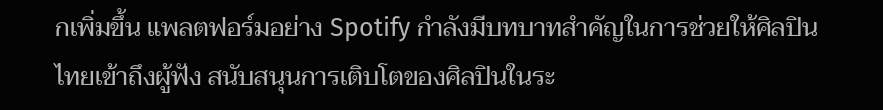กเพิ่มขึ้น แพลตฟอร์มอย่าง Spotify กำลังมีบทบาทสำคัญในการช่วยให้ศิลปินไทยเข้าถึงผู้ฟัง สนับสนุนการเติบโตของศิลปินในระ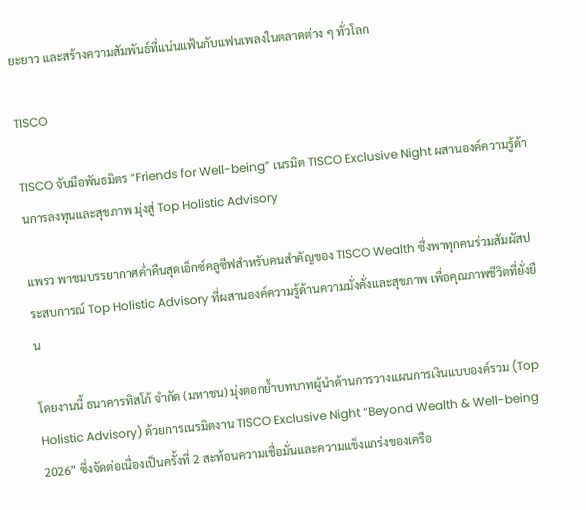ยะยาว และสร้างความสัมพันธ์ที่แน่นแฟ้นกับแฟนเพลงในตลาดต่าง ๆ ทั่วโลก

TISCO

TISCO จับมือพันธมิตร “Friends for Well-being” เนรมิต TISCO Exclusive Night ผสานองค์ความรู้ด้านการลงทุนและสุขภาพ มุ่งสู่ Top Holistic Advisory

แพรว พาชมบรรยากาศค่ำคืนสุดเอ็กซ์คลูซีฟสำหรับคนสำคัญของ TISCO Wealth ซึ่งพาทุกคนร่วมสัมผัสประสบการณ์ Top Holistic Advisory ที่ผสานองค์ความรู้ด้านความมั่งคั่งและสุขภาพ เพื่อคุณภาพชีวิตที่ยั่งยืน

โดยงานนี้ ธนาคารทิสโก้ จำกัด (มหาชน) มุ่งตอกย้ำบทบาทผู้นำด้านการวางแผนการเงินแบบองค์รวม (Top Holistic Advisory) ด้วยการเนรมิตงาน TISCO Exclusive Night “Beyond Wealth & Well-being 2026” ซึ่งจัดต่อเนื่องเป็นครั้งที่ 2 สะท้อนความเชื่อมั่นและความแข็งแกร่งของเครือ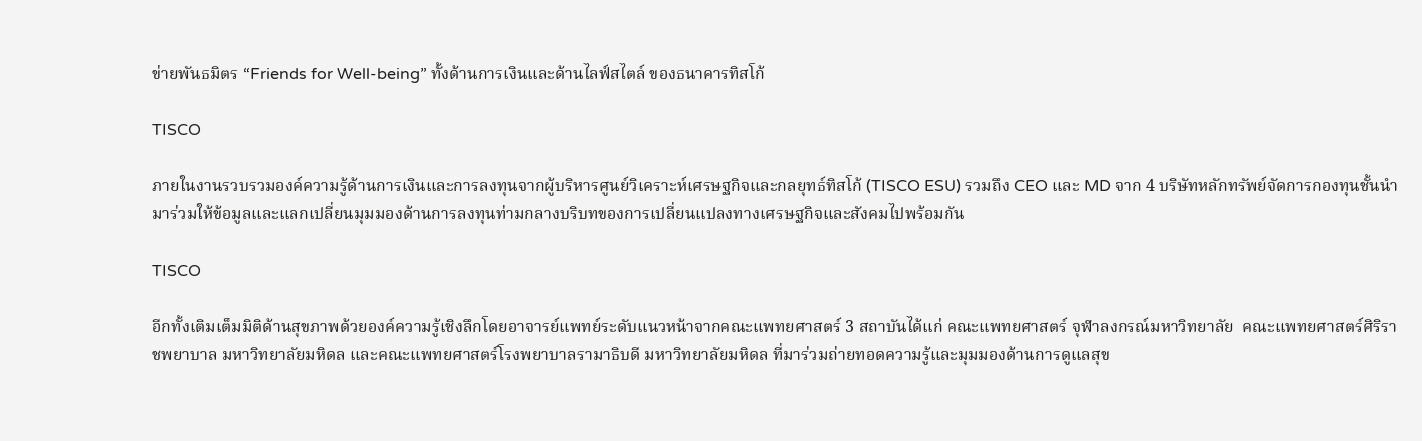ข่ายพันธมิตร “Friends for Well-being” ทั้งด้านการเงินและด้านไลฟ์สไตล์ ของธนาคารทิสโก้

TISCO

ภายในงานรวบรวมองค์ความรู้ด้านการเงินและการลงทุนจากผู้บริหารศูนย์วิเคราะห์เศรษฐกิจและกลยุทธ์ทิสโก้ (TISCO ESU) รวมถึง CEO และ MD จาก 4 บริษัทหลักทรัพย์จัดการกองทุนชั้นนำ มาร่วมให้ข้อมูลและแลกเปลี่ยนมุมมองด้านการลงทุนท่ามกลางบริบทของการเปลี่ยนแปลงทางเศรษฐกิจและสังคมไปพร้อมกัน

TISCO

อีกทั้งเติมเต็มมิติด้านสุขภาพด้วยองค์ความรู้เชิงลึกโดยอาจารย์แพทย์ระดับแนวหน้าจากคณะแพทยศาสตร์ 3 สถาบันได้แก่ คณะแพทยศาสตร์ จุฬาลงกรณ์มหาวิทยาลัย  คณะแพทยศาสตร์ศิริราชพยาบาล มหาวิทยาลัยมหิดล และคณะแพทยศาสตร์โรงพยาบาลรามาธิบดี มหาวิทยาลัยมหิดล ที่มาร่วมถ่ายทอดความรู้และมุมมองด้านการดูแลสุข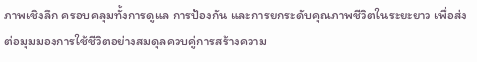ภาพเชิงลึก ครอบคลุมทั้งการดูแล การป้องกัน และการยกระดับคุณภาพชีวิตในระยะยาว เพื่อส่งต่อมุมมองการใช้ชีวิตอย่างสมดุลควบคู่การสร้างความ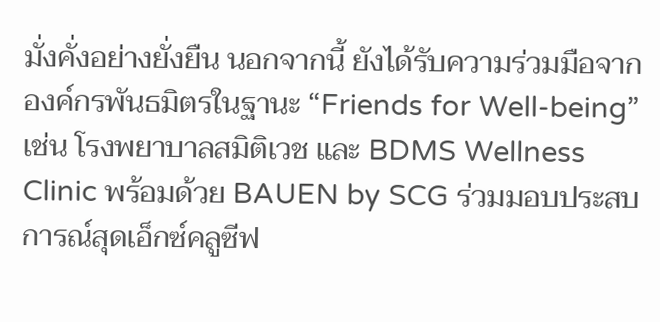มั่งคั่งอย่างยั่งยืน นอกจากนี้ ยังได้รับความร่วมมือจากองค์กรพันธมิตรในฐานะ “Friends for Well-being” เช่น โรงพยาบาลสมิติเวช และ BDMS Wellness Clinic พร้อมด้วย BAUEN by SCG ร่วมมอบประสบการณ์สุดเอ็กซ์คลูซีฟ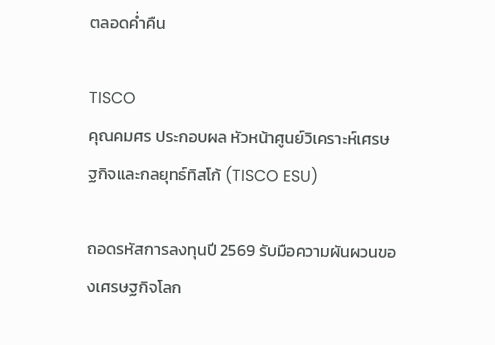ตลอดค่ำคืน

TISCO
คุณคมศร ประกอบผล หัวหน้าศูนย์วิเคราะห์เศรษฐกิจและกลยุทธ์ทิสโก้ (TISCO ESU)

ถอดรหัสการลงทุนปี 2569 รับมือความผันผวนของเศรษฐกิจโลก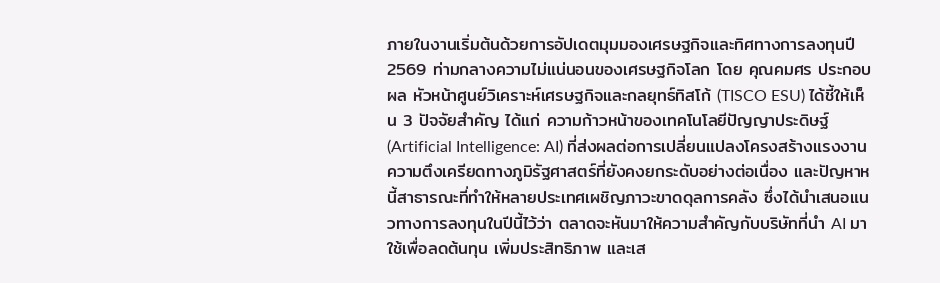ภายในงานเริ่มต้นด้วยการอัปเดตมุมมองเศรษฐกิจและทิศทางการลงทุนปี 2569 ท่ามกลางความไม่แน่นอนของเศรษฐกิจโลก โดย คุณคมศร ประกอบผล หัวหน้าศูนย์วิเคราะห์เศรษฐกิจและกลยุทธ์ทิสโก้ (TISCO ESU) ได้ชี้ให้เห็น 3 ปัจจัยสำคัญ ได้แก่ ความก้าวหน้าของเทคโนโลยีปัญญาประดิษฐ์ (Artificial Intelligence: AI) ที่ส่งผลต่อการเปลี่ยนแปลงโครงสร้างแรงงาน ความตึงเครียดทางภูมิรัฐศาสตร์ที่ยังคงยกระดับอย่างต่อเนื่อง และปัญหาหนี้สาธารณะที่ทำให้หลายประเทศเผชิญภาวะขาดดุลการคลัง ซึ่งได้นำเสนอแนวทางการลงทุนในปีนี้ไว้ว่า ตลาดจะหันมาให้ความสำคัญกับบริษัทที่นำ AI มาใช้เพื่อลดต้นทุน เพิ่มประสิทธิภาพ และเส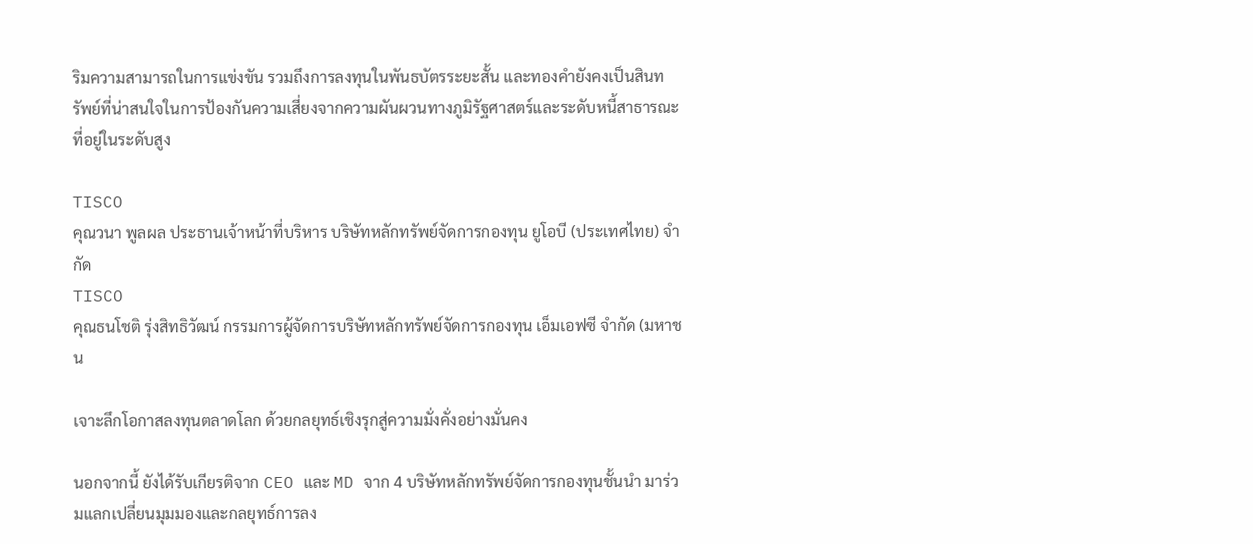ริมความสามารถในการแข่งขัน รวมถึงการลงทุนในพันธบัตรระยะสั้น และทองคำยังคงเป็นสินทรัพย์ที่น่าสนใจในการป้องกันความเสี่ยงจากความผันผวนทางภูมิรัฐศาสตร์และระดับหนี้สาธารณะที่อยู่ในระดับสูง

TISCO
คุณวนา พูลผล ประธานเจ้าหน้าที่บริหาร บริษัทหลักทรัพย์จัดการกองทุน ยูโอบี (ประเทศไทย) จำกัด
TISCO
คุณธนโชติ รุ่งสิทธิวัฒน์ กรรมการผู้จัดการบริษัทหลักทรัพย์จัดการกองทุน เอ็มเอฟซี จำกัด (มหาชน

เจาะลึกโอกาสลงทุนตลาดโลก ด้วยกลยุทธ์เชิงรุกสู่ความมั่งคั่งอย่างมั่นคง

นอกจากนี้ ยังได้รับเกียรติจาก CEO และ MD จาก 4 บริษัทหลักทรัพย์จัดการกองทุนชั้นนำ มาร่วมแลกเปลี่ยนมุมมองและกลยุทธ์การลง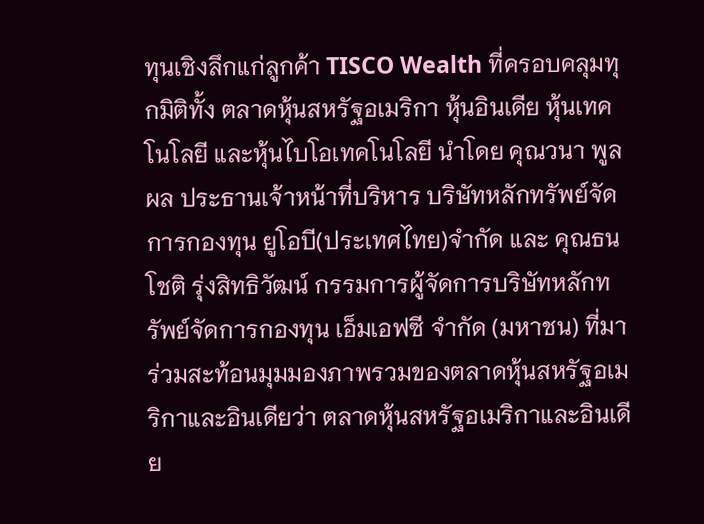ทุนเชิงลึกแก่ลูกค้า TISCO Wealth ที่ครอบคลุมทุกมิติทั้ง ตลาดหุ้นสหรัฐอเมริกา หุ้นอินเดีย หุ้นเทคโนโลยี และหุ้นไบโอเทคโนโลยี นำโดย คุณวนา พูลผล ประธานเจ้าหน้าที่บริหาร บริษัทหลักทรัพย์จัดการกองทุน ยูโอบี(ประเทศไทย)จำกัด และ คุณธนโชติ รุ่งสิทธิวัฒน์ กรรมการผู้จัดการบริษัทหลักทรัพย์จัดการกองทุน เอ็มเอฟซี จำกัด (มหาชน) ที่มาร่วมสะท้อนมุมมองภาพรวมของตลาดหุ้นสหรัฐอเมริกาและอินเดียว่า ตลาดหุ้นสหรัฐอเมริกาและอินเดีย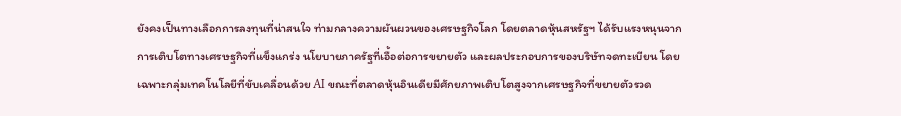ยังคงเป็นทางเลือกการลงทุนที่น่าสนใจ ท่ามกลางความผันผวนของเศรษฐกิจโลก โดยตลาดหุ้นสหรัฐฯ ได้รับแรงหนุนจากการเติบโตทางเศรษฐกิจที่แข็งแกร่ง นโยบายภาครัฐที่เอื้อต่อการขยายตัว และผลประกอบการของบริษัทจดทะเบียน โดยเฉพาะกลุ่มเทคโนโลยีที่ขับเคลื่อนด้วย AI ขณะที่ตลาดหุ้นอินเดียมีศักยภาพเติบโตสูงจากเศรษฐกิจที่ขยายตัวรวด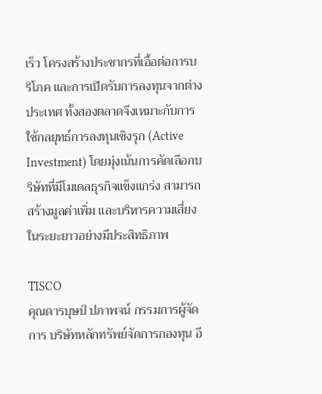เร็ว โครงสร้างประชากรที่เอื้อต่อการบริโภค และการเปิดรับการลงทุนจากต่างประเทศ ทั้งสองตลาดจึงเหมาะกับการใช้กลยุทธ์การลงทุนเชิงรุก (Active Investment) โดยมุ่งเน้นการคัดเลือกบริษัทที่มีโมเดลธุรกิจแข็งแกร่ง สามารถสร้างมูลค่าเพิ่ม และบริหารความเสี่ยงในระยะยาวอย่างมีประสิทธิภาพ

TISCO
คุณดารบุษป์ ปภาพจน์ กรรมการผู้จัดการ บริษัทหลักทรัพย์จัดการกองทุน อี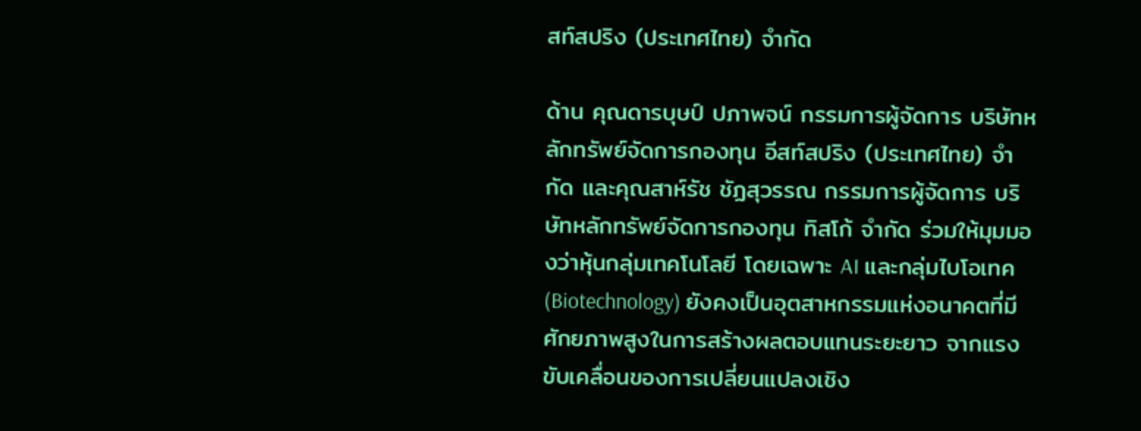สท์สปริง (ประเทศไทย) จำกัด

ด้าน คุณดารบุษป์ ปภาพจน์ กรรมการผู้จัดการ บริษัทหลักทรัพย์จัดการกองทุน อีสท์สปริง (ประเทศไทย) จำกัด และคุณสาห์รัช ชัฏสุวรรณ กรรมการผู้จัดการ บริษัทหลักทรัพย์จัดการกองทุน ทิสโก้ จำกัด ร่วมให้มุมมองว่าหุ้นกลุ่มเทคโนโลยี โดยเฉพาะ AI และกลุ่มไบโอเทค (Biotechnology) ยังคงเป็นอุตสาหกรรมแห่งอนาคตที่มีศักยภาพสูงในการสร้างผลตอบแทนระยะยาว จากแรงขับเคลื่อนของการเปลี่ยนแปลงเชิง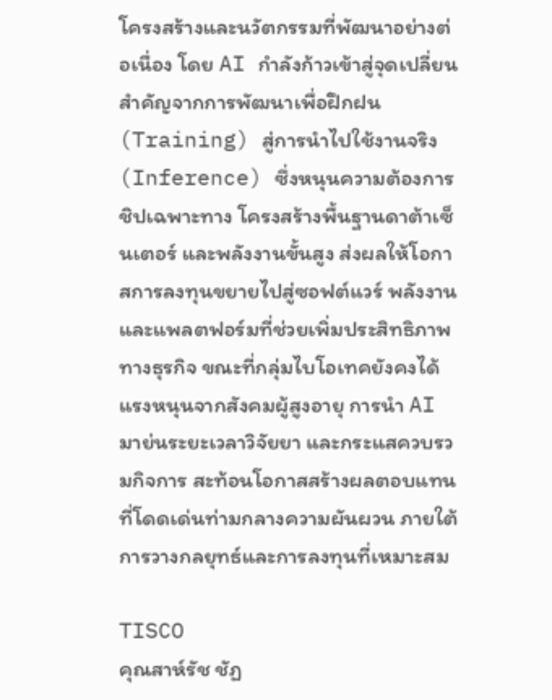โครงสร้างและนวัตกรรมที่พัฒนาอย่างต่อเนื่อง โดย AI กำลังก้าวเข้าสู่จุดเปลี่ยนสำคัญจากการพัฒนาเพื่อฝึกฝน (Training) สู่การนำไปใช้งานจริง (Inference) ซึ่งหนุนความต้องการชิปเฉพาะทาง โครงสร้างพื้นฐานดาต้าเซ็นเตอร์ และพลังงานขั้นสูง ส่งผลให้โอกาสการลงทุนขยายไปสู่ซอฟต์แวร์ พลังงาน และแพลตฟอร์มที่ช่วยเพิ่มประสิทธิภาพทางธุรกิจ ขณะที่กลุ่มไบโอเทคยังคงได้แรงหนุนจากสังคมผู้สูงอายุ การนำ AI มาย่นระยะเวลาวิจัยยา และกระแสควบรวมกิจการ สะท้อนโอกาสสร้างผลตอบแทนที่โดดเด่นท่ามกลางความผันผวน ภายใต้การวางกลยุทธ์และการลงทุนที่เหมาะสม

TISCO
คุณสาห์รัช ชัฏ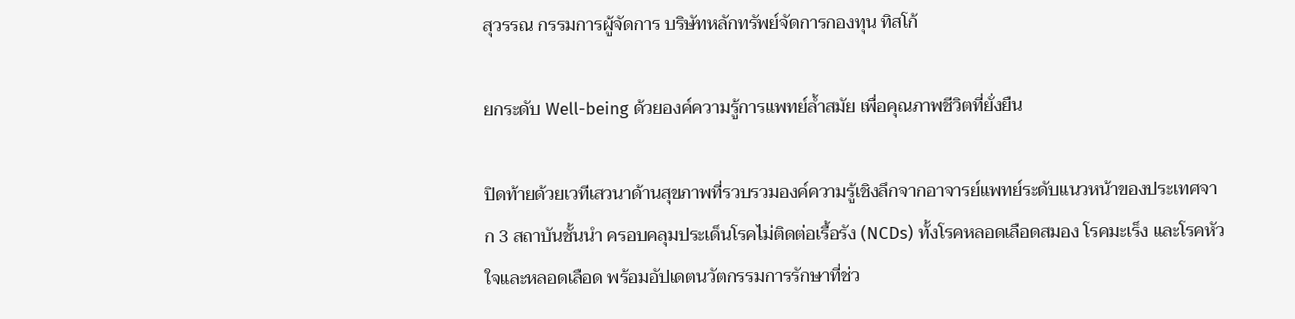สุวรรณ กรรมการผู้จัดการ บริษัทหลักทรัพย์จัดการกองทุน ทิสโก้

ยกระดับ Well-being ด้วยองค์ความรู้การแพทย์ล้ำสมัย เพื่อคุณภาพชีวิตที่ยั่งยืน

ปิดท้ายด้วยเวทีเสวนาด้านสุขภาพที่รวบรวมองค์ความรู้เชิงลึกจากอาจารย์แพทย์ระดับแนวหน้าของประเทศจาก 3 สถาบันชั้นนำ ครอบคลุมประเด็นโรคไม่ติดต่อเรื้อรัง (NCDs) ทั้งโรคหลอดเลือดสมอง โรคมะเร็ง และโรคหัวใจและหลอดเลือด พร้อมอัปเดตนวัตกรรมการรักษาที่ช่ว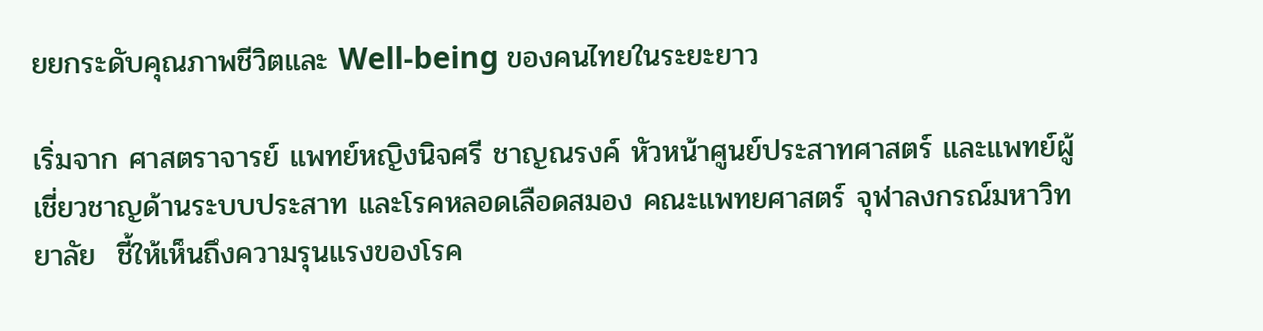ยยกระดับคุณภาพชีวิตและ Well-being ของคนไทยในระยะยาว

เริ่มจาก ศาสตราจารย์ แพทย์หญิงนิจศรี ชาญณรงค์ หัวหน้าศูนย์ประสาทศาสตร์ และแพทย์ผู้เชี่ยวชาญด้านระบบประสาท และโรคหลอดเลือดสมอง คณะแพทยศาสตร์ จุฬาลงกรณ์มหาวิทยาลัย  ชี้ให้เห็นถึงความรุนแรงของโรค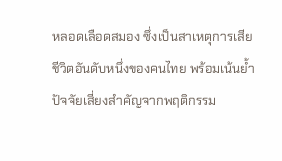หลอดเลือดสมอง ซึ่งเป็นสาเหตุการเสียชีวิตอันดับหนึ่งของคนไทย พร้อมเน้นย้ำปัจจัยเสี่ยงสำคัญจากพฤติกรรม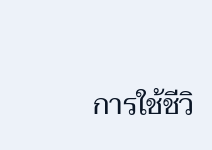การใช้ชีวิ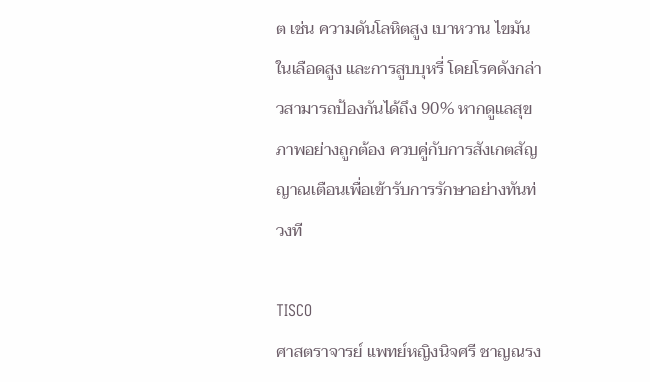ต เช่น ความดันโลหิตสูง เบาหวาน ไขมันในเลือดสูง และการสูบบุหรี่ โดยโรคดังกล่าวสามารถป้องกันได้ถึง 90% หากดูแลสุขภาพอย่างถูกต้อง ควบคู่กับการสังเกตสัญญาณเตือนเพื่อเข้ารับการรักษาอย่างทันท่วงที

TISCO
ศาสตราจารย์ แพทย์หญิงนิจศรี ชาญณรง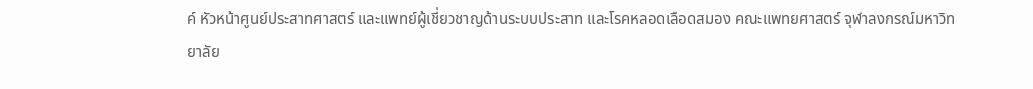ค์ หัวหน้าศูนย์ประสาทศาสตร์ และแพทย์ผู้เชี่ยวชาญด้านระบบประสาท และโรคหลอดเลือดสมอง คณะแพทยศาสตร์ จุฬาลงกรณ์มหาวิทยาลัย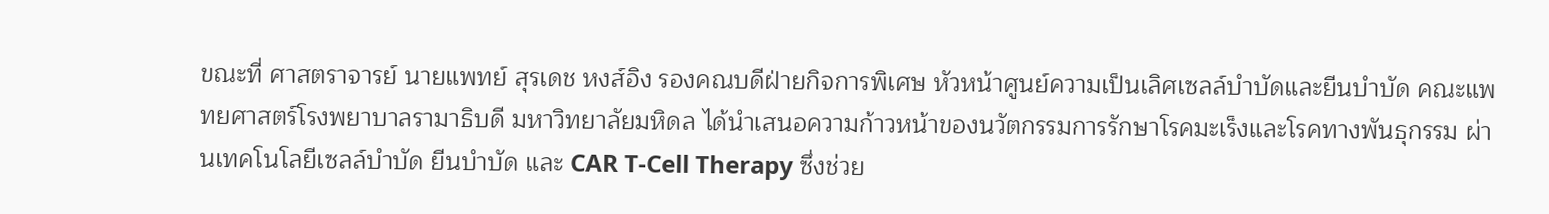ขณะที่ ศาสตราจารย์ นายแพทย์ สุรเดช หงส์อิง รองคณบดีฝ่ายกิจการพิเศษ หัวหน้าศูนย์ความเป็นเลิศเซลล์บำบัดและยีนบำบัด คณะแพทยศาสตร์โรงพยาบาลรามาธิบดี มหาวิทยาลัยมหิดล ได้นำเสนอความก้าวหน้าของนวัตกรรมการรักษาโรคมะเร็งและโรคทางพันธุกรรม ผ่านเทคโนโลยีเซลล์บำบัด ยีนบำบัด และ CAR T-Cell Therapy ซึ่งช่วย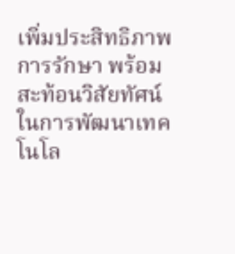เพิ่มประสิทธิภาพการรักษา พร้อมสะท้อนวิสัยทัศน์ในการพัฒนาเทคโนโล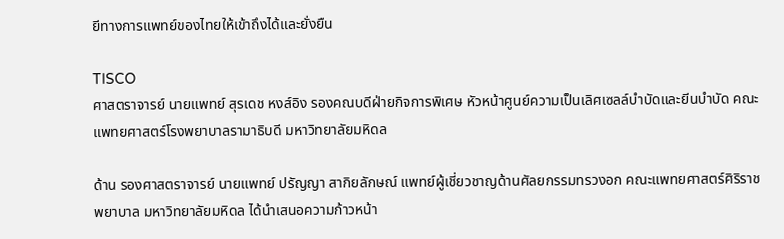ยีทางการแพทย์ของไทยให้เข้าถึงได้และยั่งยืน

TISCO
ศาสตราจารย์ นายแพทย์ สุรเดช หงส์อิง รองคณบดีฝ่ายกิจการพิเศษ หัวหน้าศูนย์ความเป็นเลิศเซลล์บำบัดและยีนบำบัด คณะแพทยศาสตร์โรงพยาบาลรามาธิบดี มหาวิทยาลัยมหิดล

ด้าน รองศาสตราจารย์ นายแพทย์ ปรัญญา สากิยลักษณ์ แพทย์ผู้เชี่ยวชาญด้านศัลยกรรมทรวงอก คณะแพทยศาสตร์ศิริราชพยาบาล มหาวิทยาลัยมหิดล ได้นำเสนอความก้าวหน้า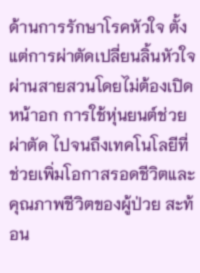ด้านการรักษาโรคหัวใจ ตั้งแต่การผ่าตัดเปลี่ยนลิ้นหัวใจผ่านสายสวนโดยไม่ต้องเปิดหน้าอก การใช้หุ่นยนต์ช่วยผ่าตัด ไปจนถึงเทคโนโลยีที่ช่วยเพิ่มโอกาสรอดชีวิตและคุณภาพชีวิตของผู้ป่วย สะท้อน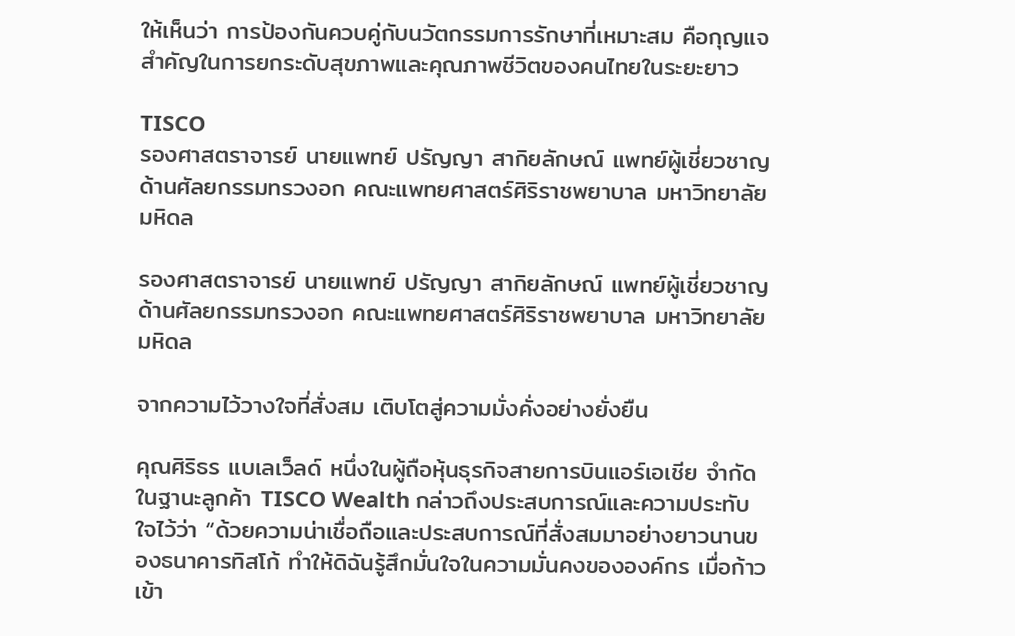ให้เห็นว่า การป้องกันควบคู่กับนวัตกรรมการรักษาที่เหมาะสม คือกุญแจสำคัญในการยกระดับสุขภาพและคุณภาพชีวิตของคนไทยในระยะยาว

TISCO
รองศาสตราจารย์ นายแพทย์ ปรัญญา สากิยลักษณ์ แพทย์ผู้เชี่ยวชาญด้านศัลยกรรมทรวงอก คณะแพทยศาสตร์ศิริราชพยาบาล มหาวิทยาลัยมหิดล

รองศาสตราจารย์ นายแพทย์ ปรัญญา สากิยลักษณ์ แพทย์ผู้เชี่ยวชาญด้านศัลยกรรมทรวงอก คณะแพทยศาสตร์ศิริราชพยาบาล มหาวิทยาลัยมหิดล

จากความไว้วางใจที่สั่งสม เติบโตสู่ความมั่งคั่งอย่างยั่งยืน

คุณศิริธร แบเลเว็ลด์ หนึ่งในผู้ถือหุ้นธุรกิจสายการบินแอร์เอเชีย จำกัด ในฐานะลูกค้า TISCO Wealth กล่าวถึงประสบการณ์และความประทับใจไว้ว่า “ด้วยความน่าเชื่อถือและประสบการณ์ที่สั่งสมมาอย่างยาวนานของธนาคารทิสโก้ ทำให้ดิฉันรู้สึกมั่นใจในความมั่นคงขององค์กร เมื่อก้าวเข้า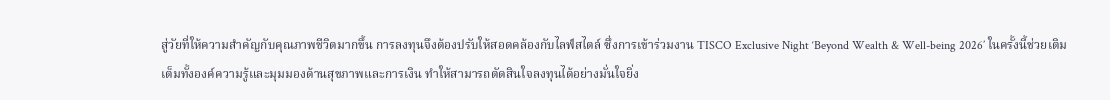สู่วัยที่ให้ความสำคัญกับคุณภาพชีวิตมากขึ้น การลงทุนจึงต้องปรับให้สอดคล้องกับไลฟ์สไตล์ ซึ่งการเข้าร่วมงาน TISCO Exclusive Night ‘Beyond Wealth & Well-being 2026’ ในครั้งนี้ช่วยเติมเต็มทั้งองค์ความรู้และมุมมองด้านสุขภาพและการเงิน ทำให้สามารถตัดสินใจลงทุนได้อย่างมั่นใจยิ่ง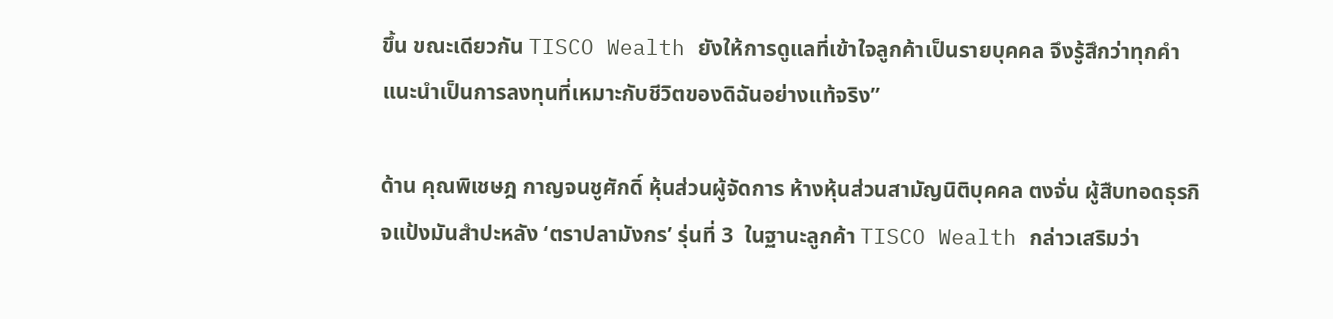ขึ้น ขณะเดียวกัน TISCO Wealth ยังให้การดูแลที่เข้าใจลูกค้าเป็นรายบุคคล จึงรู้สึกว่าทุกคำแนะนำเป็นการลงทุนที่เหมาะกับชีวิตของดิฉันอย่างแท้จริง”

ด้าน คุณพิเชษฎ กาญจนชูศักดิ์ หุ้นส่วนผู้จัดการ ห้างหุ้นส่วนสามัญนิติบุคคล ตงจั่น ผู้สืบทอดธุรกิจแป้งมันสำปะหลัง ‘ตราปลามังกร’ รุ่นที่ 3  ในฐานะลูกค้า TISCO Wealth กล่าวเสริมว่า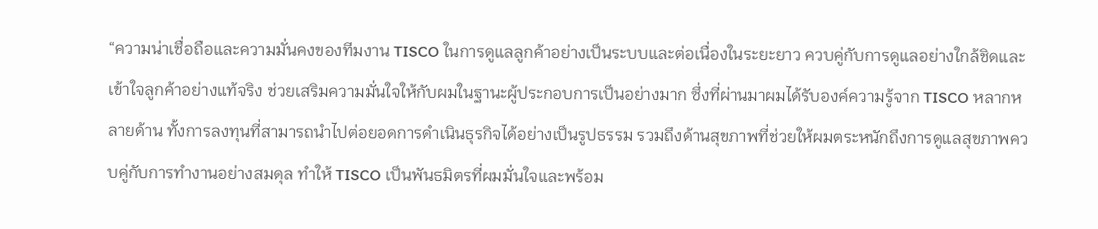“ความน่าเชื่อถือและความมั่นคงของทีมงาน TISCO ในการดูแลลูกค้าอย่างเป็นระบบและต่อเนื่องในระยะยาว ควบคู่กับการดูแลอย่างใกล้ชิดและเข้าใจลูกค้าอย่างแท้จริง ช่วยเสริมความมั่นใจให้กับผมในฐานะผู้ประกอบการเป็นอย่างมาก ซึ่งที่ผ่านมาผมได้รับองค์ความรู้จาก TISCO หลากหลายด้าน ทั้งการลงทุนที่สามารถนำไปต่อยอดการดำเนินธุรกิจได้อย่างเป็นรูปธรรม รวมถึงด้านสุขภาพที่ช่วยให้ผมตระหนักถึงการดูแลสุขภาพควบคู่กับการทำงานอย่างสมดุล ทำให้ TISCO เป็นพันธมิตรที่ผมมั่นใจและพร้อม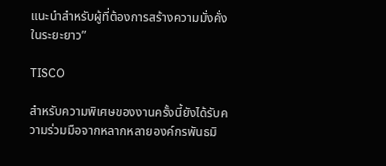แนะนำสำหรับผู้ที่ต้องการสร้างความมั่งคั่งในระยะยาว”

TISCO

สำหรับความพิเศษของงานครั้งนี้ยังได้รับความร่วมมือจากหลากหลายองค์กรพันธมิ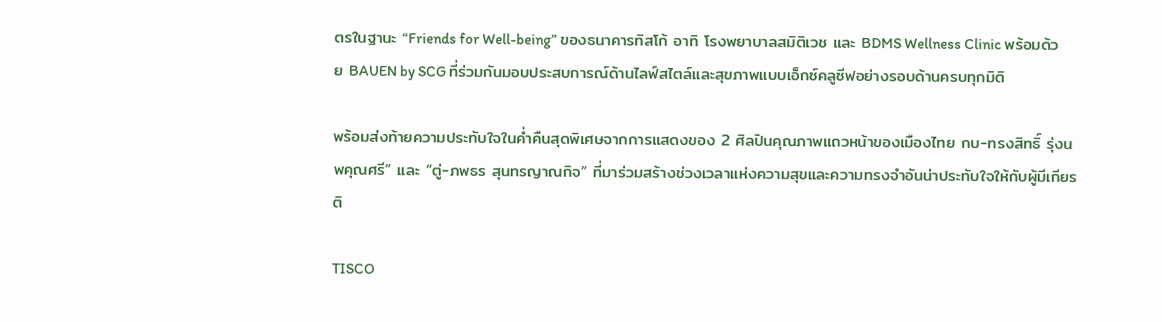ตรในฐานะ “Friends for Well-being” ของธนาคารทิสโก้ อาทิ โรงพยาบาลสมิติเวช และ BDMS Wellness Clinic พร้อมด้วย BAUEN by SCG ที่ร่วมกันมอบประสบการณ์ด้านไลฟ์สไตล์และสุขภาพแบบเอ็กซ์คลูซีฟอย่างรอบด้านครบทุกมิติ

พร้อมส่งท้ายความประทับใจในค่ำคืนสุดพิเศษจากการแสดงของ 2 ศิลปินคุณภาพแถวหน้าของเมืองไทย กบ-ทรงสิทธิ์ รุ่งนพคุณศรี” และ “ตู่-ภพธร สุนทรญาณกิจ” ที่มาร่วมสร้างช่วงเวลาแห่งความสุขและความทรงจำอันน่าประทับใจให้กับผู้มีเกียรติ

TISCO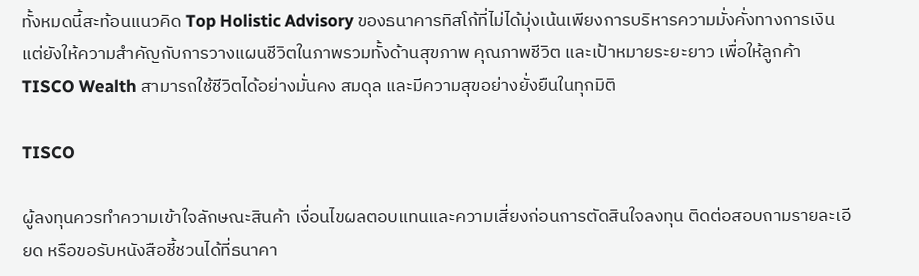ทั้งหมดนี้สะท้อนแนวคิด Top Holistic Advisory ของธนาคารทิสโก้ที่ไม่ได้มุ่งเน้นเพียงการบริหารความมั่งคั่งทางการเงิน แต่ยังให้ความสำคัญกับการวางแผนชีวิตในภาพรวมทั้งด้านสุขภาพ คุณภาพชีวิต และเป้าหมายระยะยาว เพื่อให้ลูกค้า TISCO Wealth สามารถใช้ชีวิตได้อย่างมั่นคง สมดุล และมีความสุขอย่างยั่งยืนในทุกมิติ

TISCO

ผู้ลงทุนควรทำความเข้าใจลักษณะสินค้า เงื่อนไขผลตอบแทนและความเสี่ยงก่อนการตัดสินใจลงทุน ติดต่อสอบถามรายละเอียด หรือขอรับหนังสือชี้ชวนได้ที่ธนาคา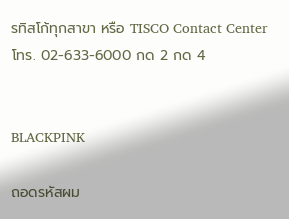รทิสโก้ทุกสาขา หรือ TISCO Contact Center โทร. 02-633-6000 กด 2 กด 4


BLACKPINK

ถอดรหัสผม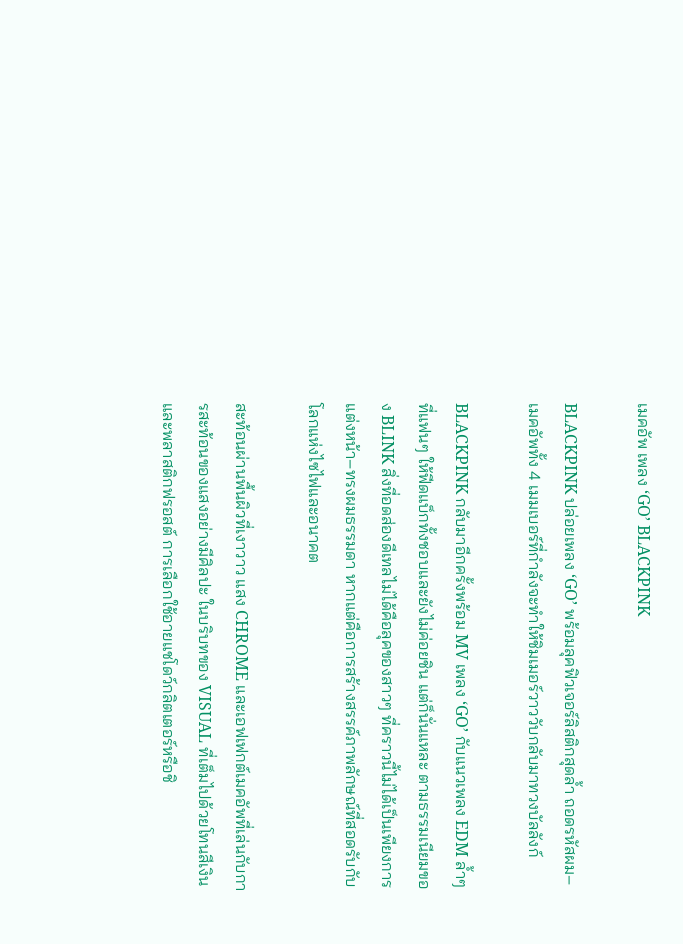เมคอัพ เพลง ‘GO’ BLACKPINK

BLACKPINK ปล่อยเพลง ‘GO’ พร้อมลุคฟิวเจอร์ลิสติกสุดล้ำ ถอดรหัสผม–เมคอัพทั้ง 4 เมมเบอร์ที่กำลังจะทำให้ชิมเมอร์วาววับกลับมาทวงบัลลังก์

BLACKPINK กลับมาอีกครั้งพร้อม MV เพลง ‘GO’ กับแนวเพลง EDM ล้ำๆ ที่แฟนๆ ให้ฟีดแบ็กทั้งชอบและยังไม่ค่อยชิน แต่ก็นั่นแหละ ตามธรรมเนียมของ BLINK สิ่งที่อดส่องดีเทลไม่ได้คือลุคของสาวๆ ที่คราวนี้ไม่ได้เป็นเพียงการแต่งหน้า–ทรงผมธรรมดา หากแต่คือการสร้างสรรค์ภาพลักษณ์ที่สอดรับกับโลกแห่งไซไฟและอนาคต

สะท้อนผ่านพื้นผิวที่เงาวาว แสง CHROME และเอฟเฟกต์เมคอัพที่เล่นกับการสะท้อนของแสงอย่างมีศิลปะ ในบริบทของ VISUAL ที่เต็มไปด้วยโทนสีเงินและพลาสติกฟรอสต์ การเลือกใช้อายแชโดว์กลิตเตอร์หรือชิ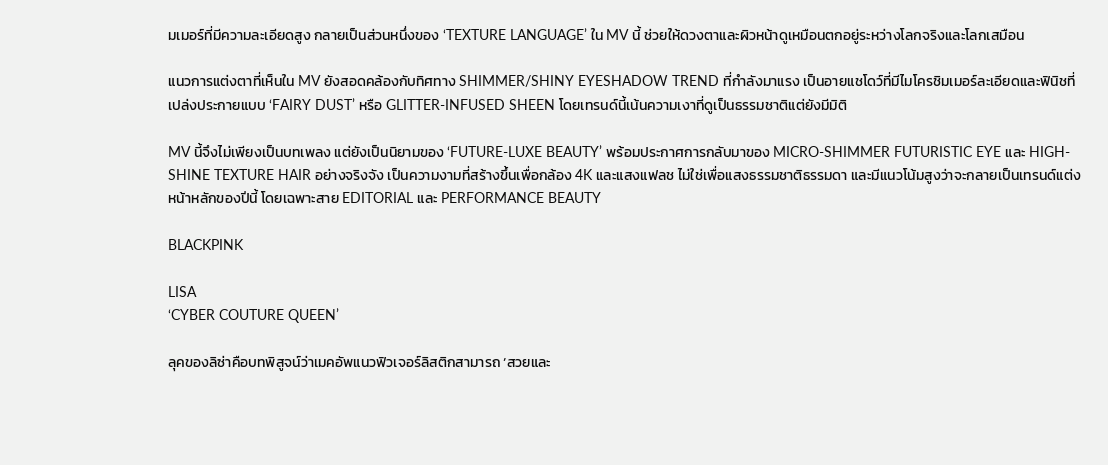มเมอร์ที่มีความละเอียดสูง กลายเป็นส่วนหนึ่งของ ‘TEXTURE LANGUAGE’ ใน MV นี้ ช่วยให้ดวงตาและผิวหน้าดูเหมือนตกอยู่ระหว่างโลกจริงและโลกเสมือน

แนวการแต่งตาที่เห็นใน MV ยังสอดคล้องกับทิศทาง SHIMMER/SHINY EYESHADOW TREND ที่กำลังมาแรง เป็นอายแชโดว์ที่มีไมโครชิมเมอร์ละเอียดและฟินิชที่เปล่งประกายแบบ ‘FAIRY DUST’ หรือ GLITTER-INFUSED SHEEN โดยเทรนด์นี้เน้นความเงาที่ดูเป็นธรรมชาติแต่ยังมีมิติ

MV นี้จึงไม่เพียงเป็นบทเพลง แต่ยังเป็นนิยามของ ‘FUTURE-LUXE BEAUTY’ พร้อมประกาศการกลับมาของ MICRO-SHIMMER FUTURISTIC EYE และ HIGH-SHINE TEXTURE HAIR อย่างจริงจัง เป็นความงามที่สร้างขึ้นเพื่อกล้อง 4K และแสงแฟลช ไม่ใช่เพื่อแสงธรรมชาติธรรมดา และมีแนวโน้มสูงว่าจะกลายเป็นเทรนด์แต่งหน้าหลักของปีนี้ โดยเฉพาะสาย EDITORIAL และ PERFORMANCE BEAUTY

BLACKPINK

LISA
‘CYBER COUTURE QUEEN’

ลุคของลิซ่าคือบทพิสูจน์ว่าเมคอัพแนวฟิวเจอร์ลิสติกสามารถ ‘สวยและ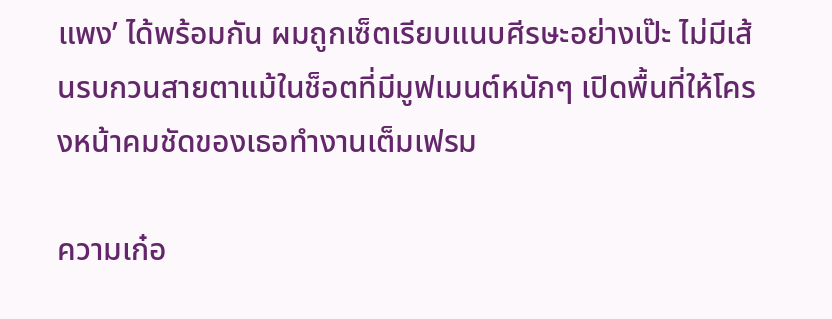แพง’ ได้พร้อมกัน ผมถูกเซ็ตเรียบแนบศีรษะอย่างเป๊ะ ไม่มีเส้นรบกวนสายตาแม้ในช็อตที่มีมูฟเมนต์หนักๆ เปิดพื้นที่ให้โครงหน้าคมชัดของเธอทำงานเต็มเฟรม

ความเก๋อ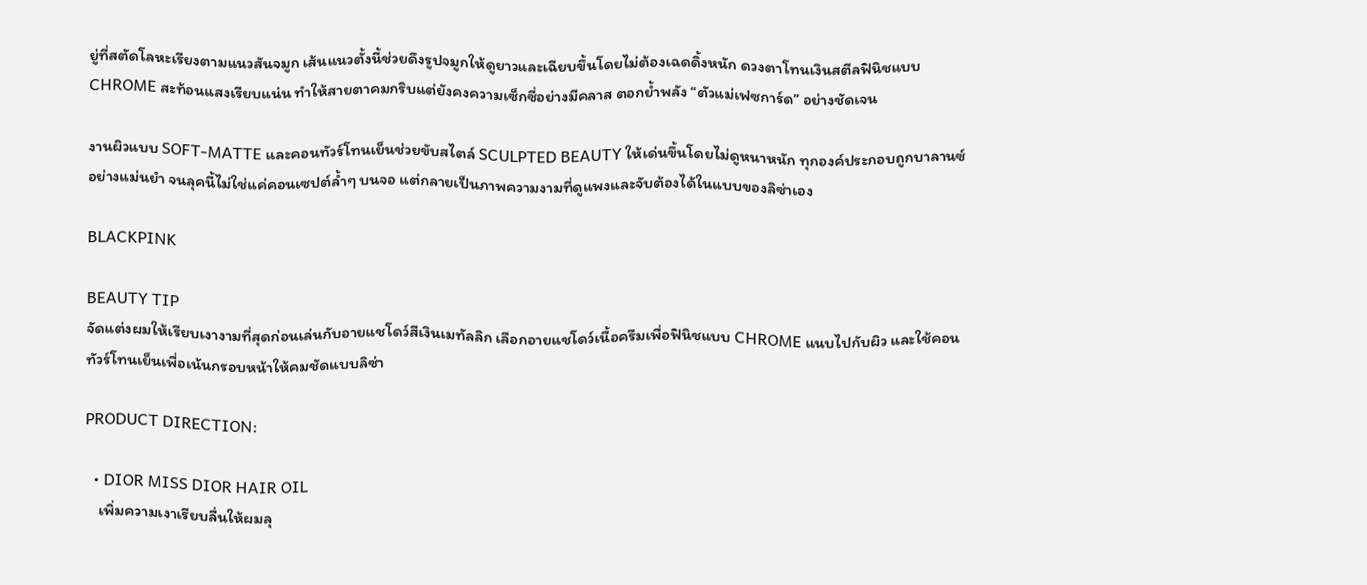ยู่ที่สตัดโลหะเรียงตามแนวสันจมูก เส้นแนวตั้งนี้ช่วยดึงรูปจมูกให้ดูยาวและเฉียบขึ้นโดยไม่ต้องเฉดดิ้งหนัก ดวงตาโทนเงินสตีลฟินิชแบบ CHROME สะท้อนแสงเรียบแน่น ทำให้สายตาคมกริบแต่ยังคงความเซ็กซี่อย่างมีคลาส ตอกย้ำพลัง “ตัวแม่เฟซการ์ด” อย่างชัดเจน

งานผิวแบบ SOFT-MATTE และคอนทัวร์โทนเย็นช่วยขับสไตล์ SCULPTED BEAUTY ให้เด่นขึ้นโดยไม่ดูหนาหนัก ทุกองค์ประกอบถูกบาลานซ์อย่างแม่นยำ จนลุคนี้ไม่ใช่แค่คอนเซปต์ล้ำๆ บนจอ แต่กลายเป็นภาพความงามที่ดูแพงและจับต้องได้ในแบบของลิซ่าเอง

BLACKPINK

BEAUTY TIP
จัดแต่งผมให้เรียบเงางามที่สุดก่อนเล่นกับอายแชโดว์สีเงินเมทัลลิก เลือกอายแชโดว์เนื้อครีมเพื่อฟินิชแบบ CHROME แนบไปกับผิว และใช้คอนทัวร์โทนเย็นเพื่อเน้นกรอบหน้าให้คมชัดแบบลิซ่า

PRODUCT DIRECTION:

  • DIOR MISS DIOR HAIR OIL
    เพิ่มความเงาเรียบลื่นให้ผมลุ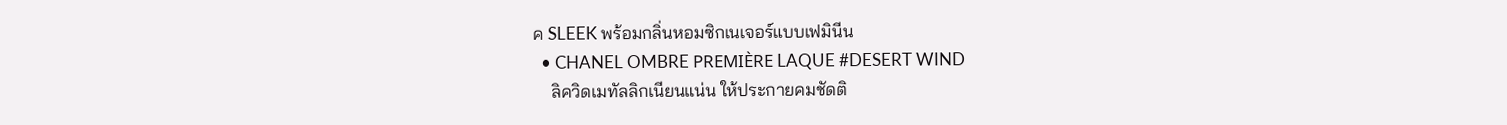ค SLEEK พร้อมกลิ่นหอมซิกเนเจอร์แบบเฟมินีน
  • CHANEL OMBRE PREMIÈRE LAQUE #DESERT WIND
    ลิควิดเมทัลลิกเนียนแน่น ให้ประกายคมชัดติ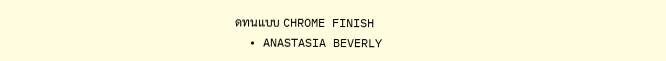ดทนแบบ CHROME FINISH
  • ANASTASIA BEVERLY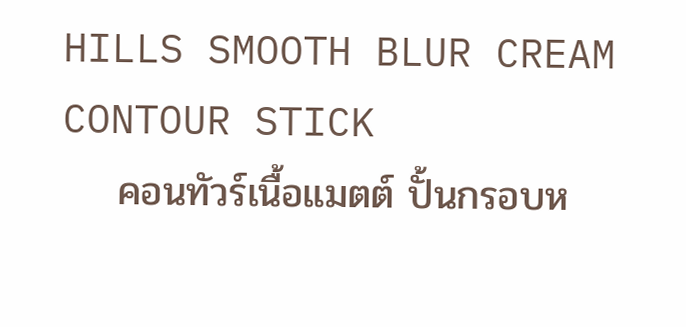HILLS SMOOTH BLUR CREAM CONTOUR STICK
    คอนทัวร์เนื้อแมตต์ ปั้นกรอบห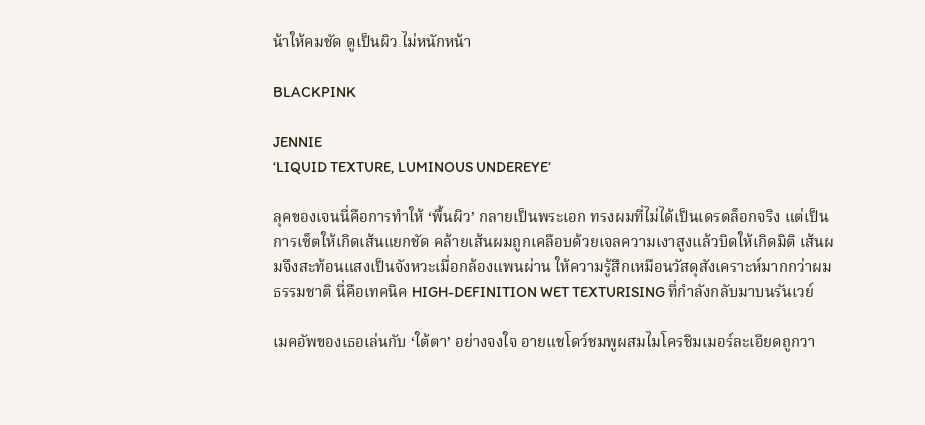น้าให้คมชัด ดูเป็นผิว ไม่หนักหน้า

BLACKPINK

JENNIE
‘LIQUID TEXTURE, LUMINOUS UNDEREYE’

ลุคของเจนนี่คือการทำให้ ‘พื้นผิว’ กลายเป็นพระเอก ทรงผมที่ไม่ได้เป็นเดรดล็อกจริง แต่เป็นการเซ็ตให้เกิดเส้นแยกชัด คล้ายเส้นผมถูกเคลือบด้วยเจลความเงาสูงแล้วบิดให้เกิดมิติ เส้นผมจึงสะท้อนแสงเป็นจังหวะเมื่อกล้องแพนผ่าน ให้ความรู้สึกเหมือนวัสดุสังเคราะห์มากกว่าผมธรรมชาติ นี่คือเทคนิค HIGH-DEFINITION WET TEXTURISING ที่กำลังกลับมาบนรันเวย์

เมคอัพของเธอเล่นกับ ‘ใต้ตา’ อย่างจงใจ อายแชโดว์ชมพูผสมไมโครชิมเมอร์ละเอียดถูกวา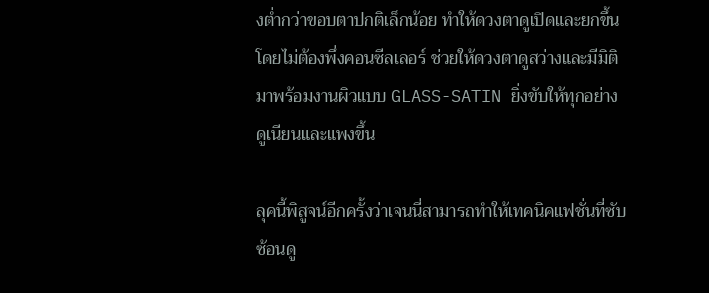งต่ำกว่าขอบตาปกติเล็กน้อย ทำให้ดวงตาดูเปิดและยกขึ้นโดยไม่ต้องพึ่งคอนซีลเลอร์ ช่วยให้ดวงตาดูสว่างและมีมิติ มาพร้อมงานผิวแบบ GLASS-SATIN ยิ่งขับให้ทุกอย่างดูเนียนและแพงขึ้น

ลุคนี้พิสูจน์อีกครั้งว่าเจนนี่สามารถทำให้เทคนิคแฟชั่นที่ซับซ้อนดู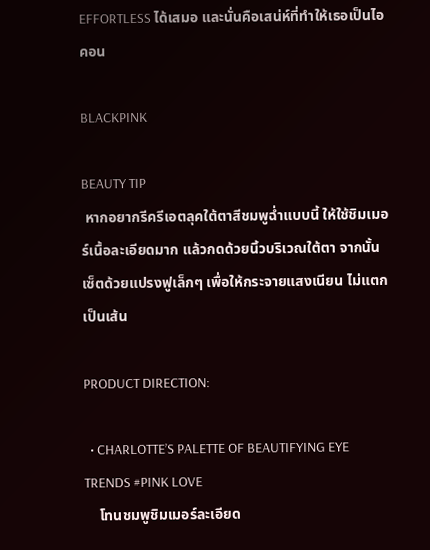EFFORTLESS ได้เสมอ และนั่นคือเสน่ห์ที่ทำให้เธอเป็นไอคอน

BLACKPINK

BEAUTY TIP
 หากอยากรีครีเอตลุคใต้ตาสีชมพูฉ่ำแบบนี้ ให้ใช้ชิมเมอร์เนื้อละเอียดมาก แล้วกดด้วยนิ้วบริเวณใต้ตา จากนั้นเซ็ตด้วยแปรงฟูเล็กๆ เพื่อให้กระจายแสงเนียน ไม่แตกเป็นเส้น

PRODUCT DIRECTION:

  • CHARLOTTE’S PALETTE OF BEAUTIFYING EYE TRENDS #PINK LOVE
    โทนชมพูชิมเมอร์ละเอียด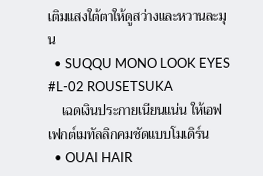เติมแสงใต้ตาให้ดูสว่างและหวานละมุน
  • SUQQU MONO LOOK EYES #L-02 ROUSETSUKA
    เฉดเงินประกายเนียนแน่น ให้เอฟเฟกต์เมทัลลิกคมชัดแบบโมเดิร์น
  • OUAI HAIR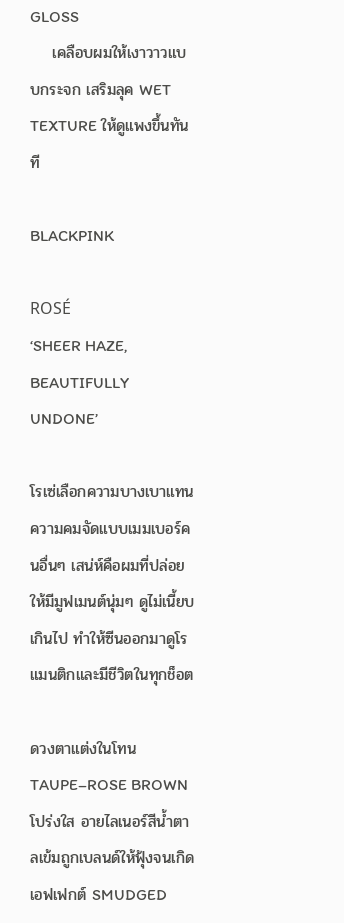GLOSS
    เคลือบผมให้เงาวาวแบบกระจก เสริมลุค WET TEXTURE ให้ดูแพงขึ้นทันที

BLACKPINK

ROSÉ
‘SHEER HAZE, BEAUTIFULLY UNDONE’

โรเซ่เลือกความบางเบาแทนความคมจัดแบบเมมเบอร์คนอื่นๆ เสน่ห์คือผมที่ปล่อยให้มีมูฟเมนต์นุ่มๆ ดูไม่เนี้ยบเกินไป ทำให้ซีนออกมาดูโรแมนติกและมีชีวิตในทุกช็อต

ดวงตาแต่งในโทน TAUPE–ROSE BROWN โปร่งใส อายไลเนอร์สีน้ำตาลเข้มถูกเบลนด์ให้ฟุ้งจนเกิดเอฟเฟกต์ SMUDGED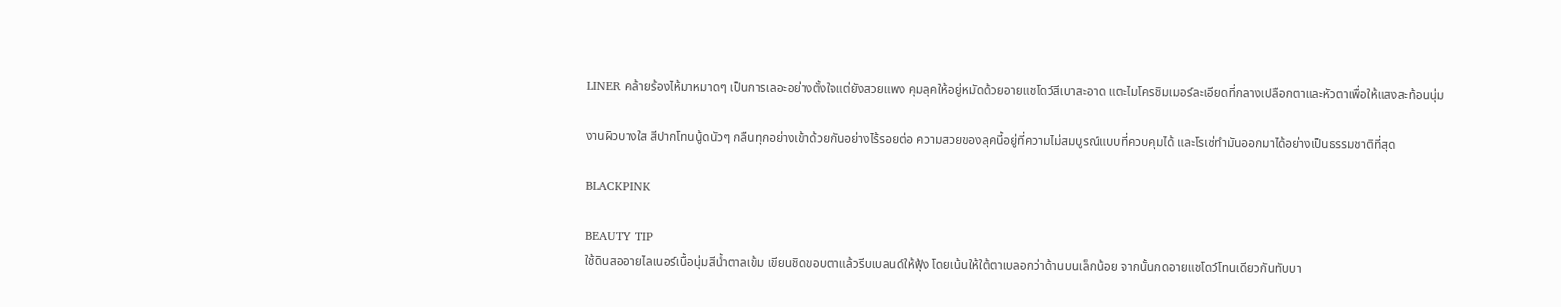LINER คล้ายร้องไห้มาหมาดๆ เป็นการเลอะอย่างตั้งใจแต่ยังสวยแพง คุมลุคให้อยู่หมัดด้วยอายแชโดว์สีเบาสะอาด แตะไมโครชิมเมอร์ละเอียดที่กลางเปลือกตาและหัวตาเพื่อให้แสงสะท้อนนุ่ม

งานผิวบางใส สีปากโทนนู้ดนัวๆ กลืนทุกอย่างเข้าด้วยกันอย่างไร้รอยต่อ ความสวยของลุคนี้อยู่ที่ความไม่สมบูรณ์แบบที่ควบคุมได้ และโรเซ่ทำมันออกมาได้อย่างเป็นธรรมชาติที่สุด

BLACKPINK

BEAUTY TIP
ใช้ดินสออายไลเนอร์เนื้อนุ่มสีน้ำตาลเข้ม เขียนชิดขอบตาแล้วรีบเบลนด์ให้ฟุ้ง โดยเน้นให้ใต้ตาเบลอกว่าด้านบนเล็กน้อย จากนั้นกดอายแชโดว์โทนเดียวกันทับบา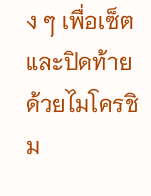ง ๆ เพื่อเซ็ต และปิดท้ายด้วยไมโครชิม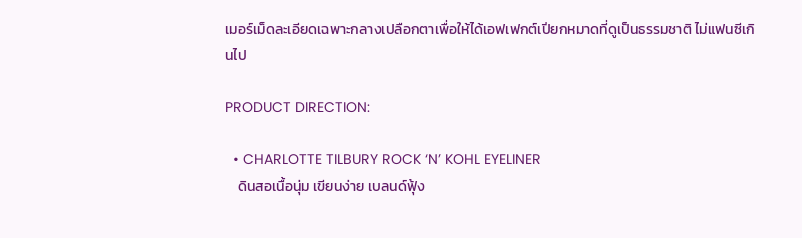เมอร์เม็ดละเอียดเฉพาะกลางเปลือกตาเพื่อให้ได้เอฟเฟกต์เปียกหมาดที่ดูเป็นธรรมชาติ ไม่แฟนซีเกินไป

PRODUCT DIRECTION:

  • CHARLOTTE TILBURY ROCK ‘N’ KOHL EYELINER
    ดินสอเนื้อนุ่ม เขียนง่าย เบลนด์ฟุ้ง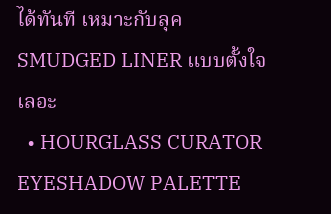ได้ทันที เหมาะกับลุค SMUDGED LINER แบบตั้งใจเลอะ
  • HOURGLASS CURATOR EYESHADOW PALETTE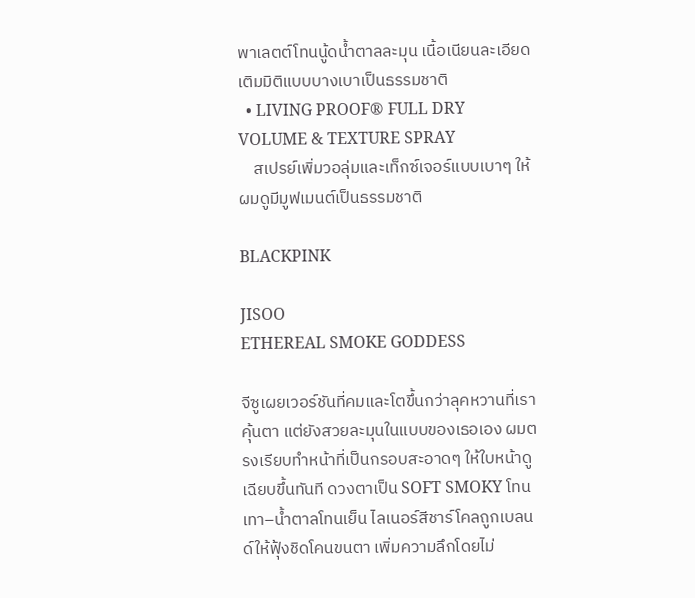พาเลตต์โทนนู้ดน้ำตาลละมุน เนื้อเนียนละเอียด เติมมิติแบบบางเบาเป็นธรรมชาติ
  • LIVING PROOF® FULL DRY VOLUME & TEXTURE SPRAY
    สเปรย์เพิ่มวอลุ่มและเท็กซ์เจอร์แบบเบาๆ ให้ผมดูมีมูฟเมนต์เป็นธรรมชาติ

BLACKPINK

JISOO
ETHEREAL SMOKE GODDESS

จีซูเผยเวอร์ชันที่คมและโตขึ้นกว่าลุคหวานที่เราคุ้นตา แต่ยังสวยละมุนในแบบของเธอเอง ผมตรงเรียบทำหน้าที่เป็นกรอบสะอาดๆ ให้ใบหน้าดูเฉียบขึ้นทันที ดวงตาเป็น SOFT SMOKY โทนเทา–น้ำตาลโทนเย็น ไลเนอร์สีชาร์โคลถูกเบลนด์ให้ฟุ้งชิดโคนขนตา เพิ่มความลึกโดยไม่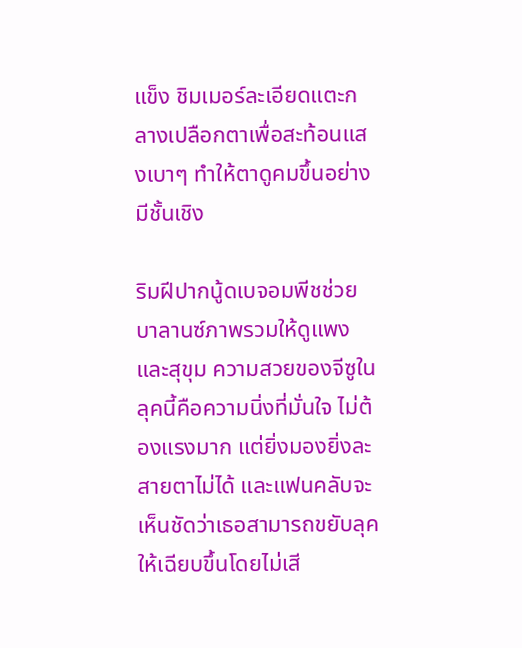แข็ง ชิมเมอร์ละเอียดแตะกลางเปลือกตาเพื่อสะท้อนแสงเบาๆ ทำให้ตาดูคมขึ้นอย่างมีชั้นเชิง

ริมฝีปากนู้ดเบจอมพีชช่วยบาลานซ์ภาพรวมให้ดูแพงและสุขุม ความสวยของจีซูในลุคนี้คือความนิ่งที่มั่นใจ ไม่ต้องแรงมาก แต่ยิ่งมองยิ่งละสายตาไม่ได้ และแฟนคลับจะเห็นชัดว่าเธอสามารถขยับลุคให้เฉียบขึ้นโดยไม่เสี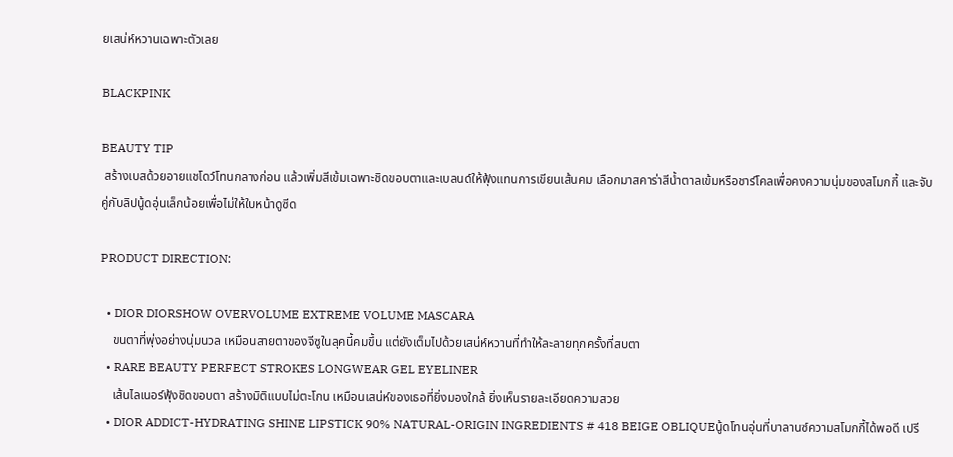ยเสน่ห์หวานเฉพาะตัวเลย

BLACKPINK

BEAUTY TIP
 สร้างเบสด้วยอายแชโดว์โทนกลางก่อน แล้วเพิ่มสีเข้มเฉพาะชิดขอบตาและเบลนด์ให้ฟุ้งแทนการเขียนเส้นคม เลือกมาสคาร่าสีน้ำตาลเข้มหรือชาร์โคลเพื่อคงความนุ่มของสโมกกี้ และจับคู่กับลิปนู้ดอุ่นเล็กน้อยเพื่อไม่ให้ใบหน้าดูซีด

PRODUCT DIRECTION:

  • DIOR DIORSHOW OVERVOLUME EXTREME VOLUME MASCARA
    ขนตาที่พุ่งอย่างนุ่มนวล เหมือนสายตาของจีซูในลุคนี้คมขึ้น แต่ยังเต็มไปด้วยเสน่ห์หวานที่ทำให้ละลายทุกครั้งที่สบตา
  • RARE BEAUTY PERFECT STROKES LONGWEAR GEL EYELINER
    เส้นไลเนอร์ฟุ้งชิดขอบตา สร้างมิติแบบไม่ตะโกน เหมือนเสน่ห์ของเธอที่ยิ่งมองใกล้ ยิ่งเห็นรายละเอียดความสวย
  • DIOR ADDICT-HYDRATING SHINE LIPSTICK 90% NATURAL-ORIGIN INGREDIENTS # 418 BEIGE OBLIQUEนู้ดโทนอุ่นที่บาลานซ์ความสโมกกี้ได้พอดี เปรี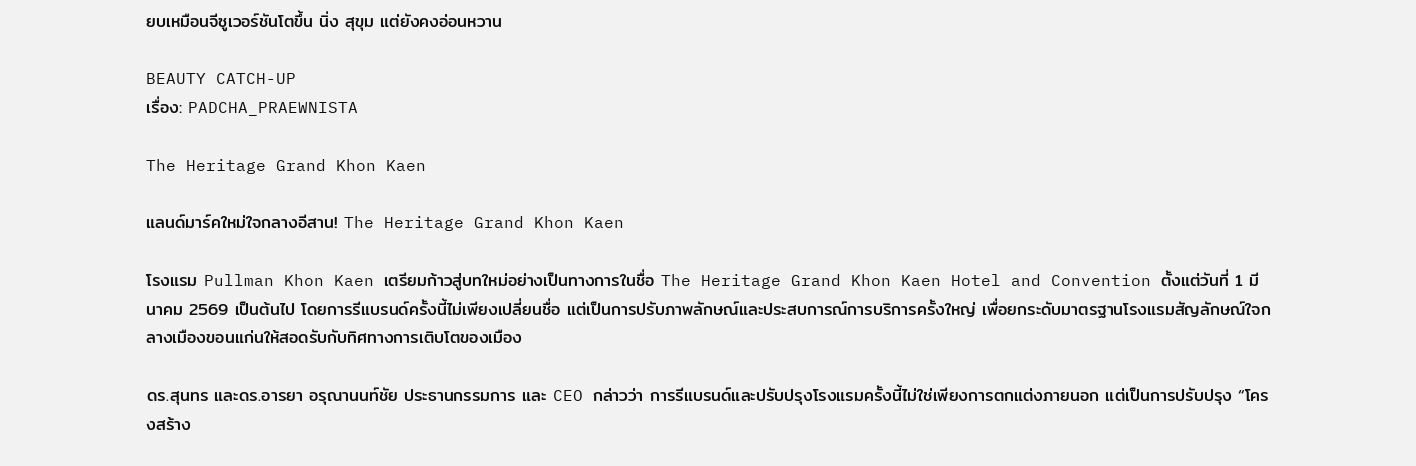ยบเหมือนจีซูเวอร์ชันโตขึ้น นิ่ง สุขุม แต่ยังคงอ่อนหวาน

BEAUTY CATCH-UP
เรื่อง: PADCHA_PRAEWNISTA

The Heritage Grand Khon Kaen

แลนด์มาร์คใหม่ใจกลางอีสาน! The Heritage Grand Khon Kaen

โรงแรม Pullman Khon Kaen เตรียมก้าวสู่บทใหม่อย่างเป็นทางการในชื่อ The Heritage Grand Khon Kaen Hotel and Convention ตั้งแต่วันที่ 1 มีนาคม 2569 เป็นต้นไป โดยการรีแบรนด์ครั้งนี้ไม่เพียงเปลี่ยนชื่อ แต่เป็นการปรับภาพลักษณ์และประสบการณ์การบริการครั้งใหญ่ เพื่อยกระดับมาตรฐานโรงแรมสัญลักษณ์ใจกลางเมืองขอนแก่นให้สอดรับกับทิศทางการเติบโตของเมือง

ดร.สุนทร และดร.อารยา อรุณานนท์ชัย ประธานกรรมการ และ CEO กล่าวว่า การรีแบรนด์และปรับปรุงโรงแรมครั้งนี้ไม่ใช่เพียงการตกแต่งภายนอก แต่เป็นการปรับปรุง “โครงสร้าง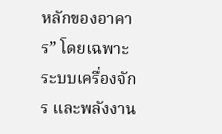หลักของอาคาร” โดยเฉพาะระบบเครื่องจักร และพลังงาน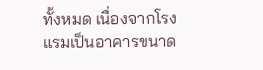ทั้งหมด เนื่องจากโรงแรมเป็นอาคารขนาด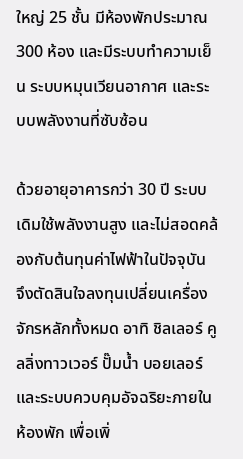ใหญ่ 25 ชั้น มีห้องพักประมาณ 300 ห้อง และมีระบบทำความเย็น ระบบหมุนเวียนอากาศ และระบบพลังงานที่ซับซ้อน

ด้วยอายุอาคารกว่า 30 ปี ระบบเดิมใช้พลังงานสูง และไม่สอดคล้องกับต้นทุนค่าไฟฟ้าในปัจจุบัน จึงตัดสินใจลงทุนเปลี่ยนเครื่องจักรหลักทั้งหมด อาทิ ชิลเลอร์ คูลลิ่งทาวเวอร์ ปั๊มน้ำ บอยเลอร์ และระบบควบคุมอัจฉริยะภายในห้องพัก เพื่อเพิ่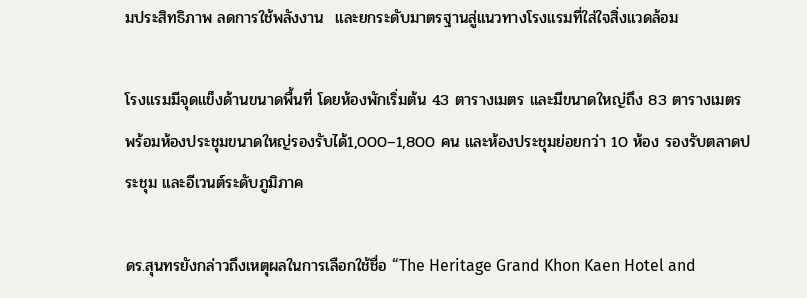มประสิทธิภาพ ลดการใช้พลังงาน  และยกระดับมาตรฐานสู่แนวทางโรงแรมที่ใส่ใจสิ่งแวดล้อม

โรงแรมมีจุดแข็งด้านขนาดพื้นที่ โดยห้องพักเริ่มต้น 43 ตารางเมตร และมีขนาดใหญ่ถึง 83 ตารางเมตร พร้อมห้องประชุมขนาดใหญ่รองรับได้1,000–1,800 คน และห้องประชุมย่อยกว่า 10 ห้อง รองรับตลาดประชุม และอีเวนต์ระดับภูมิภาค

ดร.สุนทรยังกล่าวถึงเหตุผลในการเลือกใช้ชื่อ “The Heritage Grand Khon Kaen Hotel and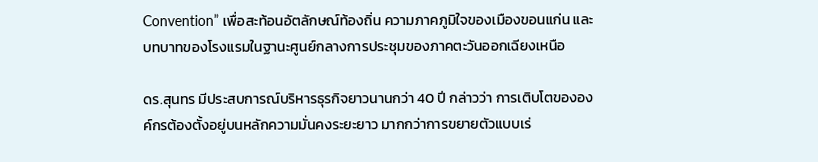Convention” เพื่อสะท้อนอัตลักษณ์ท้องถิ่น ความภาคภูมิใจของเมืองขอนแก่น และบทบาทของโรงแรมในฐานะศูนย์กลางการประชุมของภาคตะวันออกเฉียงเหนือ

ดร.สุนทร มีประสบการณ์บริหารธุรกิจยาวนานกว่า 40 ปี กล่าวว่า การเติบโตขององค์กรต้องตั้งอยู่บนหลักความมั่นคงระยะยาว มากกว่าการขยายตัวแบบเร่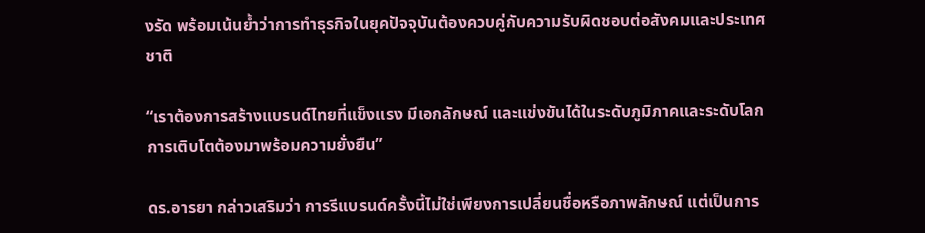งรัด พร้อมเน้นย้ำว่าการทำธุรกิจในยุคปัจจุบันต้องควบคู่กับความรับผิดชอบต่อสังคมและประเทศชาติ

“เราต้องการสร้างแบรนด์ไทยที่แข็งแรง มีเอกลักษณ์ และแข่งขันได้ในระดับภูมิภาคและระดับโลก การเติบโตต้องมาพร้อมความยั่งยืน”

ดร.อารยา กล่าวเสริมว่า การรีแบรนด์ครั้งนี้ไม่ใช่เพียงการเปลี่ยนชื่อหรือภาพลักษณ์ แต่เป็นการ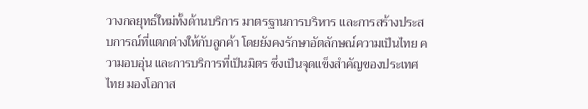วางกลยุทธ์ใหม่ทั้งด้านบริการ มาตรฐานการบริหาร และการสร้างประสบการณ์ที่แตกต่างให้กับลูกค้า โดยยังคงรักษาอัตลักษณ์ความเป็นไทย ความอบอุ่น และการบริการที่เป็นมิตร ซึ่งเป็นจุดแข็งสำคัญของประเทศไทย มองโอกาส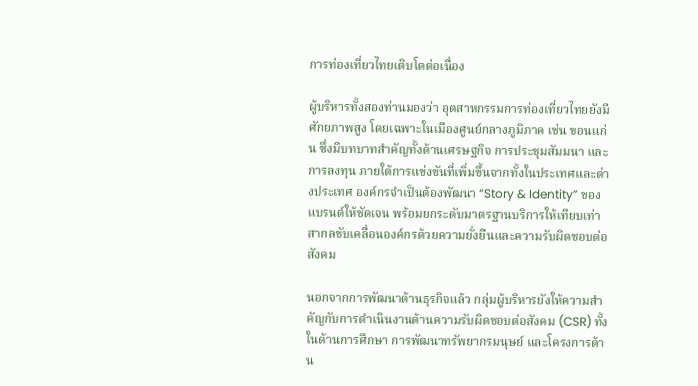การท่องเที่ยวไทยเติบโตต่อเนื่อง

ผู้บริหารทั้งสองท่านมองว่า อุตสาหกรรมการท่องเที่ยวไทยยังมีศักยภาพสูง โดยเฉพาะในเมืองศูนย์กลางภูมิภาค เช่น ขอนแก่น ซึ่งมีบทบาทสำคัญทั้งด้านเศรษฐกิจ การประชุมสัมมนา และการลงทุน ภายใต้การแข่งขันที่เพิ่มขึ้นจากทั้งในประเทศและต่างประเทศ องค์กรจำเป็นต้องพัฒนา “Story & Identity” ของแบรนด์ให้ชัดเจน พร้อมยกระดับมาตรฐานบริการให้เทียบเท่าสากลขับเคลื่อนองค์กรด้วยความยั่งยืนและความรับผิดชอบต่อสังคม

นอกจากการพัฒนาด้านธุรกิจแล้ว กลุ่มผู้บริหารยังให้ความสำคัญกับการดำเนินงานด้านความรับผิดชอบต่อสังคม (CSR) ทั้งในด้านการศึกษา การพัฒนาทรัพยากรมนุษย์ และโครงการด้าน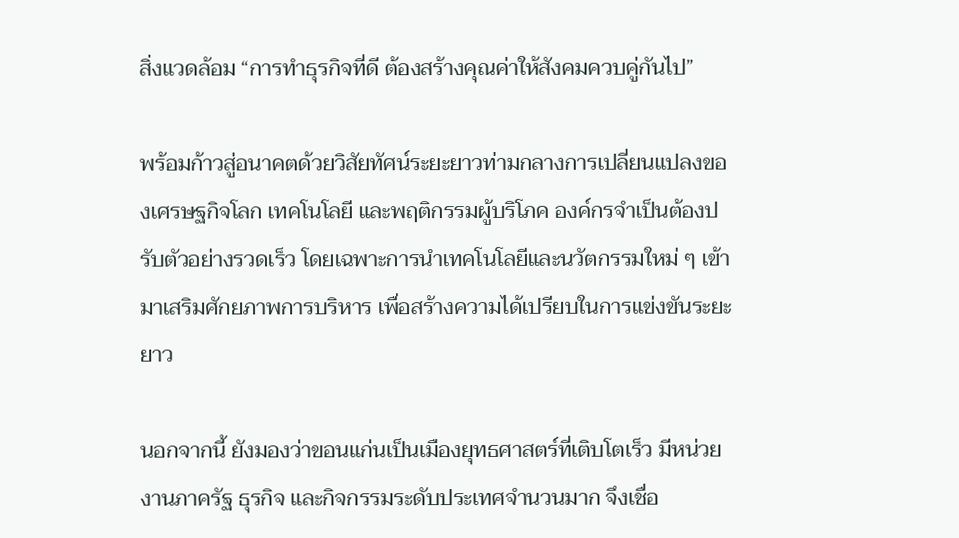สิ่งแวดล้อม “การทำธุรกิจที่ดี ต้องสร้างคุณค่าให้สังคมควบคู่กันไป”

พร้อมก้าวสู่อนาคตด้วยวิสัยทัศน์ระยะยาวท่ามกลางการเปลี่ยนแปลงของเศรษฐกิจโลก เทคโนโลยี และพฤติกรรมผู้บริโภค องค์กรจำเป็นต้องปรับตัวอย่างรวดเร็ว โดยเฉพาะการนำเทคโนโลยีและนวัตกรรมใหม่ ๆ เข้ามาเสริมศักยภาพการบริหาร เพื่อสร้างความได้เปรียบในการแข่งขันระยะยาว

นอกจากนี้ ยังมองว่าขอนแก่นเป็นเมืองยุทธศาสตร์ที่เติบโตเร็ว มีหน่วยงานภาครัฐ ธุรกิจ และกิจกรรมระดับประเทศจำนวนมาก จึงเชื่อ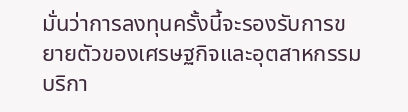มั่นว่าการลงทุนครั้งนี้จะรองรับการขยายตัวของเศรษฐกิจและอุตสาหกรรมบริกา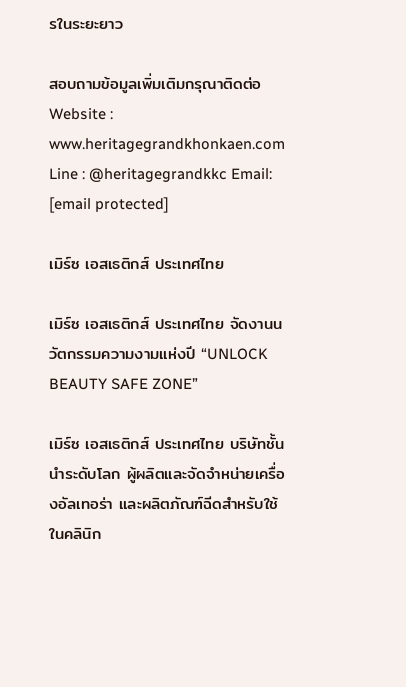รในระยะยาว

สอบถามข้อมูลเพิ่มเติมกรุณาติดต่อ Website : www.heritagegrandkhonkaen.com  Line : @heritagegrandkkc Email: [email protected]

เมิร์ซ เอสเธติกส์ ประเทศไทย

เมิร์ซ เอสเธติกส์ ประเทศไทย จัดงานนวัตกรรมความงามแห่งปี “UNLOCK BEAUTY SAFE ZONE”

เมิร์ซ เอสเธติกส์ ประเทศไทย บริษัทชั้นนำระดับโลก ผู้ผลิตและจัดจำหน่ายเครื่องอัลเทอร่า และผลิตภัณฑ์ฉีดสำหรับใช้ในคลินิก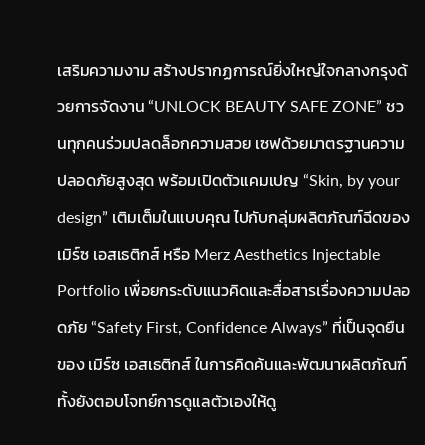เสริมความงาม สร้างปรากฏการณ์ยิ่งใหญ่ใจกลางกรุงด้วยการจัดงาน “UNLOCK BEAUTY SAFE ZONE” ชวนทุกคนร่วมปลดล็อกความสวย เซฟด้วยมาตรฐานความปลอดภัยสูงสุด พร้อมเปิดตัวแคมเปญ “Skin, by your design” เติมเต็มในแบบคุณ ไปกับกลุ่มผลิตภัณฑ์ฉีดของเมิร์ซ เอสเธติกส์ หรือ Merz Aesthetics Injectable Portfolio เพื่อยกระดับแนวคิดและสื่อสารเรื่องความปลอดภัย “Safety First, Confidence Always” ที่เป็นจุดยืนของ เมิร์ซ เอสเธติกส์ ในการคิดค้นและพัฒนาผลิตภัณฑ์ ทั้งยังตอบโจทย์การดูแลตัวเองให้ดู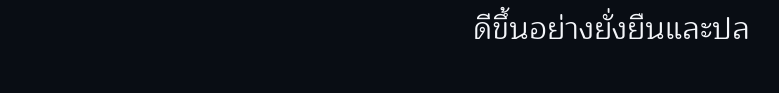ดีขึ้นอย่างยั่งยืนและปล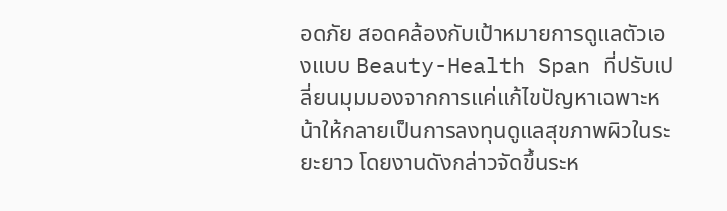อดภัย สอดคล้องกับเป้าหมายการดูแลตัวเองแบบ Beauty-Health Span ที่ปรับเปลี่ยนมุมมองจากการแค่แก้ไขปัญหาเฉพาะหน้าให้กลายเป็นการลงทุนดูแลสุขภาพผิวในระยะยาว โดยงานดังกล่าวจัดขึ้นระห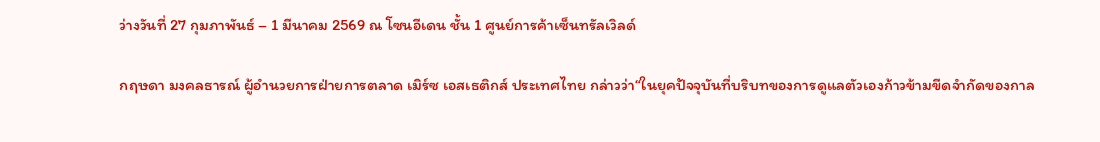ว่างวันที่ 27 กุมภาพันธ์ – 1 มีนาคม 2569 ณ โซนอีเดน ชั้น 1 ศูนย์การค้าเซ็นทรัลเวิลด์

กฤษดา มงคลธารณ์ ผู้อำนวยการฝ่ายการตลาด เมิร์ซ เอสเธติกส์ ประเทศไทย กล่าวว่า“ในยุคปัจจุบันที่บริบทของการดูแลตัวเองก้าวข้ามขีดจำกัดของกาล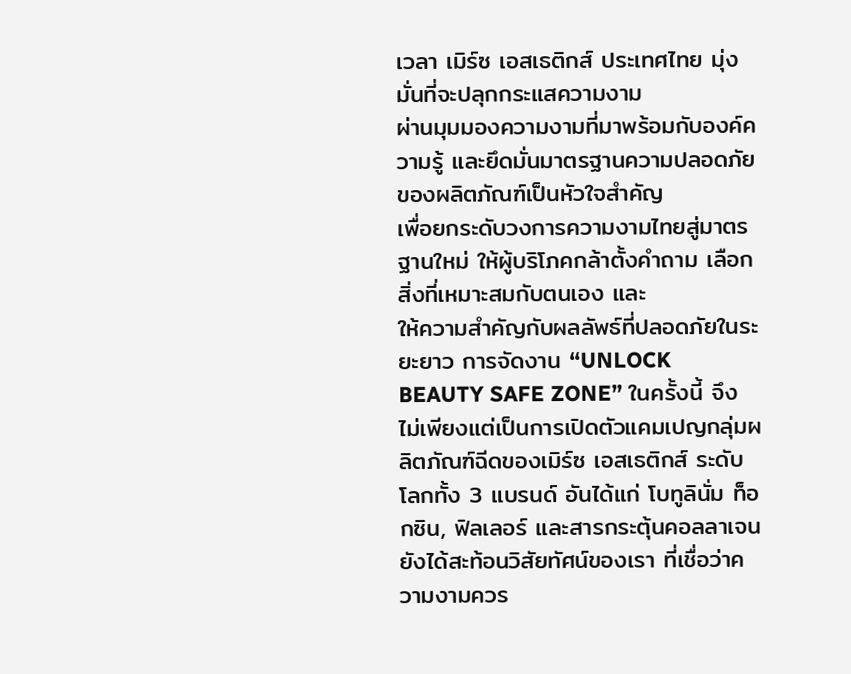เวลา เมิร์ซ เอสเธติกส์ ประเทศไทย มุ่งมั่นที่จะปลุกกระแสความงาม
ผ่านมุมมองความงามที่มาพร้อมกับองค์ความรู้ และยึดมั่นมาตรฐานความปลอดภัยของผลิตภัณฑ์เป็นหัวใจสำคัญ
เพื่อยกระดับวงการความงามไทยสู่มาตรฐานใหม่ ให้ผู้บริโภคกล้าตั้งคำถาม เลือกสิ่งที่เหมาะสมกับตนเอง และ
ให้ความสำคัญกับผลลัพธ์ที่ปลอดภัยในระยะยาว การจัดงาน “UNLOCK BEAUTY SAFE ZONE” ในครั้งนี้ จึงไม่เพียงแต่เป็นการเปิดตัวแคมเปญกลุ่มผลิตภัณฑ์ฉีดของเมิร์ซ เอสเธติกส์ ระดับโลกทั้ง 3 แบรนด์ อันได้แก่ โบทูลินั่ม ท็อกซิน, ฟิลเลอร์ และสารกระตุ้นคอลลาเจน ยังได้สะท้อนวิสัยทัศน์ของเรา ที่เชื่อว่าความงามควร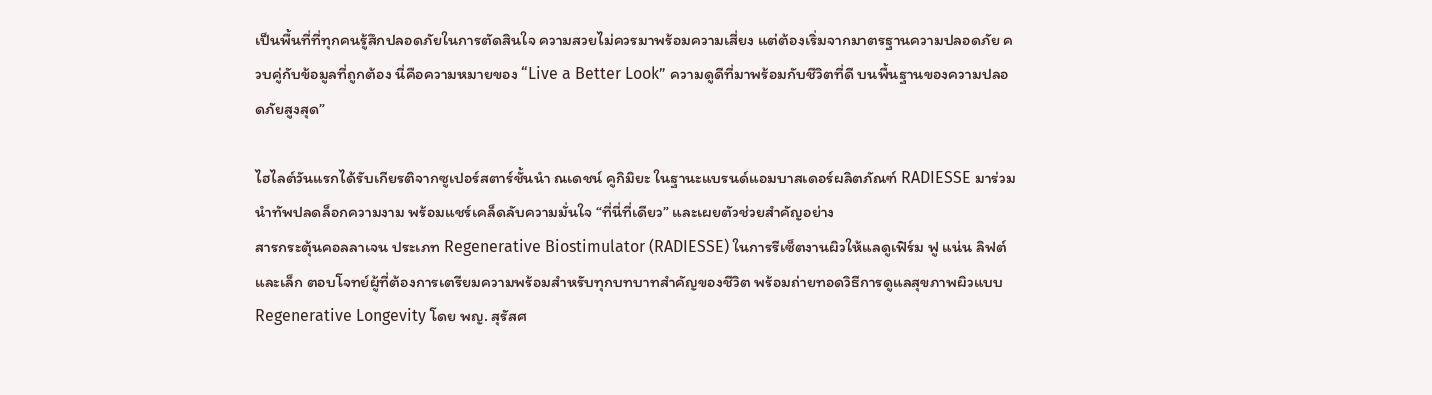เป็นพื้นที่ที่ทุกคนรู้สึกปลอดภัยในการตัดสินใจ ความสวยไม่ควรมาพร้อมความเสี่ยง แต่ต้องเริ่มจากมาตรฐานความปลอดภัย ควบคู่กับข้อมูลที่ถูกต้อง นี่คือความหมายของ “Live a Better Look” ความดูดีที่มาพร้อมกับชีวิตที่ดี บนพื้นฐานของความปลอดภัยสูงสุด”

ไฮไลต์วันแรกได้รับเกียรติจากซูเปอร์สตาร์ชั้นนำ ณเดชน์ คูกิมิยะ ในฐานะแบรนด์แอมบาสเดอร์ผลิตภัณฑ์ RADIESSE มาร่วมนำทัพปลดล็อกความงาม พร้อมแชร์เคล็ดลับความมั่นใจ “ที่นี่ที่เดียว” และเผยตัวช่วยสำคัญอย่าง
สารกระตุ้นคอลลาเจน ประเภท Regenerative Biostimulator (RADIESSE) ในการรีเซ็ตงานผิวให้แลดูเฟิร์ม ฟู แน่น ลิฟต์ และเล็ก ตอบโจทย์ผู้ที่ต้องการเตรียมความพร้อมสำหรับทุกบทบาทสำคัญของชีวิต พร้อมถ่ายทอดวิธีการดูแลสุขภาพผิวแบบ Regenerative Longevity โดย พญ. สุรัสศ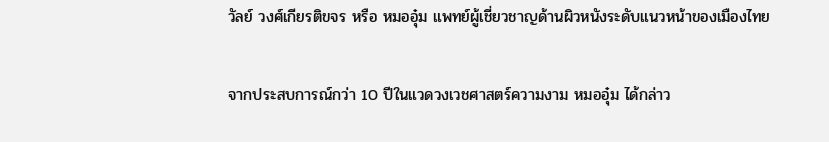วัลย์ วงศ์เกียรติขจร หรือ หมออุ๋ม แพทย์ผู้เชี่ยวชาญด้านผิวหนังระดับแนวหน้าของเมืองไทย

จากประสบการณ์กว่า 10 ปีในแวดวงเวชศาสตร์ความงาม หมออุ๋ม ได้กล่าว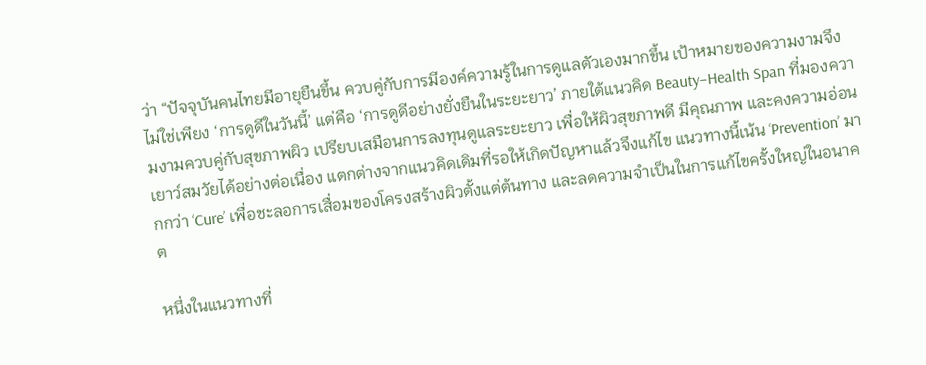ว่า “ปัจจุบันคนไทยมีอายุยืนขึ้น ควบคู่กับการมีองค์ความรู้ในการดูแลตัวเองมากขึ้น เป้าหมายของความงามจึงไม่ใช่เพียง ‘การดูดีในวันนี้’ แต่คือ ‘การดูดีอย่างยั่งยืนในระยะยาว’ ภายใต้แนวคิด Beauty–Health Span ที่มองความงามควบคู่กับสุขภาพผิว เปรียบเสมือนการลงทุนดูแลระยะยาว เพื่อให้ผิวสุขภาพดี มีคุณภาพ และคงความอ่อนเยาว์สมวัยได้อย่างต่อเนื่อง แตกต่างจากแนวคิดเดิมที่รอให้เกิดปัญหาแล้วจึงแก้ไข แนวทางนี้เน้น ‘Prevention’ มากกว่า ‘Cure’ เพื่อชะลอการเสื่อมของโครงสร้างผิวตั้งแต่ต้นทาง และลดความจำเป็นในการแก้ไขครั้งใหญ่ในอนาคต

หนึ่งในแนวทางที่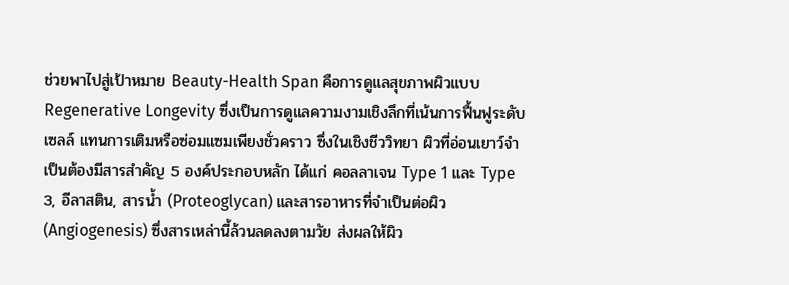ช่วยพาไปสู่เป้าหมาย Beauty-Health Span คือการดูแลสุขภาพผิวแบบ Regenerative Longevity ซึ่งเป็นการดูแลความงามเชิงลึกที่เน้นการฟื้นฟูระดับเซลล์ แทนการเติมหรือซ่อมแซมเพียงชั่วคราว ซึ่งในเชิงชีววิทยา ผิวที่อ่อนเยาว์จำเป็นต้องมีสารสำคัญ 5 องค์ประกอบหลัก ได้แก่ คอลลาเจน Type 1 และ Type 3, อีลาสติน, สารน้ำ (Proteoglycan) และสารอาหารที่จำเป็นต่อผิว (Angiogenesis) ซึ่งสารเหล่านี้ล้วนลดลงตามวัย ส่งผลให้ผิว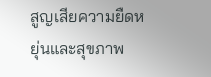สูญเสียความยืดหยุ่นและสุขภาพ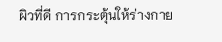ผิวที่ดี การกระตุ้นให้ร่างกาย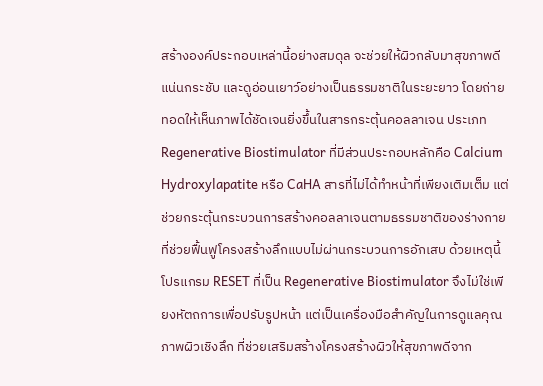สร้างองค์ประกอบเหล่านี้อย่างสมดุล จะช่วยให้ผิวกลับมาสุขภาพดี แน่นกระชับ และดูอ่อนเยาว์อย่างเป็นธรรมชาติในระยะยาว โดยถ่ายทอดให้เห็นภาพได้ชัดเจนยิ่งขึ้นในสารกระตุ้นคอลลาเจน ประเภท Regenerative Biostimulator ที่มีส่วนประกอบหลักคือ Calcium Hydroxylapatite หรือ CaHA สารที่ไม่ได้ทำหน้าที่เพียงเติมเต็ม แต่ช่วยกระตุ้นกระบวนการสร้างคอลลาเจนตามธรรมชาติของร่างกาย ที่ช่วยฟื้นฟูโครงสร้างลึกแบบไม่ผ่านกระบวนการอักเสบ ด้วยเหตุนี้โปรแกรม RESET ที่เป็น Regenerative Biostimulator จึงไม่ใช่เพียงหัตถการเพื่อปรับรูปหน้า แต่เป็นเครื่องมือสำคัญในการดูแลคุณภาพผิวเชิงลึก ที่ช่วยเสริมสร้างโครงสร้างผิวให้สุขภาพดีจาก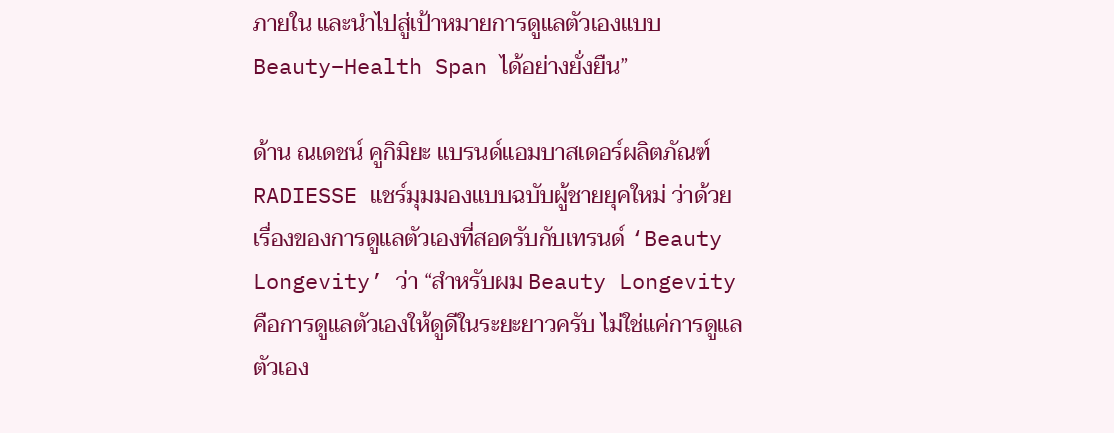ภายใน และนำไปสู่เป้าหมายการดูแลตัวเองแบบ Beauty–Health Span ได้อย่างยั่งยืน”

ด้าน ณเดชน์ คูกิมิยะ แบรนด์แอมบาสเดอร์ผลิตภัณฑ์ RADIESSE แชร์มุมมองแบบฉบับผู้ชายยุคใหม่ ว่าด้วย
เรื่องของการดูแลตัวเองที่สอดรับกับเทรนด์ ‘Beauty Longevity’ ว่า “สำหรับผม Beauty Longevity คือการดูแลตัวเองให้ดูดีในระยะยาวครับ ไม่ใช่แค่การดูแลตัวเอง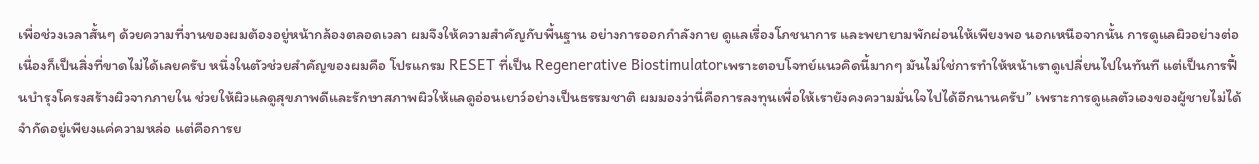เพื่อช่วงเวลาสั้นๆ ด้วยความที่งานของผมต้องอยู่หน้ากล้องตลอดเวลา ผมจึงให้ความสำคัญกับพื้นฐาน อย่างการออกกำลังกาย ดูแลเรื่องโภชนาการ และพยายามพักผ่อนให้เพียงพอ นอกเหนือจากนั้น การดูแลผิวอย่างต่อเนื่องก็เป็นสิ่งที่ขาดไม่ได้เลยครับ หนึ่งในตัวช่วยสำคัญของผมคือ โปรแกรม RESET ที่เป็น Regenerative Biostimulatorเพราะตอบโจทย์แนวคิดนี้มากๆ มันไม่ใช่การทำให้หน้าเราดูเปลี่ยนไปในทันที แต่เป็นการฟื้นบำรุงโครงสร้างผิวจากภายใน ช่วยให้ผิวแลดูสุขภาพดีและรักษาสภาพผิวให้แลดูอ่อนเยาว์อย่างเป็นธรรมชาติ ผมมองว่านี่คือการลงทุนเพื่อให้เรายังคงความมั่นใจไปได้อีกนานครับ” เพราะการดูแลตัวเองของผู้ชายไม่ได้จำกัดอยู่เพียงแค่ความหล่อ แต่คือการย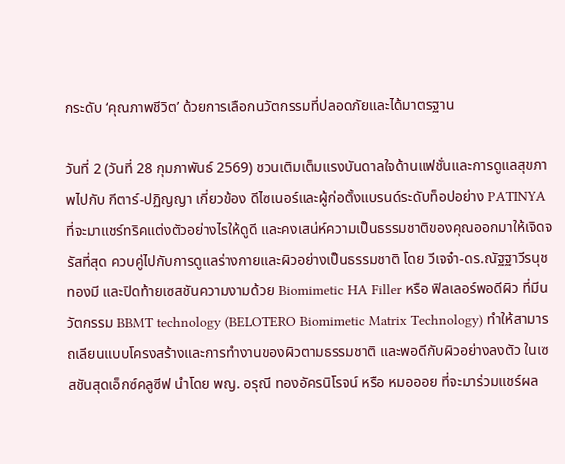กระดับ ‘คุณภาพชีวิต’ ด้วยการเลือกนวัตกรรมที่ปลอดภัยและได้มาตรฐาน

วันที่ 2 (วันที่ 28 กุมภาพันธ์ 2569) ชวนเติมเต็มแรงบันดาลใจด้านแฟชั่นและการดูแลสุขภาพไปกับ กีตาร์-ปฏิญญา เกี่ยวข้อง ดีไซเนอร์และผู้ก่อตั้งแบรนด์ระดับท็อปอย่าง PATINYA ที่จะมาแชร์ทริคแต่งตัวอย่างไรให้ดูดี และคงเสน่ห์ความเป็นธรรมชาติของคุณออกมาให้เจิดจรัสที่สุด ควบคู่ไปกับการดูแลร่างกายและผิวอย่างเป็นธรรมชาติ โดย วีเจจ๋า-ดร.ณัฐฐาวีรนุช ทองมี และปิดท้ายเซสชันความงามด้วย Biomimetic HA Filler หรือ ฟิลเลอร์พอดีผิว ที่มีนวัตกรรม BBMT technology (BELOTERO Biomimetic Matrix Technology) ทำให้สามารถเลียนแบบโครงสร้างและการทำงานของผิวตามธรรมชาติ และพอดีกับผิวอย่างลงตัว ในเซสชันสุดเอ็กซ์คลูซีฟ นำโดย พญ. อรุณี ทองอัครนิโรจน์ หรือ หมอออย ที่จะมาร่วมแชร์ผล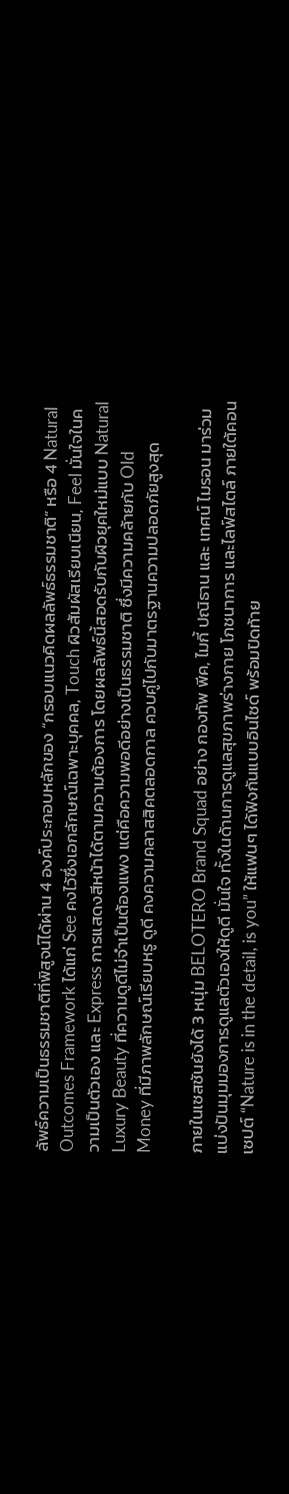ลัพธ์ความเป็นธรรมชาติที่พิสูจน์ได้ผ่าน 4 องค์ประกอบหลักของ “กรอบแนวคิดผลลัพธ์ธรรมชาติ” หรือ 4 Natural Outcomes Framework ได้แก่ See คงไว้ซึ่งเอกลักษณ์เฉพาะบุคคล, Touch ผิวสัมผัสเรียบเนียน, Feel มั่นใจในความเป็นตัวเอง และ Express การแสดงสีหน้าได้ตามความต้องการ โดยผลลัพธ์นี้สอดรับกับผิวยุคใหม่แบบ Natural Luxury Beauty ที่ความดูดีไม่จำเป็นต้องแพง แต่คือความพอดีอย่างเป็นธรรมชาติ ซึ่งมีความคล้ายกับ Old Money ที่มีภาพลักษณ์เรียบหรู ดูดี คงความคลาสสิคตลอดกาล ควบคู่ไปกับมาตรฐานความปลอดภัยสูงสุด

ภายในเซสชันยังได้ 3 หนุ่ม BELOTERO Brand Squad อย่าง กองทัพ พีค, ไมกี้ ปณิธาน และ เทศน์ ไมรอน มาร่วมแบ่งปันมุมมองการดูแลตัวเองให้ดูดี มั่นใจ ทั้งในด้านการดูแลสุขภาพร่างกาย โภชนาการ และไลฟ์สไตล์ ภายใต้คอนเซปต์ “Nature is in the detail, is you” ให้แฟนๆ ได้ฟังกันแบบอินไซด์ พร้อมปิดท้าย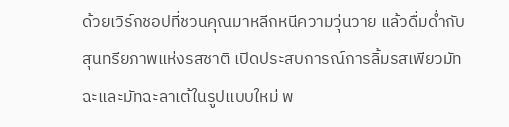ด้วยเวิร์กชอปที่ชวนคุณมาหลีกหนีความวุ่นวาย แล้วดื่มด่ำกับสุนทรียภาพแห่งรสชาติ เปิดประสบการณ์การลิ้มรสเพียวมัทฉะและมัทฉะลาเต้ในรูปแบบใหม่ พ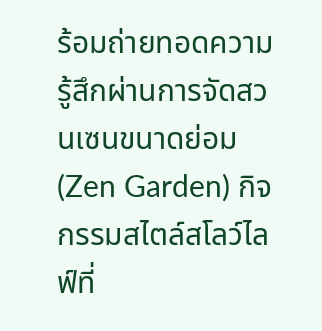ร้อมถ่ายทอดความรู้สึกผ่านการจัดสวนเซนขนาดย่อม (Zen Garden) กิจกรรมสไตล์สโลว์ไลฟ์ที่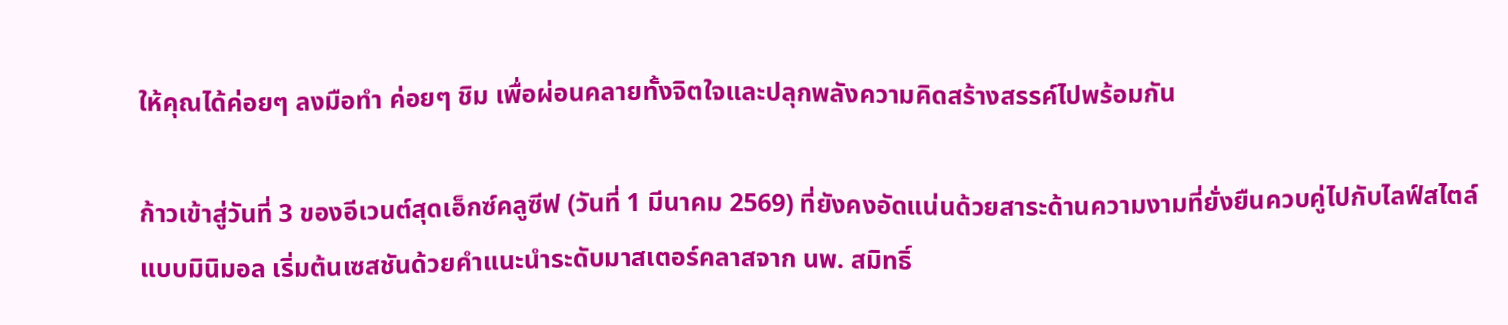ให้คุณได้ค่อยๆ ลงมือทำ ค่อยๆ ชิม เพื่อผ่อนคลายทั้งจิตใจและปลุกพลังความคิดสร้างสรรค์ไปพร้อมกัน

ก้าวเข้าสู่วันที่ 3 ของอีเวนต์สุดเอ็กซ์คลูซีฟ (วันที่ 1 มีนาคม 2569) ที่ยังคงอัดแน่นด้วยสาระด้านความงามที่ยั่งยืนควบคู่ไปกับไลฟ์สไตล์แบบมินิมอล เริ่มต้นเซสชันด้วยคำแนะนำระดับมาสเตอร์คลาสจาก นพ. สมิทธิ์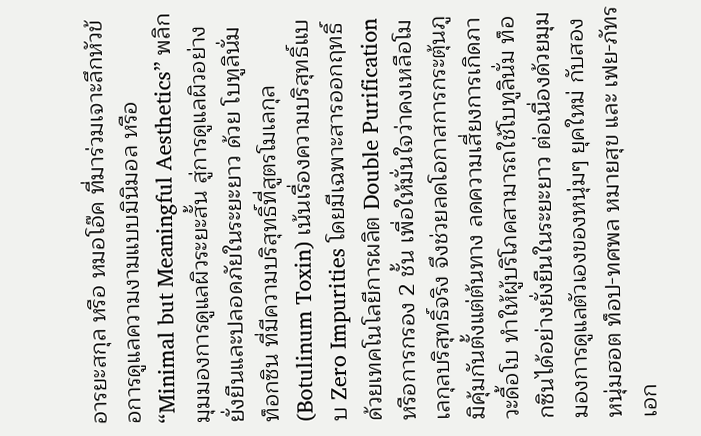อารยะสกุล หรือ หมอโอ๊ค ที่มาร่วมเจาะลึกหัวข้อการดูแลความงามแบบมินิมอล หรือ “Minimal but Meaningful Aesthetics” พลิกมุมมองการดูแลผิวระยะสั้น สู่การดูแลผิวอย่างยั่งยืนและปลอดภัยในระยะยาว ด้วย โบทูลินั่ม ท็อกซิน ที่มีความบริสุทธิ์ที่สูตรโมเลกุล (Botulinum Toxin) เน้นเรื่องความบริสุทธิ์แบบ Zero Impurities โดยมีเฉพาะสารออกฤทธิ์ ด้วยเทคโนโลยีการผลิต Double Purification หรือการกรอง 2 ชั้น เพื่อให้มั่นใจว่าคงเหลือโมเลกุลบริสุทธิ์จริง จึงช่วยลดโอกาสการกระตุ้นภูมิคุ้มกันตั้งแต่ต้นทาง ลดความเสี่ยงการเกิดภาวะดื้อโบ ทำให้ผู้บริโภคสามารถใช้โบทูลินั่ม ท็อกซินได้อย่างยั่งยืนในระยะยาว ต่อเนื่องด้วยมุมมองการดูแลตัวเองของหนุ่มๆ ยุคใหม่ กับสองหนุ่มฮอต ท็อป-ทศพล หมายสุข และ เฟย-ภัทร เอก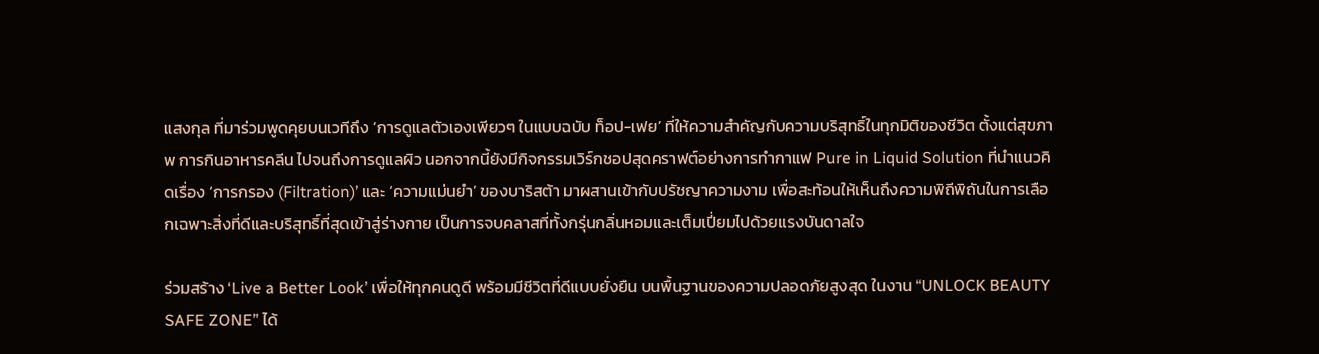แสงกุล ที่มาร่วมพูดคุยบนเวทีถึง ‘การดูแลตัวเองเพียวๆ ในแบบฉบับ ท็อป-เฟย’ ที่ให้ความสำคัญกับความบริสุทธิ์ในทุกมิติของชีวิต ตั้งแต่สุขภาพ การกินอาหารคลีน ไปจนถึงการดูแลผิว นอกจากนี้ยังมีกิจกรรมเวิร์กชอปสุดคราฟต์อย่างการทำกาแฟ Pure in Liquid Solution ที่นำแนวคิดเรื่อง ‘การกรอง (Filtration)’ และ ‘ความแม่นยำ’ ของบาริสต้า มาผสานเข้ากับปรัชญาความงาม เพื่อสะท้อนให้เห็นถึงความพิถีพิถันในการเลือกเฉพาะสิ่งที่ดีและบริสุทธิ์ที่สุดเข้าสู่ร่างกาย เป็นการจบคลาสที่ทั้งกรุ่นกลิ่นหอมและเต็มเปี่ยมไปด้วยแรงบันดาลใจ

ร่วมสร้าง ‘Live a Better Look’ เพื่อให้ทุกคนดูดี พร้อมมีชีวิตที่ดีแบบยั่งยืน บนพื้นฐานของความปลอดภัยสูงสุด ในงาน “UNLOCK BEAUTY SAFE ZONE” ได้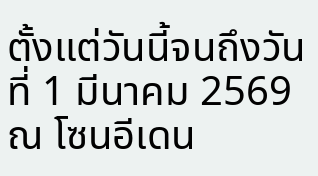ตั้งแต่วันนี้จนถึงวันที่ 1 มีนาคม 2569 ณ โซนอีเดน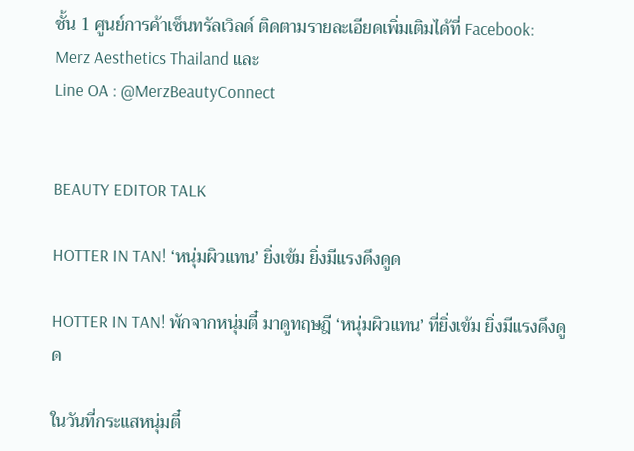ชั้น 1 ศูนย์การค้าเซ็นทรัลเวิลด์ ติดตามรายละเอียดเพิ่มเติมได้ที่ Facebook: Merz Aesthetics Thailand และ
Line OA : @MerzBeautyConnect


BEAUTY EDITOR TALK

HOTTER IN TAN! ‘หนุ่มผิวแทน’ ยิ่งเข้ม ยิ่งมีแรงดึงดูด

HOTTER IN TAN! พักจากหนุ่มตี๋ มาดูทฤษฎี ‘หนุ่มผิวแทน’ ที่ยิ่งเข้ม ยิ่งมีแรงดึงดูด

ในวันที่กระแสหนุ่มตี๋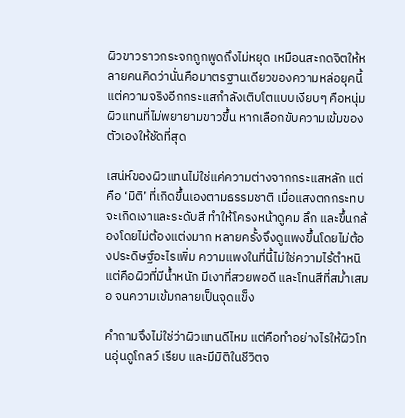ผิวขาวราวกระจกถูกพูดถึงไม่หยุด เหมือนสะกดจิตให้หลายคนคิดว่านั่นคือมาตรฐานเดียวของความหล่อยุคนี้ แต่ความจริงอีกกระแสกำลังเติบโตแบบเงียบๆ คือหนุ่มผิวแทนที่ไม่พยายามขาวขึ้น หากเลือกขับความเข้มของตัวเองให้ชัดที่สุด

เสน่ห์ของผิวแทนไม่ใช่แค่ความต่างจากกระแสหลัก แต่คือ ‘มิติ’ ที่เกิดขึ้นเองตามธรรมชาติ เมื่อแสงตกกระทบจะเกิดเงาและระดับสี ทำให้โครงหน้าดูคม ลึก และขึ้นกล้องโดยไม่ต้องแต่งมาก หลายครั้งจึงดูแพงขึ้นโดยไม่ต้องประดิษฐ์อะไรเพิ่ม ความแพงในที่นี้ไม่ใช่ความไร้ตำหนิ แต่คือผิวที่มีน้ำหนัก มีเงาที่สวยพอดี และโทนสีที่สม่ำเสมอ จนความเข้มกลายเป็นจุดแข็ง

คำถามจึงไม่ใช่ว่าผิวแทนดีไหม แต่คือทำอย่างไรให้ผิวโทนอุ่นดูโกลว์ เรียบ และมีมิติในชีวิตจ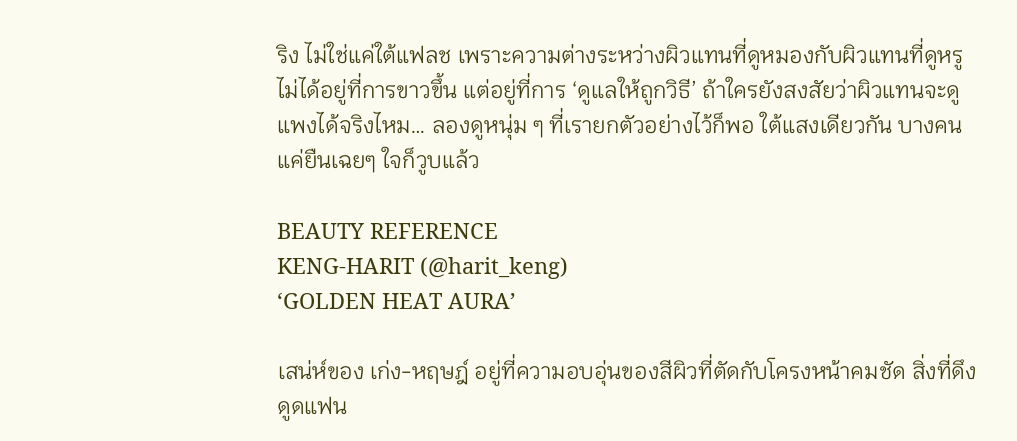ริง ไม่ใช่แค่ใต้แฟลช เพราะความต่างระหว่างผิวแทนที่ดูหมองกับผิวแทนที่ดูหรู ไม่ได้อยู่ที่การขาวขึ้น แต่อยู่ที่การ ‘ดูแลให้ถูกวิธี’ ถ้าใครยังสงสัยว่าผิวแทนจะดูแพงได้จริงไหม… ลองดูหนุ่ม ๆ ที่เรายกตัวอย่างไว้ก็พอ ใต้แสงเดียวกัน บางคนแค่ยืนเฉยๆ ใจก็วูบแล้ว

BEAUTY REFERENCE
KENG-HARIT (@harit_keng)
‘GOLDEN HEAT AURA’

เสน่ห์ของ เก่ง-หฤษฎ์ อยู่ที่ความอบอุ่นของสีผิวที่ตัดกับโครงหน้าคมชัด สิ่งที่ดึงดูดแฟน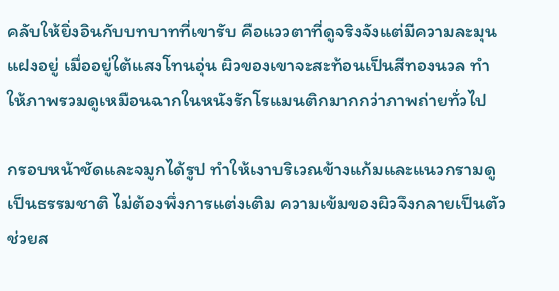คลับให้ยิ่งอินกับบทบาทที่เขารับ คือแววตาที่ดูจริงจังแต่มีความละมุนแฝงอยู่ เมื่ออยู่ใต้แสงโทนอุ่น ผิวของเขาจะสะท้อนเป็นสีทองนวล ทำให้ภาพรวมดูเหมือนฉากในหนังรักโรแมนติกมากกว่าภาพถ่ายทั่วไป

กรอบหน้าชัดและจมูกได้รูป ทำให้เงาบริเวณข้างแก้มและแนวกรามดูเป็นธรรมชาติ ไม่ต้องพึ่งการแต่งเติม ความเข้มของผิวจึงกลายเป็นตัวช่วยส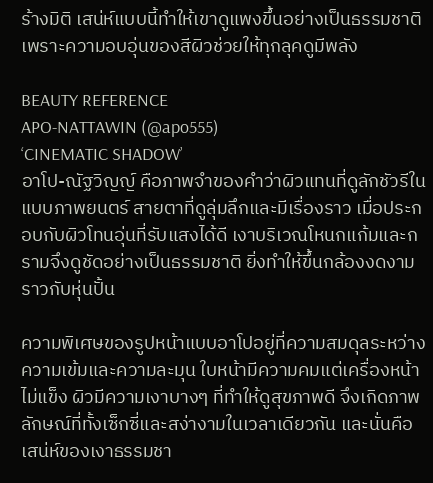ร้างมิติ เสน่ห์แบบนี้ทำให้เขาดูแพงขึ้นอย่างเป็นธรรมชาติ เพราะความอบอุ่นของสีผิวช่วยให้ทุกลุคดูมีพลัง

BEAUTY REFERENCE
APO-NATTAWIN (@apo555)
‘CINEMATIC SHADOW’
อาโป-ณัฐวิญญ์ คือภาพจำของคำว่าผิวแทนที่ดูลักชัวรีในแบบภาพยนตร์ สายตาที่ดูลุ่มลึกและมีเรื่องราว เมื่อประกอบกับผิวโทนอุ่นที่รับแสงได้ดี เงาบริเวณโหนกแก้มและกรามจึงดูชัดอย่างเป็นธรรมชาติ ยิ่งทำให้ขึ้นกล้องงดงามราวกับหุ่นปั้น

ความพิเศษของรูปหน้าแบบอาโปอยู่ที่ความสมดุลระหว่างความเข้มและความละมุน ใบหน้ามีความคมแต่เครื่องหน้าไม่แข็ง ผิวมีความเงาบางๆ ที่ทำให้ดูสุขภาพดี จึงเกิดภาพลักษณ์ที่ทั้งเซ็กซี่และสง่างามในเวลาเดียวกัน และนั่นคือเสน่ห์ของเงาธรรมชา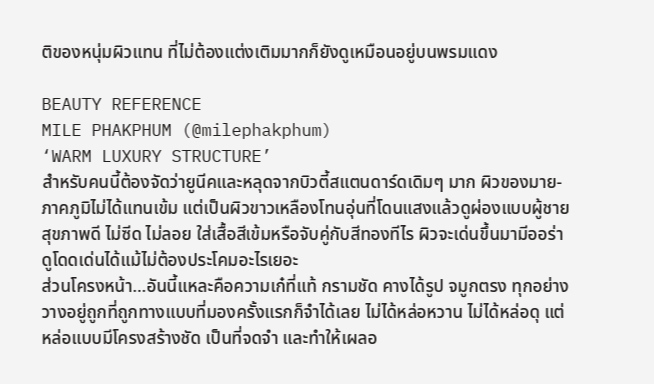ติของหนุ่มผิวแทน ที่ไม่ต้องแต่งเติมมากก็ยังดูเหมือนอยู่บนพรมแดง

BEAUTY REFERENCE
MILE PHAKPHUM (@milephakphum)
‘WARM LUXURY STRUCTURE’
สำหรับคนนี้ต้องจัดว่ายูนีคและหลุดจากบิวตี้สแตนดาร์ดเดิมๆ มาก ผิวของมาย-ภาคภูมิไม่ได้แทนเข้ม แต่เป็นผิวขาวเหลืองโทนอุ่นที่โดนแสงแล้วดูผ่องแบบผู้ชายสุขภาพดี ไม่ซีด ไม่ลอย ใส่เสื้อสีเข้มหรือจับคู่กับสีทองทีไร ผิวจะเด่นขึ้นมามีออร่า ดูโดดเด่นได้แม้ไม่ต้องประโคมอะไรเยอะ
ส่วนโครงหน้า…อันนี้แหละคือความเก๋ที่แท้ กรามชัด คางได้รูป จมูกตรง ทุกอย่างวางอยู่ถูกที่ถูกทางแบบที่มองครั้งแรกก็จำได้เลย ไม่ได้หล่อหวาน ไม่ได้หล่อดุ แต่หล่อแบบมีโครงสร้างชัด เป็นที่จดจำ และทำให้เผลอ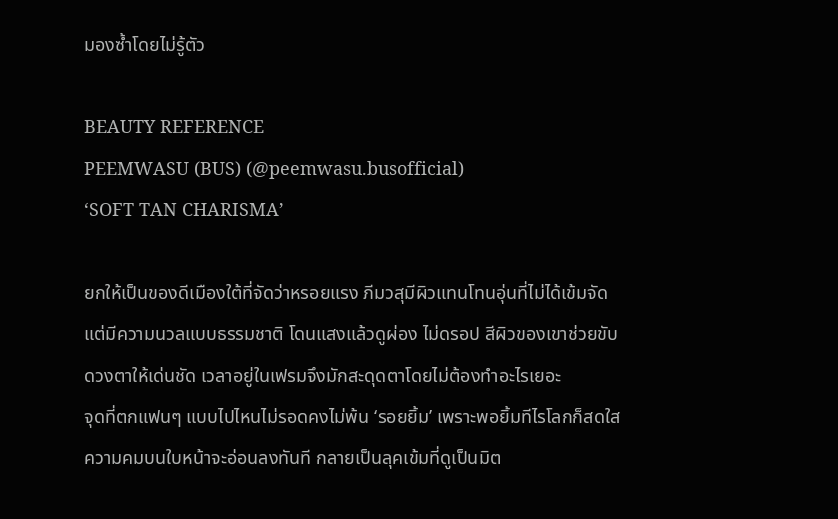มองซ้ำโดยไม่รู้ตัว

BEAUTY REFERENCE
PEEMWASU (BUS) (@peemwasu.busofficial)
‘SOFT TAN CHARISMA’

ยกให้เป็นของดีเมืองใต้ที่จัดว่าหรอยแรง ภีมวสุมีผิวแทนโทนอุ่นที่ไม่ได้เข้มจัด แต่มีความนวลแบบธรรมชาติ โดนแสงแล้วดูผ่อง ไม่ดรอป สีผิวของเขาช่วยขับดวงตาให้เด่นชัด เวลาอยู่ในเฟรมจึงมักสะดุดตาโดยไม่ต้องทำอะไรเยอะ
จุดที่ตกแฟนๆ แบบไปไหนไม่รอดคงไม่พ้น ‘รอยยิ้ม’ เพราะพอยิ้มทีไรโลกก็สดใส ความคมบนใบหน้าจะอ่อนลงทันที กลายเป็นลุคเข้มที่ดูเป็นมิต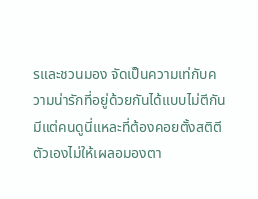รและชวนมอง จัดเป็นความเท่กับความน่ารักที่อยู่ด้วยกันได้แบบไม่ตีกัน มีแต่คนดูนี่แหละที่ต้องคอยตั้งสติตีตัวเองไม่ให้เผลอมองตา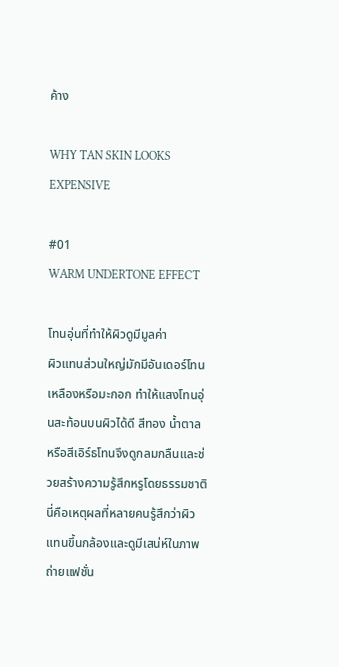ค้าง

WHY TAN SKIN LOOKS EXPENSIVE

#01
WARM UNDERTONE EFFECT

โทนอุ่นที่ทำให้ผิวดูมีมูลค่า
ผิวแทนส่วนใหญ่มักมีอันเดอร์โทนเหลืองหรือมะกอก ทำให้แสงโทนอุ่นสะท้อนบนผิวได้ดี สีทอง น้ำตาล หรือสีเอิร์ธโทนจึงดูกลมกลืนและช่วยสร้างความรู้สึกหรูโดยธรรมชาติ นี่คือเหตุผลที่หลายคนรู้สึกว่าผิวแทนขึ้นกล้องและดูมีเสน่ห์ในภาพถ่ายแฟชั่น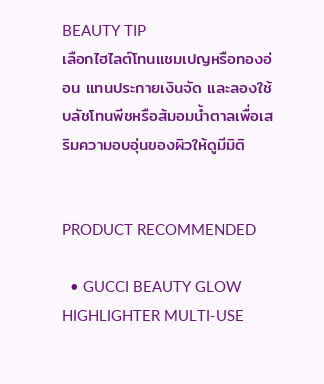BEAUTY TIP
เลือกไฮไลต์โทนแชมเปญหรือทองอ่อน แทนประกายเงินจัด และลองใช้บลัชโทนพีชหรือส้มอมน้ำตาลเพื่อเสริมความอบอุ่นของผิวให้ดูมีมิติ


PRODUCT RECOMMENDED

  • GUCCI BEAUTY GLOW HIGHLIGHTER MULTI-USE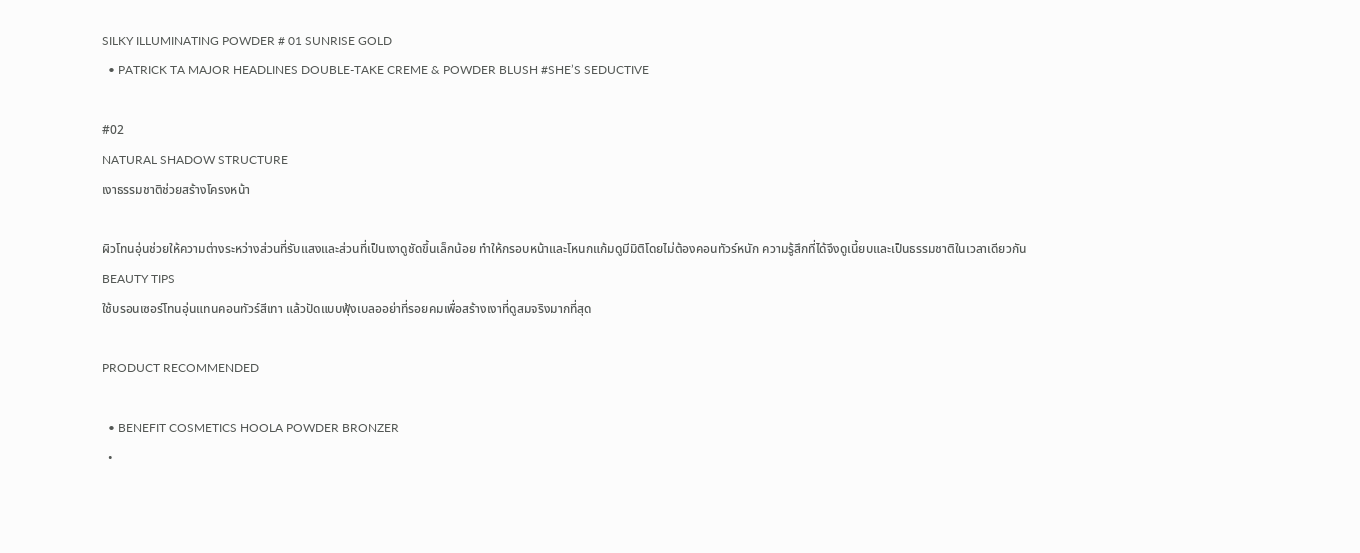SILKY ILLUMINATING POWDER # 01 SUNRISE GOLD
  • PATRICK TA MAJOR HEADLINES DOUBLE-TAKE CREME & POWDER BLUSH #SHE’S SEDUCTIVE

#02
NATURAL SHADOW STRUCTURE
เงาธรรมชาติช่วยสร้างโครงหน้า

ผิวโทนอุ่นช่วยให้ความต่างระหว่างส่วนที่รับแสงและส่วนที่เป็นเงาดูชัดขึ้นเล็กน้อย ทำให้กรอบหน้าและโหนกแก้มดูมีมิติโดยไม่ต้องคอนทัวร์หนัก ความรู้สึกที่ได้จึงดูเนี้ยบและเป็นธรรมชาติในเวลาเดียวกัน
BEAUTY TIPS
ใช้บรอนเซอร์โทนอุ่นแทนคอนทัวร์สีเทา แล้วปัดแบบฟุ้งเบลออย่าที่รอยคมเพื่อสร้างเงาที่ดูสมจริงมากที่สุด

PRODUCT RECOMMENDED

  • BENEFIT COSMETICS HOOLA POWDER BRONZER
  •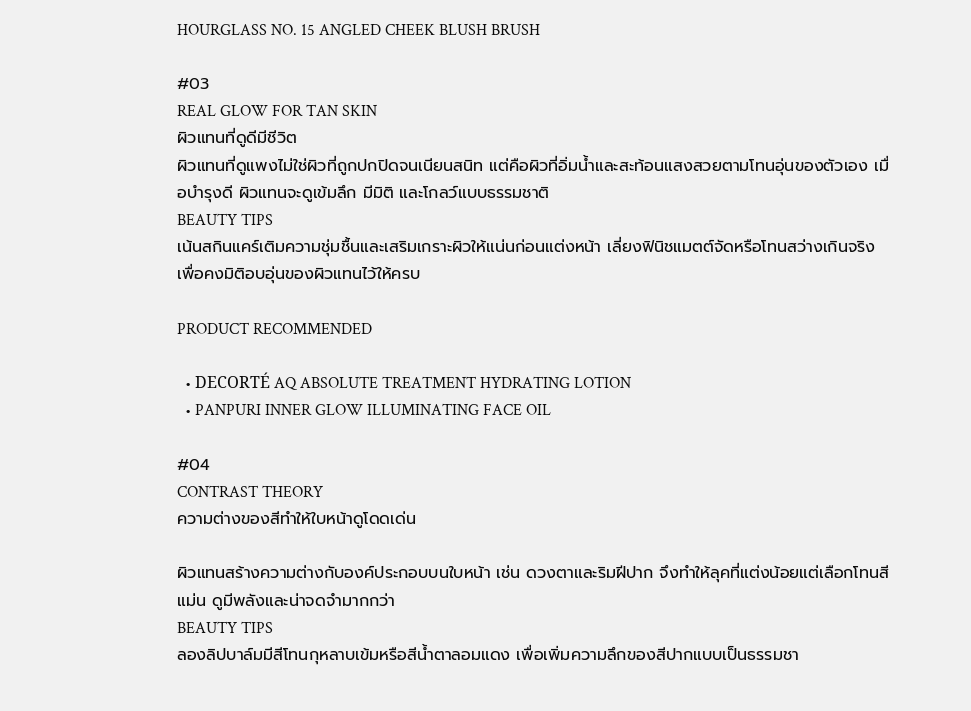HOURGLASS NO. 15 ANGLED CHEEK BLUSH BRUSH

#03
REAL GLOW FOR TAN SKIN
ผิวแทนที่ดูดีมีชีวิต
ผิวแทนที่ดูแพงไม่ใช่ผิวที่ถูกปกปิดจนเนียนสนิท แต่คือผิวที่อิ่มน้ำและสะท้อนแสงสวยตามโทนอุ่นของตัวเอง เมื่อบำรุงดี ผิวแทนจะดูเข้มลึก มีมิติ และโกลว์แบบธรรมชาติ
BEAUTY TIPS
เน้นสกินแคร์เติมความชุ่มชื้นและเสริมเกราะผิวให้แน่นก่อนแต่งหน้า เลี่ยงฟินิชแมตต์จัดหรือโทนสว่างเกินจริง เพื่อคงมิติอบอุ่นของผิวแทนไว้ให้ครบ

PRODUCT RECOMMENDED

  • DECORTÉ AQ ABSOLUTE TREATMENT HYDRATING LOTION
  • PANPURI INNER GLOW ILLUMINATING FACE OIL

#04
CONTRAST THEORY
ความต่างของสีทำให้ใบหน้าดูโดดเด่น

ผิวแทนสร้างความต่างกับองค์ประกอบบนใบหน้า เช่น ดวงตาและริมฝีปาก จึงทำให้ลุคที่แต่งน้อยแต่เลือกโทนสีแม่น ดูมีพลังและน่าจดจำมากกว่า
BEAUTY TIPS
ลองลิปบาล์มมีสีโทนกุหลาบเข้มหรือสีน้ำตาลอมแดง เพื่อเพิ่มความลึกของสีปากแบบเป็นธรรมชา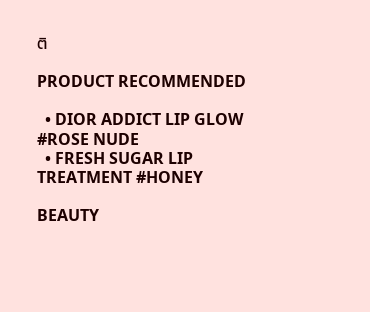ติ

PRODUCT RECOMMENDED

  • DIOR ADDICT LIP GLOW #ROSE NUDE
  • FRESH SUGAR LIP TREATMENT #HONEY

BEAUTY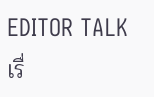EDITOR TALK
เรื่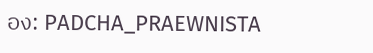อง: PADCHA_PRAEWNISTA